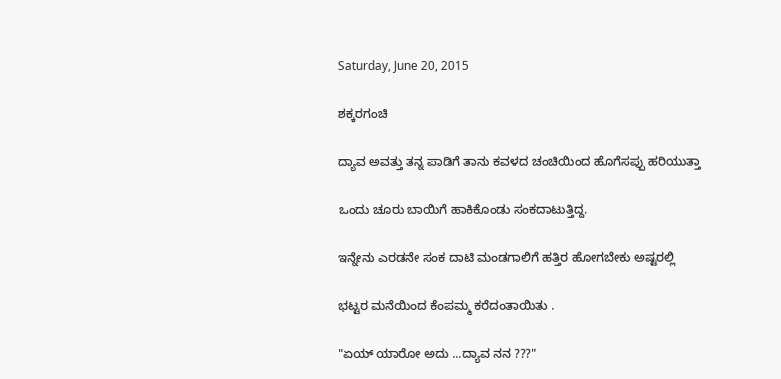Saturday, June 20, 2015

ಶಕ್ಕರಗಂಚಿ

ದ್ಯಾವ ಅವತ್ತು ತನ್ನ ಪಾಡಿಗೆ ತಾನು ಕವಳದ ಚಂಚಿಯಿಂದ ಹೊಗೆಸಪ್ಪು ಹರಿಯುತ್ತಾ

ಒಂದು ಚೂರು ಬಾಯಿಗೆ ಹಾಕಿಕೊಂಡು ಸಂಕದಾಟುತ್ತಿದ್ದ.

ಇನ್ನೇನು ಎರಡನೇ ಸಂಕ ದಾಟಿ ಮಂಡಗಾಲಿಗೆ ಹತ್ತಿರ ಹೋಗಬೇಕು ಅಷ್ಟರಲ್ಲಿ

ಭಟ್ಟರ ಮನೆಯಿಂದ ಕೆಂಪಮ್ಮ ಕರೆದಂತಾಯಿತು .

"ಏಯ್ ಯಾರೋ ಅದು ...ದ್ಯಾವ ನನ ???"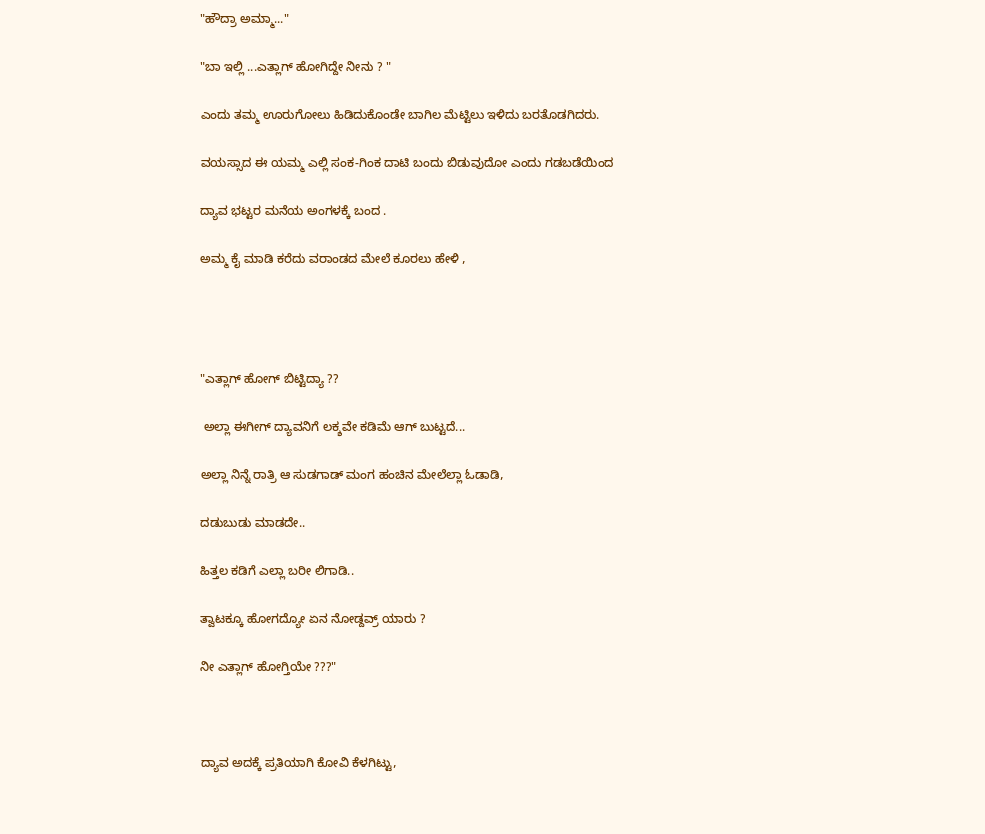"ಹೌದ್ರಾ ಅಮ್ಮಾ..."

"ಬಾ ಇಲ್ಲಿ ...ಎತ್ಲಾಗ್ ಹೋಗಿದ್ದೇ ನೀನು ? "

ಎಂದು ತಮ್ಮ ಊರುಗೋಲು ಹಿಡಿದುಕೊಂಡೇ ಬಾಗಿಲ ಮೆಟ್ಟಿಲು ಇಳಿದು ಬರತೊಡಗಿದರು.

ವಯಸ್ಸಾದ ಈ ಯಮ್ಮ ಎಲ್ಲಿ ಸಂಕ-ಗಿಂಕ ದಾಟಿ ಬಂದು ಬಿಡುವುದೋ ಎಂದು ಗಡಬಡೆಯಿಂದ

ದ್ಯಾವ ಭಟ್ಟರ ಮನೆಯ ಅಂಗಳಕ್ಕೆ ಬಂದ .

ಅಮ್ಮ ಕೈ ಮಾಡಿ ಕರೆದು ವರಾಂಡದ ಮೇಲೆ ಕೂರಲು ಹೇಳಿ ,




"ಎತ್ಲಾಗ್ ಹೋಗ್ ಬಿಟ್ಟಿದ್ಯಾ ??

 ಅಲ್ಲಾ ಈಗೀಗ್ ದ್ಯಾವನಿಗೆ ಲಕ್ಶವೇ ಕಡಿಮೆ ಆಗ್ ಬುಟ್ಟದೆ...

ಅಲ್ಲಾ ನಿನ್ನೆ ರಾತ್ರಿ ಆ ಸುಡಗಾಡ್ ಮಂಗ ಹಂಚಿನ ಮೇಲೆಲ್ಲಾ ಓಡಾಡಿ,

ದಡುಬುಡು ಮಾಡದೇ..

ಹಿತ್ತಲ ಕಡಿಗೆ ಎಲ್ಲಾ ಬರೀ ಲಿಗಾಡಿ..

ತ್ವಾಟಕ್ಕೂ ಹೋಗದ್ಯೋ ಏನ ನೋಡ್ದವ್ರ್ ಯಾರು ?

ನೀ ಎತ್ಲಾಗ್ ಹೋಗ್ತಿಯೇ ???"



ದ್ಯಾವ ಅದಕ್ಕೆ ಪ್ರತಿಯಾಗಿ ಕೋವಿ ಕೆಳಗಿಟ್ಟು,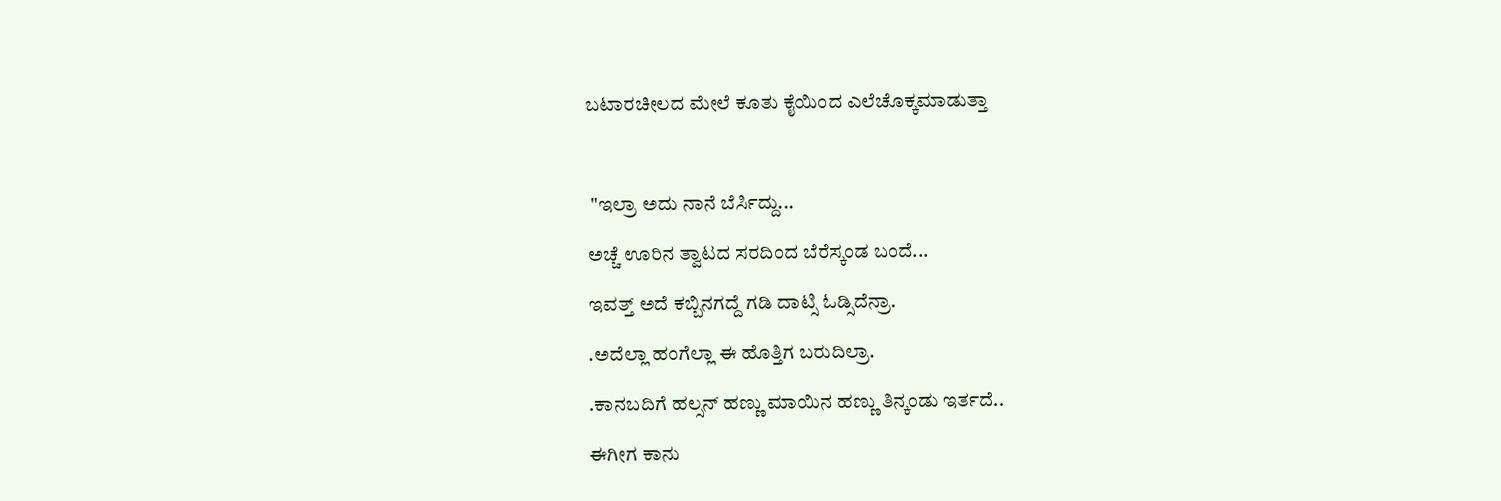ಬಟಾರಚೀಲದ ಮೇಲೆ ಕೂತು ಕೈಯಿಂದ ಎಲೆಚೊಕ್ಕಮಾಡುತ್ತಾ



 "ಇಲ್ರಾ ಅದು ನಾನೆ ಬೆರ್ಸಿದ್ದು...

ಅಚ್ಚೆ ಊರಿನ ತ್ವಾಟದ ಸರದಿಂದ ಬೆರೆಸ್ಕಂಡ ಬಂದೆ...

ಇವತ್ತ್ ಅದೆ ಕಬ್ಬಿನಗದ್ದೆ ಗಡಿ ದಾಟ್ಸಿ ಓಡ್ಸಿದೆನ್ರಾ.

.ಅದೆಲ್ಲಾ ಹಂಗೆಲ್ಲಾ ಈ ಹೊತ್ತಿಗ ಬರುದಿಲ್ರಾ.

.ಕಾನಬದಿಗೆ ಹಲ್ಸನ್ ಹಣ್ಣು ಮಾಯಿನ ಹಣ್ಣು ತಿನ್ಕಂಡು ಇರ್ತದೆ..

ಈಗೀಗ ಕಾನು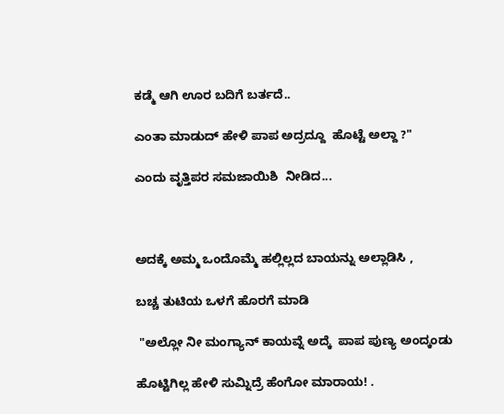ಕಡ್ಮೆ ಆಗಿ ಊರ ಬದಿಗೆ ಬರ್ತದೆ..

ಎಂತಾ ಮಾಡುದ್ ಹೇಳಿ ಪಾಪ ಅದ್ರದ್ದೂ  ಹೊಟ್ಟೆ ಅಲ್ದಾ ?"

ಎಂದು ವೃತ್ತಿಪರ ಸಮಜಾಯಿಶಿ  ನೀಡಿದ...



ಅದಕ್ಕೆ ಅಮ್ಮ ಒಂದೊಮ್ಮೆ ಹಲ್ಲಿಲ್ಲದ ಬಾಯನ್ನು ಅಲ್ಲಾಡಿಸಿ ,

ಬಚ್ಚ ತುಟಿಯ ಒಳಗೆ ಹೊರಗೆ ಮಾಡಿ

 "ಅಲ್ಲೋ ನೀ ಮಂಗ್ಯಾನ್ ಕಾಯವ್ನೆ ಅದ್ಕೆ  ಪಾಪ ಪುಣ್ಯ ಅಂದ್ಕಂಡು

ಹೊಟ್ಟಿಗಿಲ್ಲ ಹೇಳಿ ಸುಮ್ನಿದ್ರೆ ಹೆಂಗೋ ಮಾರಾಯ! .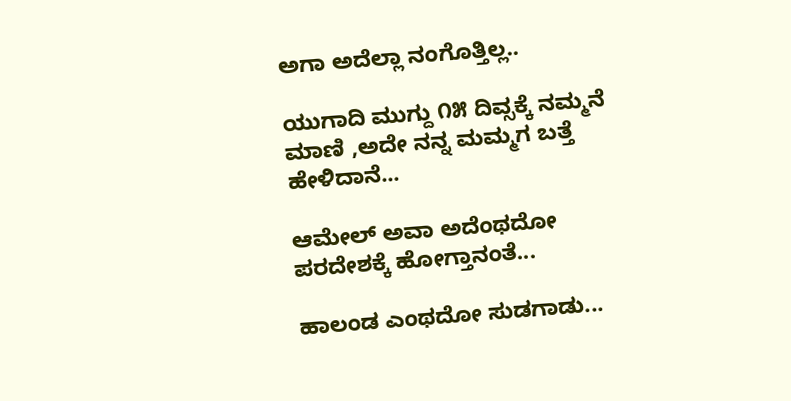ಅಗಾ ಅದೆಲ್ಲಾ ನಂಗೊತ್ತಿಲ್ಲ..

ಯುಗಾದಿ ಮುಗ್ದು ೧೫ ದಿವ್ಸಕ್ಕೆ ನಮ್ಮನೆ ಮಾಣಿ ,ಅದೇ ನನ್ನ ಮಮ್ಮಗ ಬತ್ತೆ ಹೇಳಿದಾನೆ...

ಆಮೇಲ್ ಅವಾ ಅದೆಂಥದೋ ಪರದೇಶಕ್ಕೆ ಹೋಗ್ತಾನಂತೆ...

ಹಾಲಂಡ ಎಂಥದೋ ಸುಡಗಾಡು...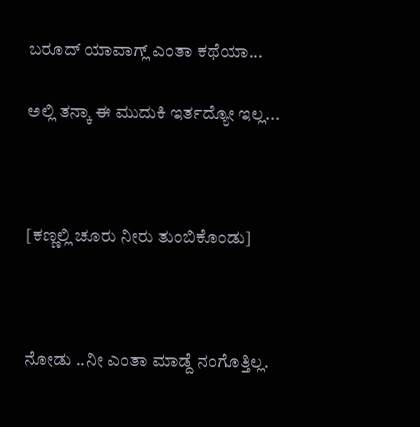ಬರೂದ್ ಯಾವಾಗ್ಲ್ ಎಂತಾ ಕಥೆಯಾ...

ಅಲ್ಲಿ ತನ್ಕಾ ಈ ಮುದುಕಿ ಇರ್ತದ್ಯೋ ಇಲ್ಲ...



[ಕಣ್ಣಲ್ಲಿ ಚೂರು ನೀರು ತುಂಬಿಕೊಂಡು]



ನೋಡು ..ನೀ ಎಂತಾ ಮಾಡ್ದೆ ನಂಗೊತ್ತಿಲ್ಲ.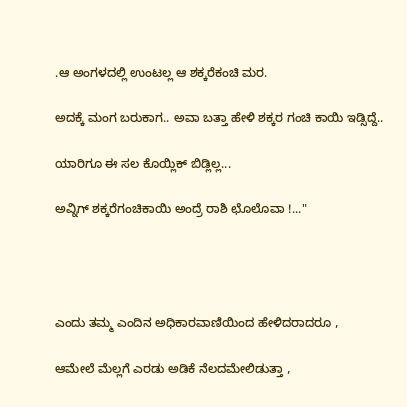.ಆ ಅಂಗಳದಲ್ಲಿ ಉಂಟಲ್ಲ ಆ ಶಕ್ಕರೆಕಂಚಿ ಮರ.

ಅದಕ್ಕೆ ಮಂಗ ಬರುಕಾಗ.. ಅವಾ ಬತ್ತಾ ಹೇಳಿ ಶಕ್ಕರ ಗಂಚಿ ಕಾಯಿ ಇಡ್ಸಿದ್ದೆ..

ಯಾರಿಗೂ ಈ ಸಲ ಕೊಯ್ಲಿಕ್ ಬಿಡ್ಲಿಲ್ಲ...

ಅವ್ನಿಗ್ ಶಕ್ಕರೆಗಂಚಿಕಾಯಿ ಅಂದ್ರೆ ರಾಶಿ ಛೊಲೊವಾ !..."




ಎಂದು ತಮ್ಮ ಎಂದಿನ ಅಧಿಕಾರವಾಣಿಯಿಂದ ಹೇಳಿದರಾದರೂ ,

ಆಮೇಲೆ ಮೆಲ್ಲಗೆ ಎರಡು ಅಡಿಕೆ ನೆಲದಮೇಲಿಡುತ್ತಾ ,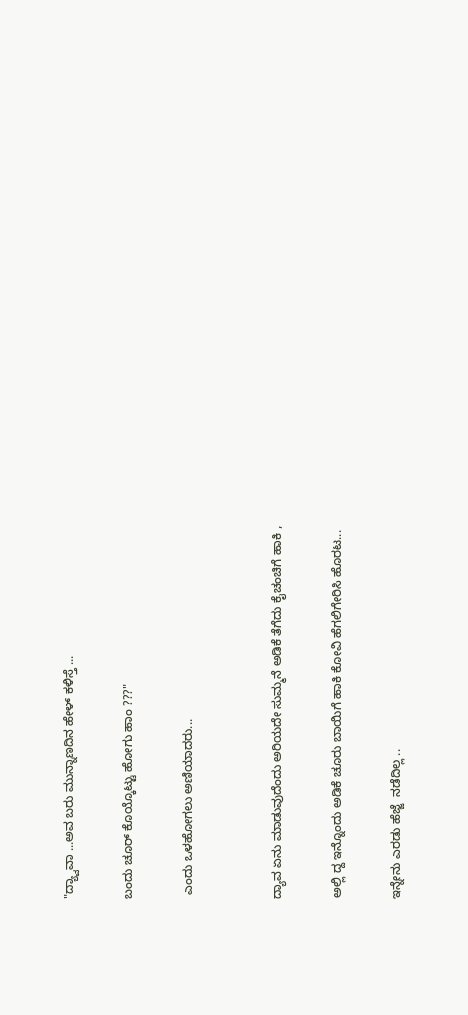"ದ್ಯ್ವಾವಾ ...ಅವ ಬರು ಮುನ್ನಾಣದಿನ ಹೇಳ್ ಕಳಿಸ್ತೆ ...

ಬಂದು ಚೂರ್ ಕೊಯ್ಕೊಟ್ಟು ಹೋಗು ಹಾಂ ???"

 ಎಂದು ಒಳಹೋಗಲು ಅಣಿಯಾದರು...


ದ್ಯಾವ ಏನು ಮಾಡುವುದೆಂದು ಅರಿಯದೇ ಸುಮ್ಮನೆ ಅಡಿಕೆ ತೆಗೆದು ಕೈಚಂಚಿಗೆ ಹಾಕಿ ,

ಅಲ್ಲಿ ದ್ದ ಇನ್ನೊಂದು ಅಡಿಕೆ ಚೂರು ಬಾಯಿಗೆ ಹಾಕಿ ಕೋವಿ ಹೆಗಲಿಗೇರಿಸಿ ಹೊರಟ...

ಇನ್ನೇನು ಎರಡು ಹೆಜ್ಜೆ  ನಡೆದಿಲ್ಲ ..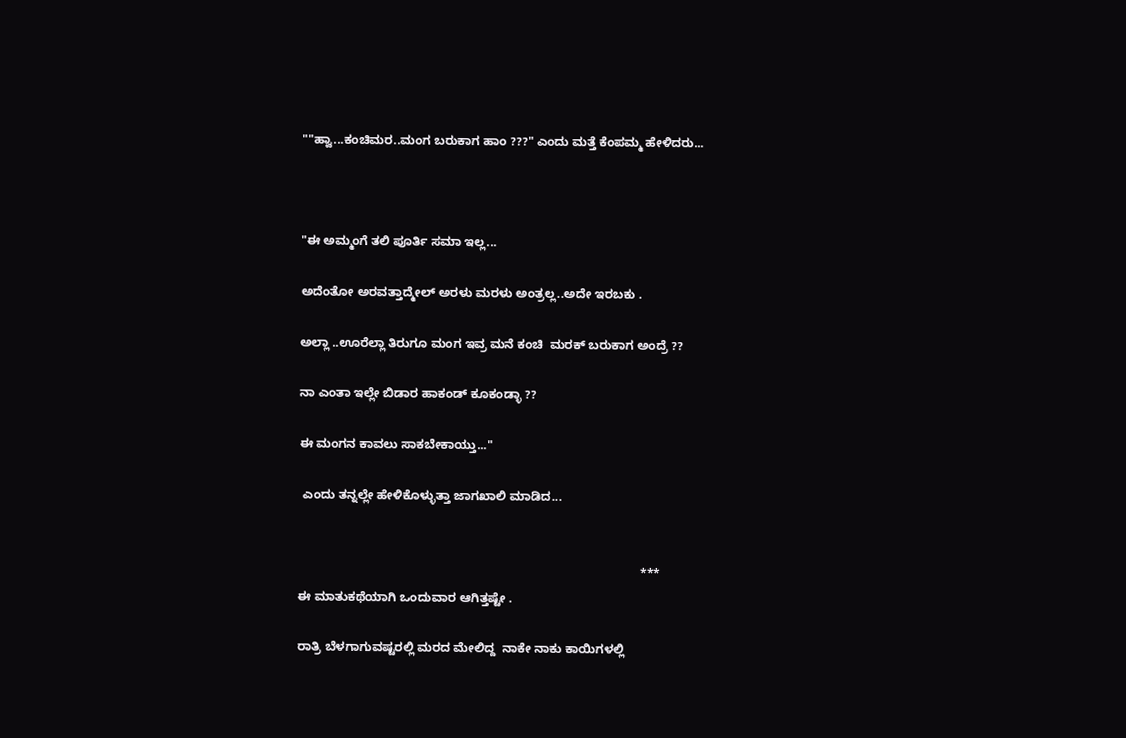""ಹ್ವಾ...ಕಂಚಿಮರ..ಮಂಗ ಬರುಕಾಗ ಹಾಂ ???" ಎಂದು ಮತ್ತೆ ಕೆಂಪಮ್ಮ ಹೇಳಿದರು...



"ಈ ಅಮ್ಮಂಗೆ ತಲಿ ಪೂರ್ತಿ ಸಮಾ ಇಲ್ಲ...

ಅದೆಂತೋ ಅರವತ್ತಾದ್ಮೇಲ್ ಅರಳು ಮರಳು ಅಂತ್ರಲ್ಲ..ಅದೇ ಇರಬಕು .

ಅಲ್ಲಾ ..ಊರೆಲ್ಲಾ ತಿರುಗೂ ಮಂಗ ಇವ್ರ ಮನೆ ಕಂಚಿ  ಮರಕ್ ಬರುಕಾಗ ಅಂದ್ರೆ ??

ನಾ ಎಂತಾ ಇಲ್ಲೇ ಬಿಡಾರ ಹಾಕಂಡ್ ಕೂಕಂಡ್ಳಾ ??

ಈ ಮಂಗನ ಕಾವಲು ಸಾಕಬೇಕಾಯ್ತು..."

 ಎಂದು ತನ್ನಲ್ಲೇ ಹೇಳಿಕೊಳ್ಳುತ್ತಾ ಜಾಗಖಾಲಿ ಮಾಡಿದ...


                                                                                                   ***
ಈ ಮಾತುಕಥೆಯಾಗಿ ಒಂದುವಾರ ಆಗಿತ್ತಷ್ಟೇ .

ರಾತ್ರಿ ಬೆಳಗಾಗುವಷ್ಟರಲ್ಲಿ ಮರದ ಮೇಲಿದ್ದ  ನಾಕೇ ನಾಕು ಕಾಯಿಗಳಲ್ಲಿ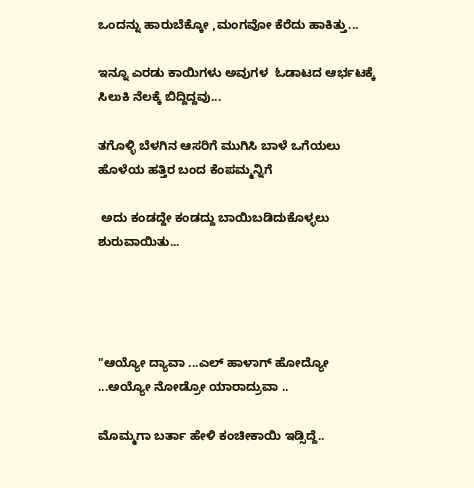ಒಂದನ್ನು ಹಾರುಬೆಕ್ಕೋ ,ಮಂಗವೋ ಕೆರೆದು ಹಾಕಿತ್ತು...

ಇನ್ನೂ ಎರಡು ಕಾಯಿಗಳು ಅವುಗಳ  ಓಡಾಟದ ಆರ್ಭಟಕ್ಕೆ ಸಿಲುಕಿ ನೆಲಕ್ಕೆ ಬಿದ್ದಿದ್ದವು...

ತಗೊಳ್ಳಿ ಬೆಳಗಿನ ಆಸರಿಗೆ ಮುಗಿಸಿ ಬಾಳೆ ಒಗೆಯಲು ಹೊಳೆಯ ಹತ್ತಿರ ಬಂದ ಕೆಂಪಮ್ಮನ್ನಿಗೆ

 ಅದು ಕಂಡದ್ದೇ ಕಂಡದ್ದು ಬಾಯಿಬಡಿದುಕೊಳ್ಳಲು ಶುರುವಾಯಿತು...




"ಆಯ್ಯೋ ದ್ಯಾವಾ ...ಎಲ್ ಹಾಳಾಗ್ ಹೋದ್ಯೋ ...ಅಯ್ಯೋ ನೋಡ್ರೋ ಯಾರಾದ್ರುವಾ ..

ಮೊಮ್ಮಗಾ ಬರ್ತಾ ಹೇಳಿ ಕಂಚೀಕಾಯಿ ಇಡ್ಸಿದ್ದೆ..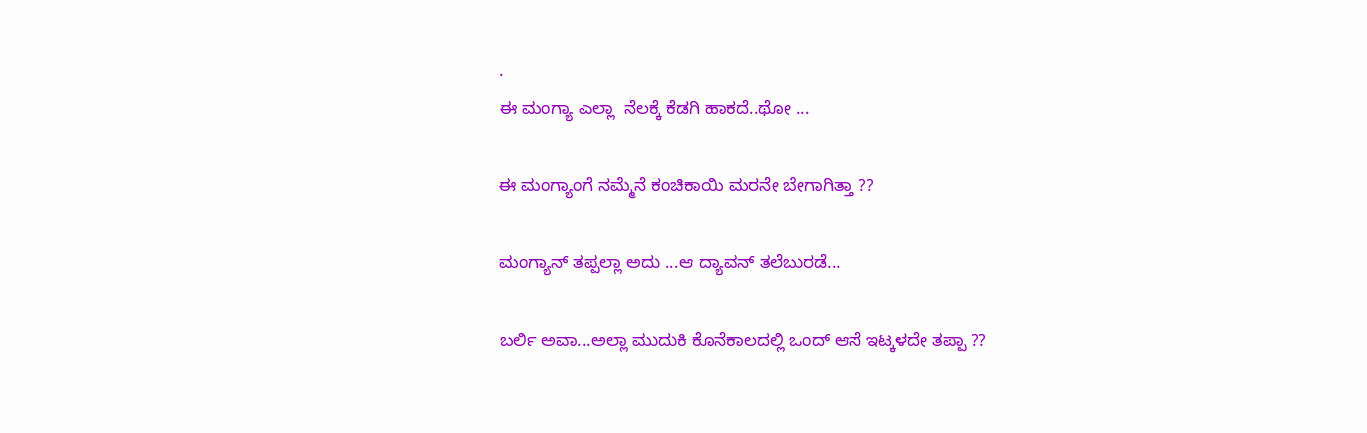.
ಈ ಮಂಗ್ಯಾ ಎಲ್ಲಾ  ನೆಲಕ್ಕೆ ಕೆಡಗಿ ಹಾಕದೆ..ಥೋ ...

ಈ ಮಂಗ್ಯಾಂಗೆ ನಮ್ಮೆನೆ ಕಂಚಿಕಾಯಿ ಮರನೇ ಬೇಗಾಗಿತ್ತಾ ??

ಮಂಗ್ಯಾನ್ ತಪ್ಪಲ್ಲಾ ಅದು ...ಆ ದ್ಯಾವನ್ ತಲೆಬುರಡೆ...

ಬರ್ಲಿ ಅವಾ...ಅಲ್ಲಾ ಮುದುಕಿ ಕೊನೆಕಾಲದಲ್ಲಿ ಒಂದ್ ಆಸೆ ಇಟ್ಕಳದೇ ತಪ್ಪಾ ??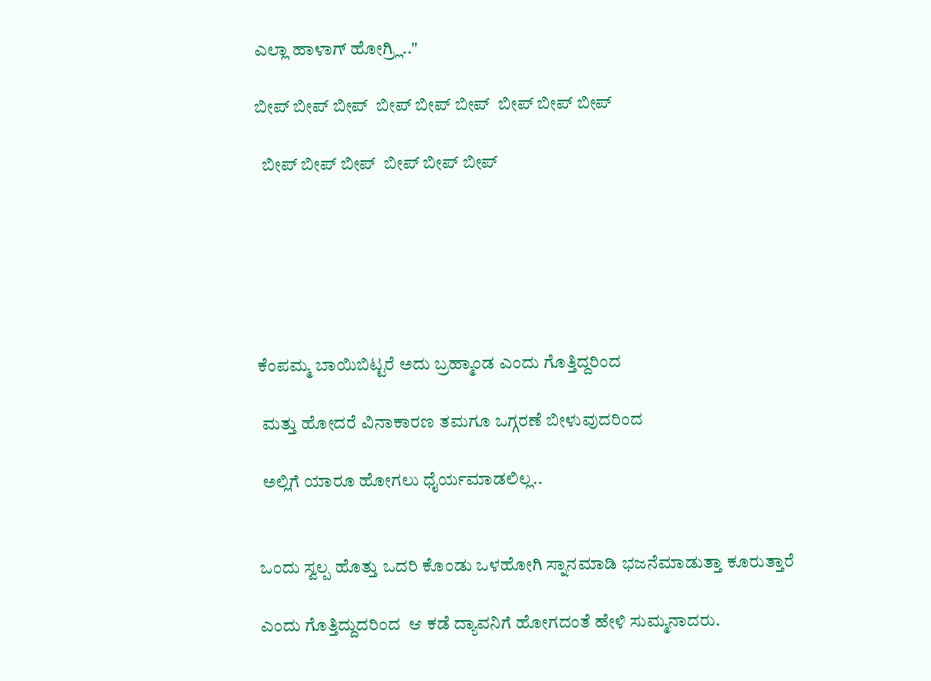ಎಲ್ಲಾ ಹಾಳಾಗ್ ಹೋಗ್ರ್ಲಿ.."

ಬೀಪ್ ಬೀಪ್ ಬೀಪ್  ಬೀಪ್ ಬೀಪ್ ಬೀಪ್  ಬೀಪ್ ಬೀಪ್ ಬೀಪ್

  ಬೀಪ್ ಬೀಪ್ ಬೀಪ್  ಬೀಪ್ ಬೀಪ್ ಬೀಪ್






ಕೆಂಪಮ್ಮ ಬಾಯಿಬಿಟ್ಟರೆ ಅದು ಬ್ರಹ್ಮಾಂಡ ಎಂದು ಗೊತ್ತಿದ್ದರಿಂದ

 ಮತ್ತು ಹೋದರೆ ವಿನಾಕಾರಣ ತಮಗೂ ಒಗ್ಗರಣೆ ಬೀಳುವುದರಿಂದ

 ಅಲ್ಲಿಗೆ ಯಾರೂ ಹೋಗಲು ಧೈರ್ಯಮಾಡಲಿಲ್ಲ..


ಒಂದು ಸ್ವಲ್ಪ ಹೊತ್ತು ಒದರಿ ಕೊಂಡು ಒಳಹೋಗಿ ಸ್ನಾನಮಾಡಿ ಭಜನೆಮಾಡುತ್ತಾ ಕೂರುತ್ತಾರೆ

ಎಂದು ಗೊತ್ತಿದ್ದುದರಿಂದ  ಆ ಕಡೆ ದ್ಯಾವನಿಗೆ ಹೋಗದಂತೆ ಹೇಳಿ ಸುಮ್ಮನಾದರು.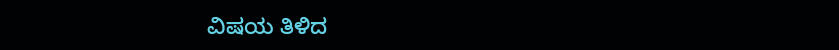ವಿಷಯ ತಿಳಿದ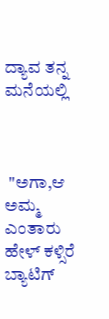ದ್ಯಾವ ತನ್ನ ಮನೆಯಲ್ಲಿ



 "ಅಗಾ,ಆ ಅಮ್ಮ  ಎಂತಾರು ಹೇಳ್ ಕಳ್ಸಿರೆ ಬ್ಯಾಟಿಗ್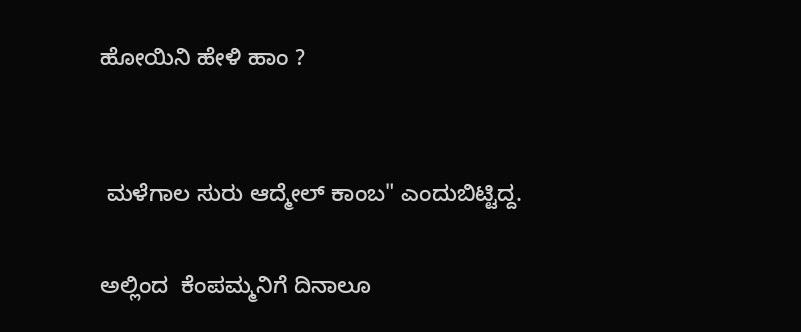ಹೋಯಿನಿ ಹೇಳಿ ಹಾಂ ?


 ಮಳೆಗಾಲ ಸುರು ಆದ್ಮೇಲ್ ಕಾಂಬ" ಎಂದುಬಿಟ್ಟಿದ್ದ.

ಅಲ್ಲಿಂದ  ಕೆಂಪಮ್ಮನಿಗೆ ದಿನಾಲೂ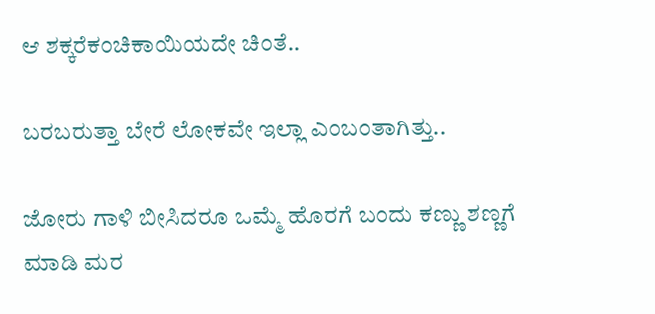ಆ ಶಕ್ಕರೆಕಂಚಿಕಾಯಿಯದೇ ಚಿಂತೆ..

ಬರಬರುತ್ತಾ ಬೇರೆ ಲೋಕವೇ ಇಲ್ಲಾ ಎಂಬಂತಾಗಿತ್ತು..

ಜೋರು ಗಾಳಿ ಬೀಸಿದರೂ ಒಮ್ಮೆ ಹೊರಗೆ ಬಂದು ಕಣ್ಣು ಶಣ್ಣಗೆ ಮಾಡಿ ಮರ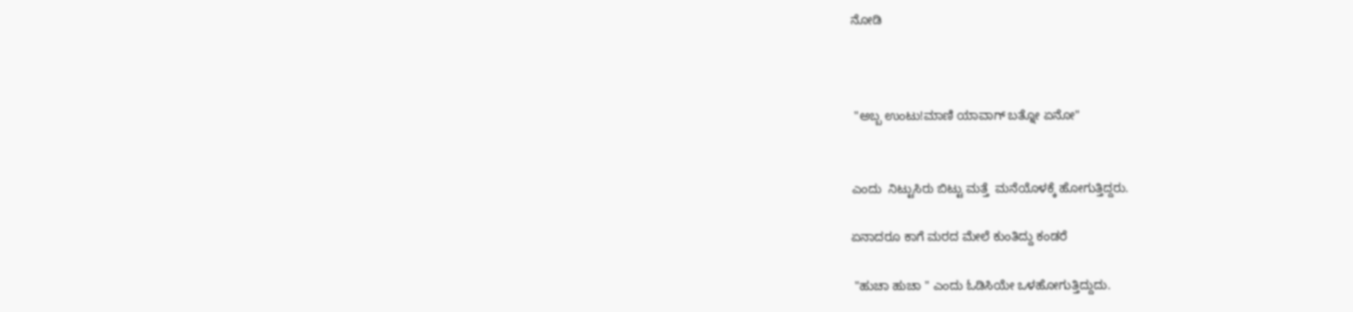ನೋಡಿ



 "ಅಬ್ಬ ಉಂಟು!ಮಾಣಿ ಯಾವಾಗ್ ಬತ್ನೋ ಏನೋ"


ಎಂದು  ನಿಟ್ಟುಸಿರು ಬಿಟ್ಟು ಮತ್ತೆ  ಮನೆಯೊಳಕ್ಕೆ ಹೋಗುತ್ತಿದ್ದರು.

ಏನಾದರೂ ಕಾಗೆ ಮರದ ಮೇಲೆ ಕುಂತಿದ್ದು ಕಂಡರೆ

 "ಹುಚಾ ಹುಚಾ " ಎಂದು ಓಡಿಸಿಯೇ ಒಳಹೋಗುತ್ತಿದ್ದುದು.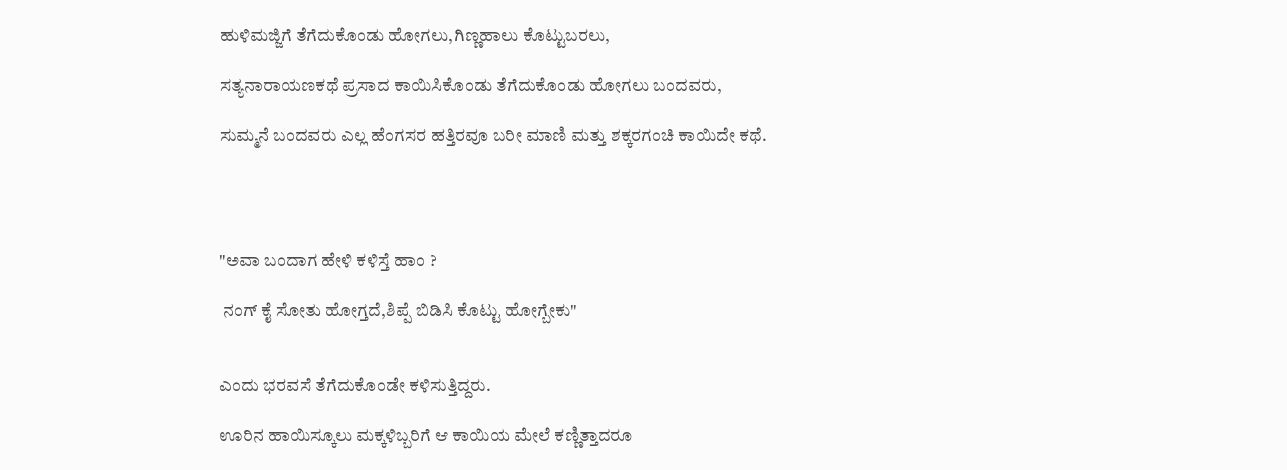ಹುಳಿಮಜ್ಜಿಗೆ ತೆಗೆದುಕೊಂಡು ಹೋಗಲು,ಗಿಣ್ಣಹಾಲು ಕೊಟ್ಟುಬರಲು,

ಸತ್ಯನಾರಾಯಣಕಥೆ ಪ್ರಸಾದ ಕಾಯಿಸಿಕೊಂಡು ತೆಗೆದುಕೊಂಡು ಹೋಗಲು ಬಂದವರು,

ಸುಮ್ಮನೆ ಬಂದವರು ಎಲ್ಲ ಹೆಂಗಸರ ಹತ್ತಿರವೂ ಬರೀ ಮಾಣಿ ಮತ್ತು ಶಕ್ಕರಗಂಚಿ ಕಾಯಿದೇ ಕಥೆ.




"ಅವಾ ಬಂದಾಗ ಹೇಳಿ ಕಳಿಸ್ತೆ ಹಾಂ ?

 ನಂಗ್ ಕೈ ಸೋತು ಹೋಗ್ತದೆ,ಶಿಪ್ಪೆ ಬಿಡಿಸಿ ಕೊಟ್ಟು ಹೋಗ್ಬೇಕು"


ಎಂದು ಭರವಸೆ ತೆಗೆದುಕೊಂಡೇ ಕಳಿಸುತ್ತಿದ್ದರು.

ಊರಿನ ಹಾಯಿಸ್ಕೂಲು ಮಕ್ಕಳಿಬ್ಬರಿಗೆ ಆ ಕಾಯಿಯ ಮೇಲೆ ಕಣ್ಣಿತ್ತಾದರೂ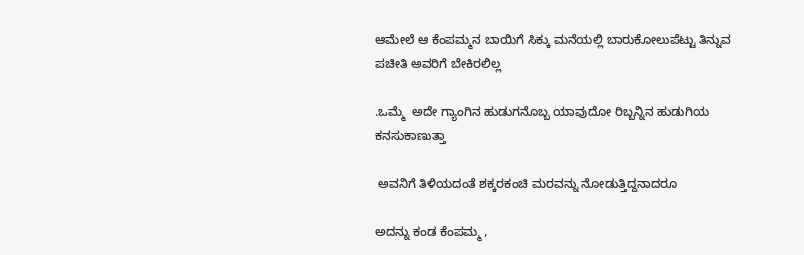ಆಮೇಲೆ ಆ ಕೆಂಪಮ್ಮನ ಬಾಯಿಗೆ ಸಿಕ್ಕು ಮನೆಯಲ್ಲಿ ಬಾರುಕೋಲುಪೆಟ್ಟು ತಿನ್ನುವ ಪಚೀತಿ ಅವರಿಗೆ ಬೇಕಿರಲಿಲ್ಲ

.ಒಮ್ಮೆ  ಅದೇ ಗ್ಯಾಂಗಿನ ಹುಡುಗನೊಬ್ಬ ಯಾವುದೋ ರಿಬ್ಬನ್ನಿನ ಹುಡುಗಿಯ ಕನಸುಕಾಣುತ್ತಾ

 ಅವನಿಗೆ ತಿಳಿಯದಂತೆ ಶಕ್ಕರಕಂಚಿ ಮರವನ್ನು ನೋಡುತ್ತಿದ್ದನಾದರೂ

ಅದನ್ನು ಕಂಡ ಕೆಂಪಮ್ಮ ,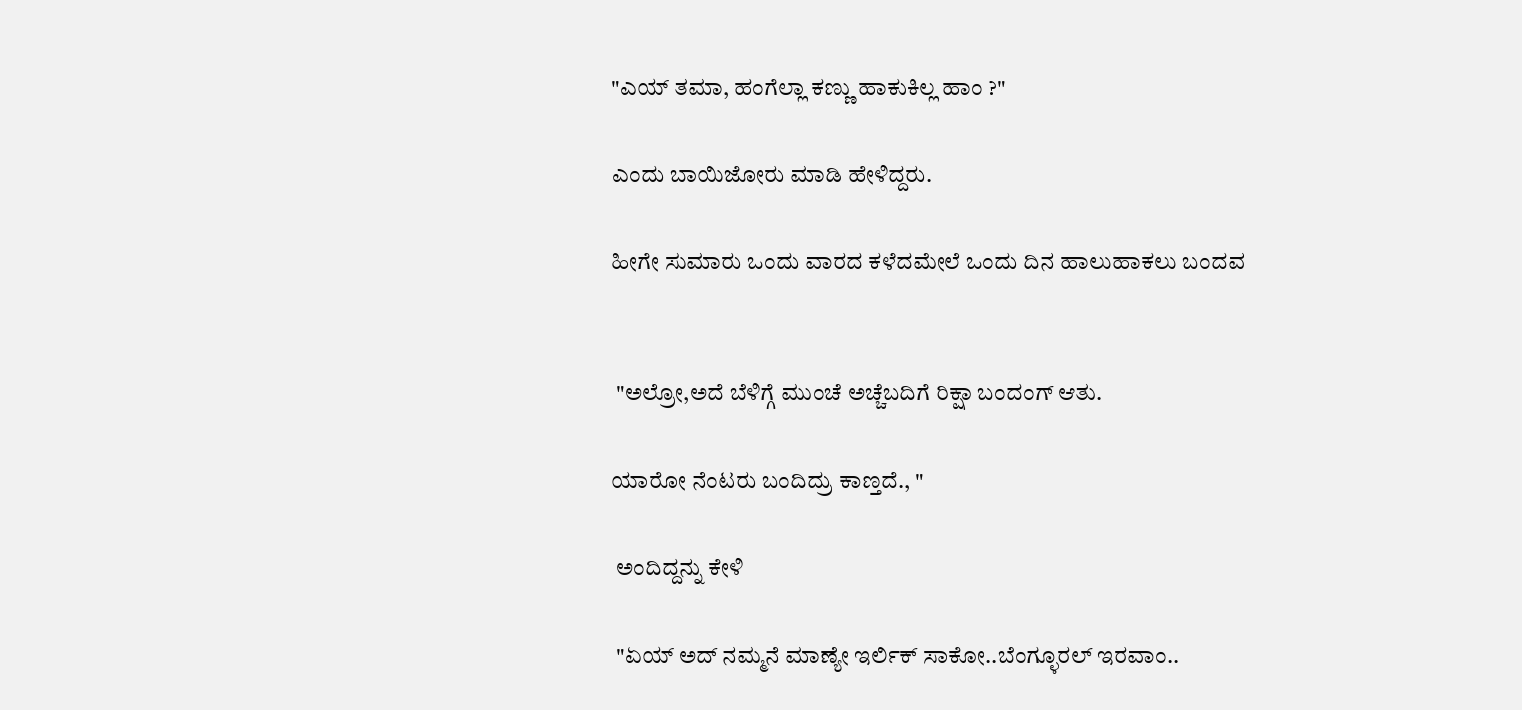"ಎಯ್ ತಮಾ, ಹಂಗೆಲ್ಲಾ ಕಣ್ಣು ಹಾಕುಕಿಲ್ಲ ಹಾಂ ?"

ಎಂದು ಬಾಯಿಜೋರು ಮಾಡಿ ಹೇಳಿದ್ದರು.

ಹೀಗೇ ಸುಮಾರು ಒಂದು ವಾರದ ಕಳೆದಮೇಲೆ ಒಂದು ದಿನ ಹಾಲುಹಾಕಲು ಬಂದವ


 "ಅಲ್ರೋ,ಅದೆ ಬೆಳಿಗ್ಗೆ ಮುಂಚೆ ಅಚ್ಚೆಬದಿಗೆ ರಿಕ್ಷಾ ಬಂದಂಗ್ ಆತು.

ಯಾರೋ ನೆಂಟರು ಬಂದಿದ್ರು ಕಾಣ್ತದೆ., "

 ಅಂದಿದ್ದನ್ನು ಕೇಳಿ

 "ಏಯ್ ಅದ್ ನಮ್ಮನೆ ಮಾಣ್ಯೇ ಇರ್ಲಿಕ್ ಸಾಕೋ..ಬೆಂಗ್ಳೂರಲ್ ಇರವಾಂ..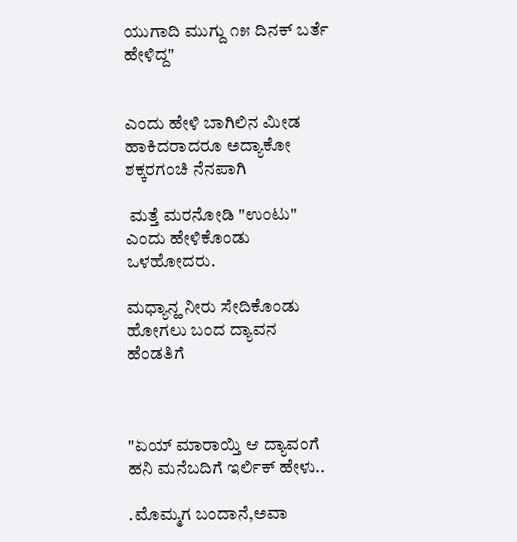ಯುಗಾದಿ ಮುಗ್ದು ೧೫ ದಿನಕ್ ಬರ್ತೆ ಹೇಳಿದ್ದ"


ಎಂದು ಹೇಳಿ ಬಾಗಿಲಿನ ಮೀಡ ಹಾಕಿದರಾದರೂ ಅದ್ಯಾಕೋ ಶಕ್ಕರಗಂಚಿ ನೆನಪಾಗಿ

 ಮತ್ತೆ ಮರನೋಡಿ "ಉಂಟು" ಎಂದು ಹೇಳಿಕೊಂಡು ಒಳಹೋದರು.

ಮಧ್ಯಾನ್ಹ ನೀರು ಸೇದಿಕೊಂಡು ಹೋಗಲು ಬಂದ ದ್ಯಾವನ ಹೆಂಡತಿಗೆ



"ಏಯ್ ಮಾರಾಯ್ತಿ ಆ ದ್ಯಾವಂಗೆ ಹನಿ ಮನೆಬದಿಗೆ ಇರ್ಲಿಕ್ ಹೇಳು..

.ಮೊಮ್ಮಗ ಬಂದಾನೆ,ಅವಾ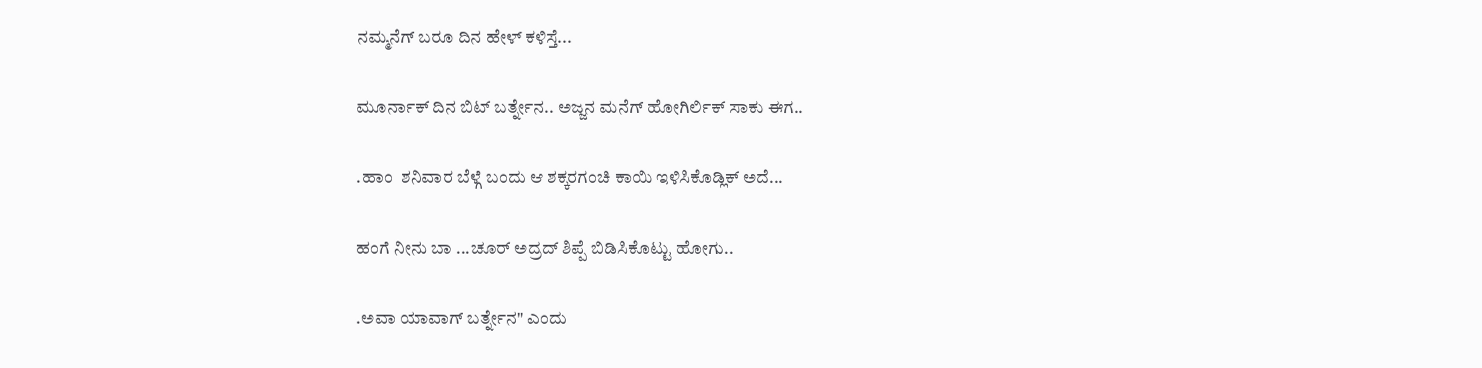ನಮ್ಮನೆಗ್ ಬರೂ ದಿನ ಹೇಳ್ ಕಳಿಸ್ತೆ...

ಮೂರ್ನಾಕ್ ದಿನ ಬಿಟ್ ಬರ್ತ್ನೇನ.. ಅಜ್ಜನ ಮನೆಗ್ ಹೋಗಿರ್ಲಿಕ್ ಸಾಕು ಈಗ..

.ಹಾಂ  ಶನಿವಾರ ಬೆಳ್ಗೆ ಬಂದು ಆ ಶಕ್ಕರಗಂಚಿ ಕಾಯಿ ಇಳಿಸಿಕೊಡ್ಲಿಕ್ ಅದೆ...

ಹಂಗೆ ನೀನು ಬಾ ...ಚೂರ್ ಅದ್ರದ್ ಶಿಪ್ಪೆ ಬಿಡಿಸಿಕೊಟ್ಟು ಹೋಗು..

.ಅವಾ ಯಾವಾಗ್ ಬರ್ತ್ನೇನ" ಎಂದು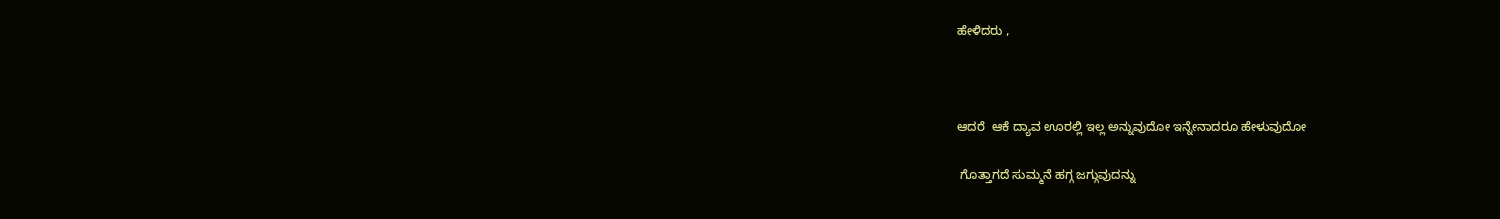ಹೇಳಿದರು ,



ಆದರೆ  ಆಕೆ ದ್ಯಾವ ಊರಲ್ಲಿ ಇಲ್ಲ ಅನ್ನುವುದೋ ಇನ್ನೇನಾದರೂ ಹೇಳುವುದೋ

 ಗೊತ್ತಾಗದೆ ಸುಮ್ಮನೆ ಹಗ್ಗ ಜಗ್ಗುವುದನ್ನು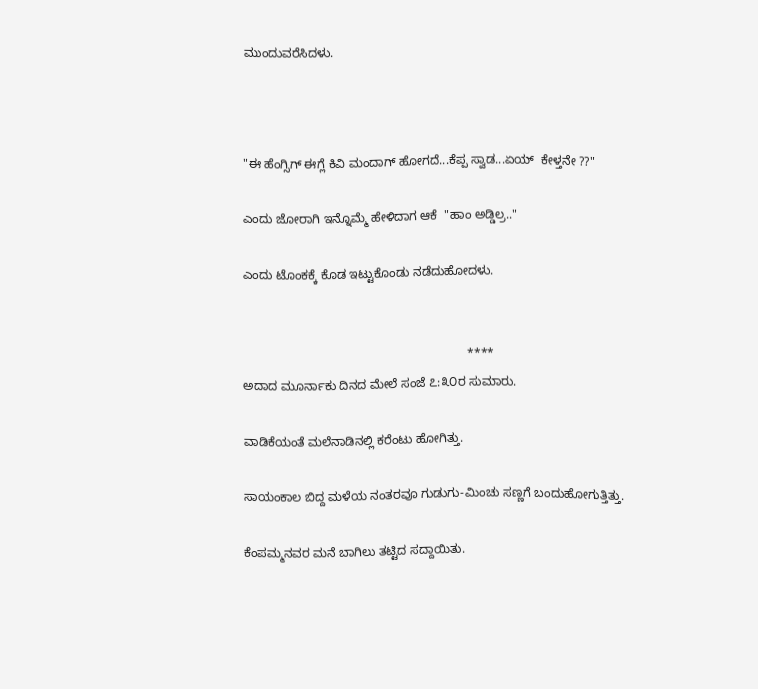ಮುಂದುವರೆಸಿದಳು.



"ಈ ಹೆಂಗ್ಸಿಗ್ ಈಗ್ಲೆ ಕಿವಿ ಮಂದಾಗ್ ಹೋಗದೆ...ಕೆಪ್ಪ ಸ್ವಾಡ...ಏಯ್  ಕೇಳ್ತನೇ ??"

ಎಂದು ಜೋರಾಗಿ ಇನ್ನೊಮ್ಮೆ ಹೇಳಿದಾಗ ಆಕೆ  "ಹಾಂ ಅಡ್ಡಿಲ್ರ.."

ಎಂದು ಟೊಂಕಕ್ಕೆ ಕೊಡ ಇಟ್ಟುಕೊಂಡು ನಡೆದುಹೋದಳು.


                                                                 ****
ಅದಾದ ಮೂರ್ನಾಕು ದಿನದ ಮೇಲೆ ಸಂಜೆ ೭:೩೦ರ ಸುಮಾರು.

ವಾಡಿಕೆಯಂತೆ ಮಲೆನಾಡಿನಲ್ಲಿ ಕರೆಂಟು ಹೋಗಿತ್ತು.

ಸಾಯಂಕಾಲ ಬಿದ್ದ ಮಳೆಯ ನಂತರವೂ ಗುಡುಗು-ಮಿಂಚು ಸಣ್ಣಗೆ ಬಂದುಹೋಗುತ್ತಿತ್ತು.

ಕೆಂಪಮ್ಮನವರ ಮನೆ ಬಾಗಿಲು ತಟ್ಟಿದ ಸದ್ದಾಯಿತು.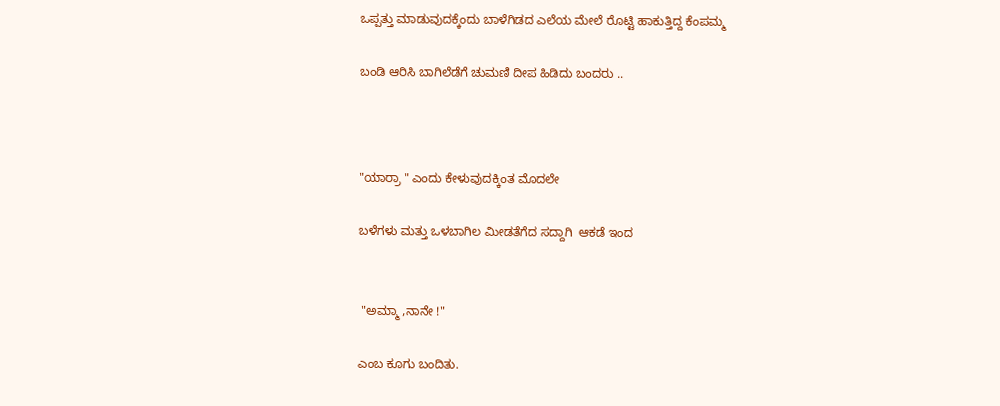ಒಪ್ಪತ್ತು ಮಾಡುವುದಕ್ಕೆಂದು ಬಾಳೆಗಿಡದ ಎಲೆಯ ಮೇಲೆ ರೊಟ್ಟಿ ಹಾಕುತ್ತಿದ್ದ ಕೆಂಪಮ್ಮ

ಬಂಡಿ ಆರಿಸಿ ಬಾಗಿಲೆಡೆಗೆ ಚುಮಣಿ ದೀಪ ಹಿಡಿದು ಬಂದರು ..



"ಯಾರ್ರಾ " ಎಂದು ಕೇಳುವುದಕ್ಕಿಂತ ಮೊದಲೇ

ಬಳೆಗಳು ಮತ್ತು ಒಳಬಾಗಿಲ ಮೀಡತೆಗೆದ ಸದ್ದಾಗಿ  ಆಕಡೆ ಇಂದ


 "ಅಮ್ಮಾ ,ನಾನೇ !"

ಎಂಬ ಕೂಗು ಬಂದಿತು.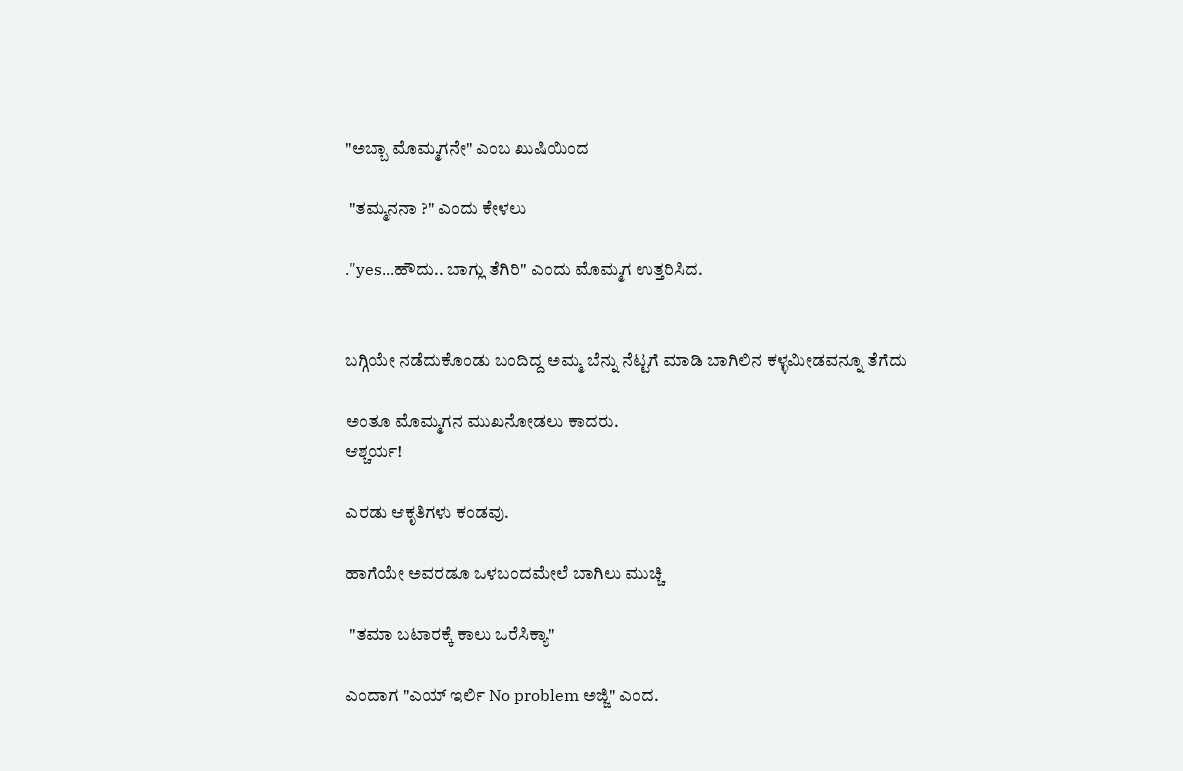"ಅಬ್ಬಾ ಮೊಮ್ಮಗನೇ" ಎಂಬ ಖುಷಿಯಿಂದ

 "ತಮ್ಮನನಾ ?" ಎಂದು ಕೇಳಲು

."yes...ಹೌದು.. ಬಾಗ್ಲು ತೆಗಿರಿ" ಎಂದು ಮೊಮ್ಮಗ ಉತ್ತರಿಸಿದ.


ಬಗ್ಗಿಯೇ ನಡೆದುಕೊಂಡು ಬಂದಿದ್ದ ಅಮ್ಮ ಬೆನ್ನು ನೆಟ್ಟಗೆ ಮಾಡಿ ಬಾಗಿಲಿನ ಕಳ್ಳಮೀಡವನ್ನೂ ತೆಗೆದು

ಅಂತೂ ಮೊಮ್ಮಗನ ಮುಖನೋಡಲು ಕಾದರು.
ಆಶ್ಚರ್ಯ!

ಎರಡು ಆಕೃತಿಗಳು ಕಂಡವು.

ಹಾಗೆಯೇ ಅವರಡೂ ಒಳಬಂದಮೇಲೆ ಬಾಗಿಲು ಮುಚ್ಚಿ

 "ತಮಾ ಬಟಾರಕ್ಕೆ ಕಾಲು ಒರೆಸಿಕ್ಯಾ"

ಎಂದಾಗ "ಎಯ್ ಇರ್ಲಿ No problem ಅಜ್ಜಿ" ಎಂದ.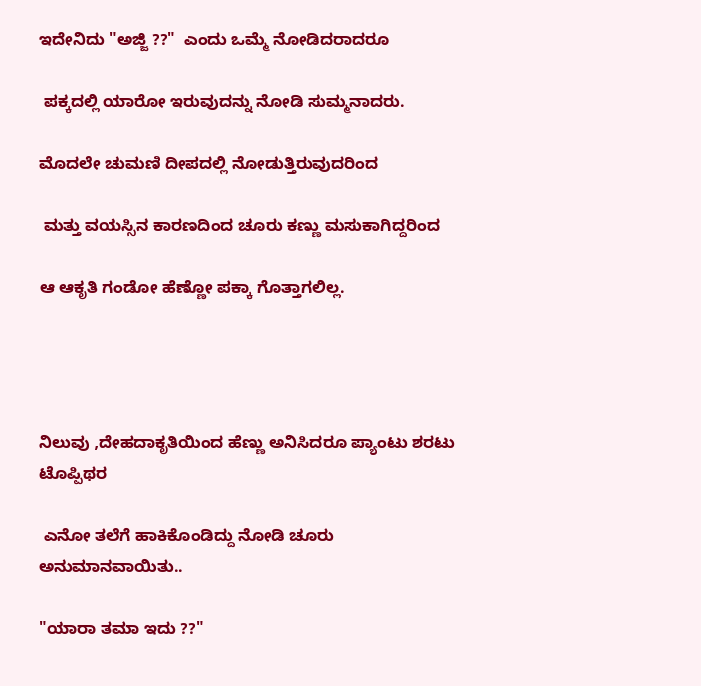ಇದೇನಿದು "ಅಜ್ಜಿ ??"  ಎಂದು ಒಮ್ಮೆ ನೋಡಿದರಾದರೂ

 ಪಕ್ಕದಲ್ಲಿ ಯಾರೋ ಇರುವುದನ್ನು ನೋಡಿ ಸುಮ್ಮನಾದರು.

ಮೊದಲೇ ಚುಮಣಿ ದೀಪದಲ್ಲಿ ನೋಡುತ್ತಿರುವುದರಿಂದ

 ಮತ್ತು ವಯಸ್ಸಿನ ಕಾರಣದಿಂದ ಚೂರು ಕಣ್ಣು ಮಸುಕಾಗಿದ್ದರಿಂದ

ಆ ಆಕೃತಿ ಗಂಡೋ ಹೆಣ್ಣೋ ಪಕ್ಕಾ ಗೊತ್ತಾಗಲಿಲ್ಲ.




ನಿಲುವು ,ದೇಹದಾಕೃತಿಯಿಂದ ಹೆಣ್ಣು ಅನಿಸಿದರೂ ಪ್ಯಾಂಟು ಶರಟು ಟೊಪ್ಪಿಥರ

 ಎನೋ ತಲೆಗೆ ಹಾಕಿಕೊಂಡಿದ್ದು ನೋಡಿ ಚೂರು ಅನುಮಾನವಾಯಿತು..

"ಯಾರಾ ತಮಾ ಇದು ??"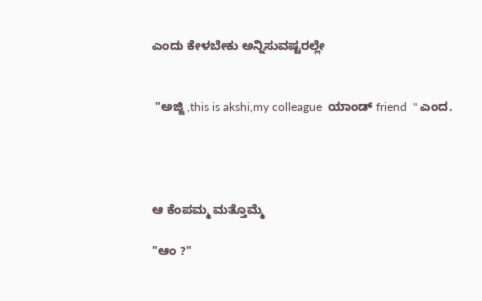ಎಂದು ಕೇಳಬೇಕು ಅನ್ನಿಸುವಷ್ಟರಲ್ಲೇ


 "ಅಜ್ಜಿ ,this is akshi,my colleague  ಯಾಂಡ್ friend  " ಎಂದ.




ಆ ಕೆಂಪಮ್ಮ ಮತ್ತೊಮ್ಮೆ

"ಆಂ ?"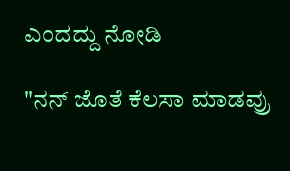ಎಂದದ್ದು ನೋಡಿ

"ನನ್ ಜೊತೆ ಕೆಲಸಾ ಮಾಡವ್ರು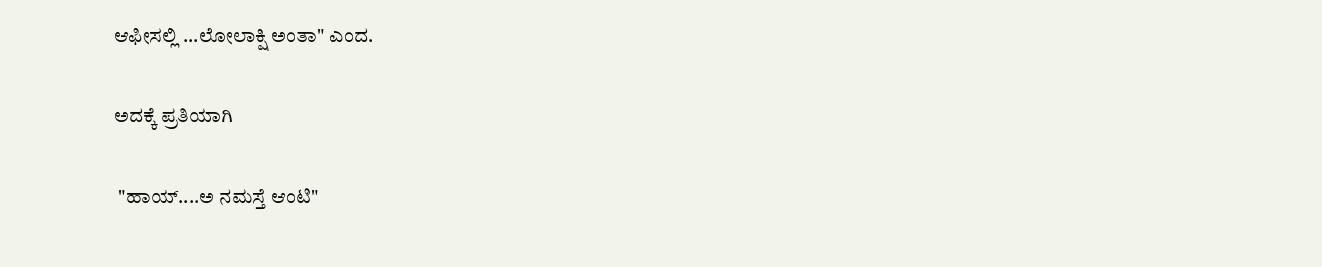ಆಫೀಸಲ್ಲಿ ...ಲೋಲಾಕ್ಷಿ ಅಂತಾ" ಎಂದ.

ಅದಕ್ಕೆ ಪ್ರತಿಯಾಗಿ

 "ಹಾಯ್....ಅ ನಮಸ್ತೆ ಆಂಟಿ"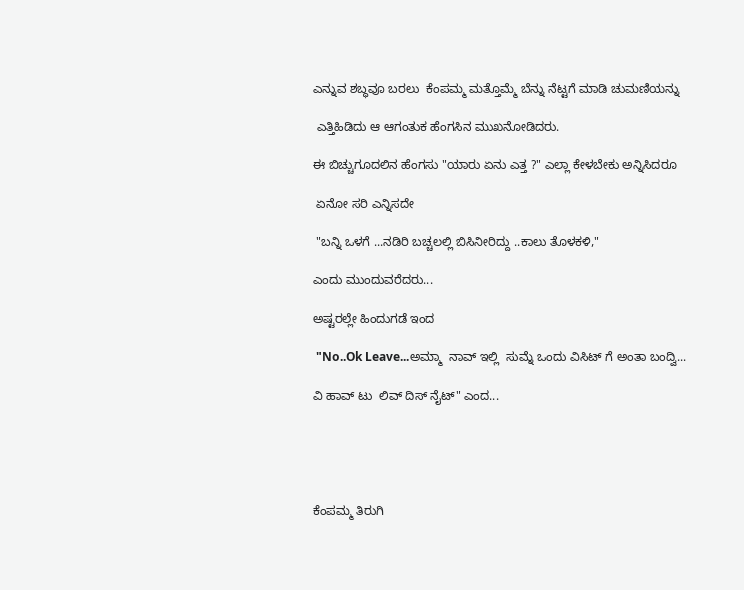ಎನ್ನುವ ಶಬ್ಧವೂ ಬರಲು  ಕೆಂಪಮ್ಮ ಮತ್ತೊಮ್ಮೆ ಬೆನ್ನು ನೆಟ್ಟಗೆ ಮಾಡಿ ಚುಮಣಿಯನ್ನು

 ಎತ್ತಿಹಿಡಿದು ಆ ಆಗಂತುಕ ಹೆಂಗಸಿನ ಮುಖನೋಡಿದರು.

ಈ ಬಿಚ್ಚುಗೂದಲಿನ ಹೆಂಗಸು "ಯಾರು ಏನು ಎತ್ತ ?" ಎಲ್ಲಾ ಕೇಳಬೇಕು ಅನ್ನಿಸಿದರೂ

 ಏನೋ ಸರಿ ಎನ್ನಿಸದೇ

 "ಬನ್ನಿ ಒಳಗೆ ...ನಡಿರಿ ಬಚ್ಚಲಲ್ಲಿ ಬಿಸಿನೀರಿದ್ದು ..ಕಾಲು ತೊಳಕಳಿ,"

ಎಂದು ಮುಂದುವರೆದರು...

ಅಷ್ಟರಲ್ಲೇ ಹಿಂದುಗಡೆ ಇಂದ

 "No..Ok Leave...ಅಮ್ಮಾ  ನಾವ್ ಇಲ್ಲಿ  ಸುಮ್ನೆ ಒಂದು ವಿಸಿಟ್ ಗೆ ಅಂತಾ ಬಂದ್ವಿ...

ವಿ ಹಾವ್ ಟು  ಲಿವ್ ದಿಸ್ ನೈಟ್" ಎಂದ...





ಕೆಂಪಮ್ಮ ತಿರುಗಿ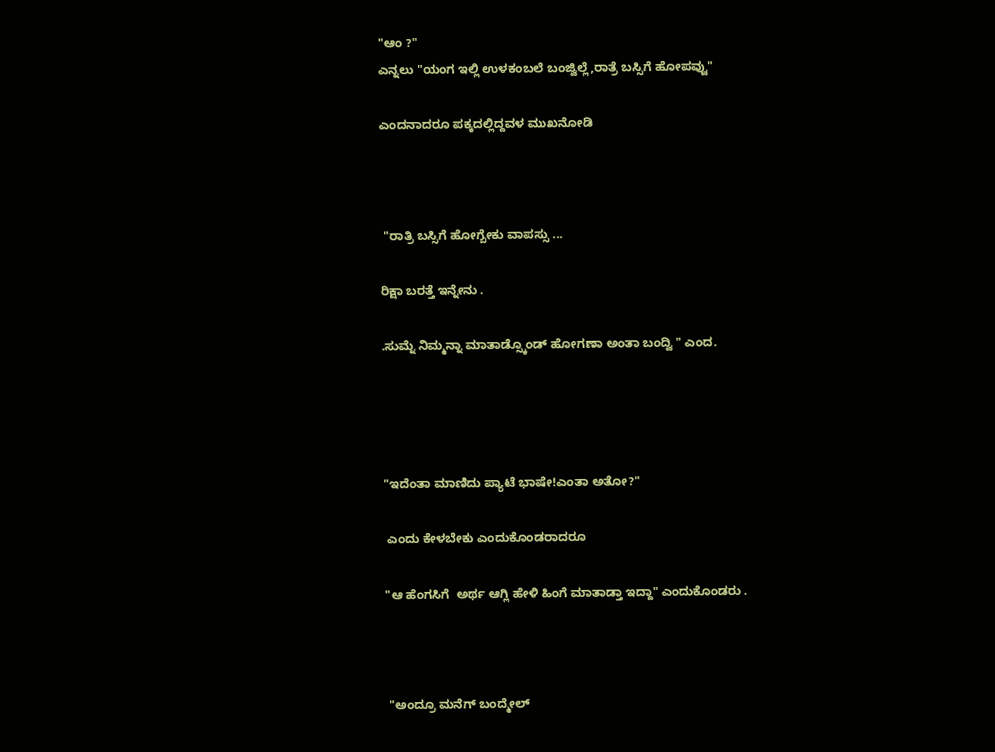"ಆಂ ?"
ಎನ್ನಲು "ಯಂಗ ಇಲ್ಲಿ ಉಳಕಂಬಲೆ ಬಂಜ್ವಿಲ್ಲೆ,ರಾತ್ರೆ ಬಸ್ಸಿಗೆ ಹೋಪವ್ವು"

ಎಂದನಾದರೂ ಪಕ್ಕದಲ್ಲಿದ್ದವಳ ಮುಖನೋಡಿ



 "ರಾತ್ರಿ ಬಸ್ಸಿಗೆ ಹೋಗ್ಬೇಕು ವಾಪಸ್ಸು ...

ರಿಕ್ಷಾ ಬರತ್ತೆ ಇನ್ನೇನು .

.ಸುಮ್ನೆ ನಿಮ್ಮನ್ನಾ ಮಾತಾಡ್ಸ್ಕೊಂಡ್ ಹೋಗಣಾ ಅಂತಾ ಬಂದ್ವಿ " ಎಂದ.




"ಇದೆಂತಾ ಮಾಣಿದು ಪ್ಯಾಟೆ ಭಾಷೇ!ಎಂತಾ ಅತೋ?"

 ಎಂದು ಕೇಳಬೇಕು ಎಂದುಕೊಂಡರಾದರೂ

"ಆ ಹೆಂಗಸಿಗೆ  ಅರ್ಥ ಆಗ್ಲಿ ಹೇಳಿ ಹಿಂಗೆ ಮಾತಾಡ್ತಾ ಇದ್ದಾ" ಎಂದುಕೊಂಡರು .



 "ಅಂದ್ರೂ ಮನೆಗ್ ಬಂದ್ಮೇಲ್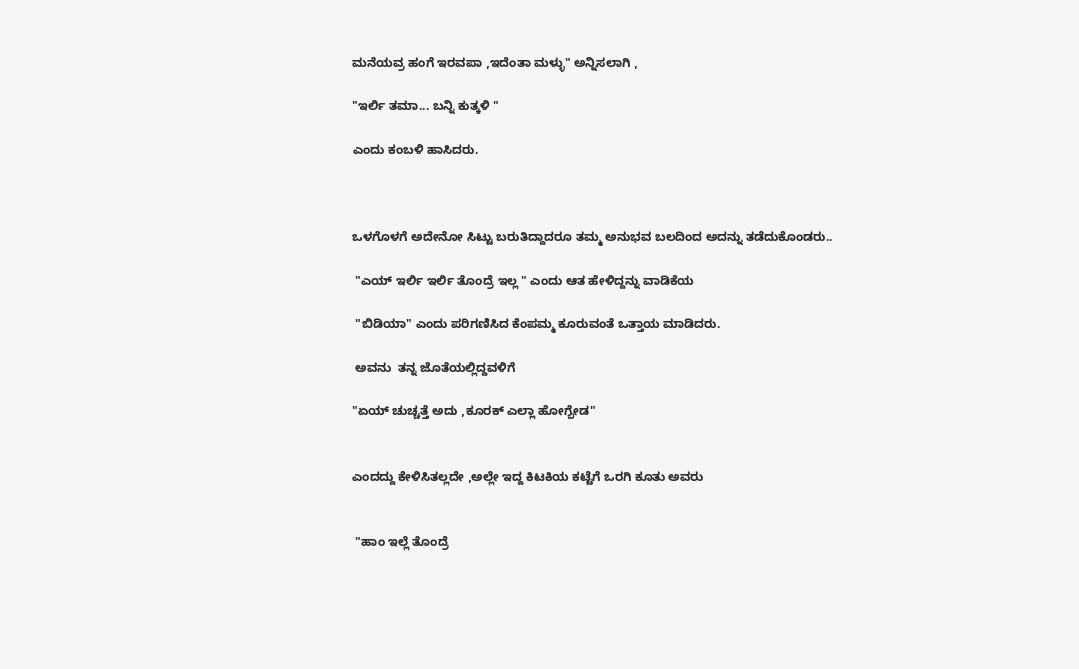ಮನೆಯವ್ರ ಹಂಗೆ ಇರವಪಾ ,ಇದೆಂತಾ ಮಳ್ಳು" ಅನ್ನಿಸಲಾಗಿ ,

"ಇರ್ಲಿ ತಮಾ... ಬನ್ನಿ ಕುತ್ಕಳಿ "

ಎಂದು ಕಂಬಳಿ ಹಾಸಿದರು.



ಒಳಗೊಳಗೆ ಅದೇನೋ ಸಿಟ್ಟು ಬರುತಿದ್ದಾದರೂ ತಮ್ಮ ಅನುಭವ ಬಲದಿಂದ ಅದನ್ನು ತಡೆದುಕೊಂಡರು..

 "ಎಯ್ ಇರ್ಲಿ ಇರ್ಲಿ ತೊಂದ್ರೆ ಇಲ್ಲ " ಎಂದು ಆತ ಹೇಳಿದ್ದನ್ನು ವಾಡಿಕೆಯ

 "ಬಿಡಿಯಾ" ಎಂದು ಪರಿಗಣಿಸಿದ ಕೆಂಪಮ್ಮ ಕೂರುವಂತೆ ಒತ್ತಾಯ ಮಾಡಿದರು.

 ಅವನು  ತನ್ನ ಜೊತೆಯಲ್ಲಿದ್ದವಳಿಗೆ

"ಏಯ್ ಚುಚ್ಚತ್ತೆ ಅದು ,ಕೂರಕ್ ಎಲ್ಲಾ ಹೋಗ್ಬೇಡ"


ಎಂದದ್ದು ಕೇಳಿಸಿತಲ್ಲದೇ ,ಅಲ್ಲೇ ಇದ್ದ ಕಿಟಕಿಯ ಕಟ್ಟೆಗೆ ಒರಗಿ ಕೂತು ಅವರು


 "ಹಾಂ ಇಲ್ಲೆ ತೊಂದ್ರೆ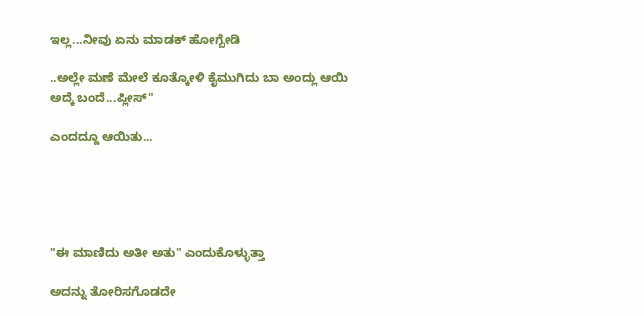ಇಲ್ಲ...ನೀವು ಏನು ಮಾಡಕ್ ಹೋಗ್ಬೇಡಿ

..ಅಲ್ಲೇ ಮಣೆ ಮೇಲೆ ಕೂತ್ಕೋಳಿ ಕೈಮುಗಿದು ಬಾ ಅಂದ್ಲು ಆಯಿ ಅದ್ಕೆ ಬಂದೆ...ಪ್ಲೀಸ್"

ಎಂದದ್ದೂ ಆಯಿತು...





"ಈ ಮಾಣಿದು ಅತೀ ಅತು" ಎಂದುಕೊಳ್ಳುತ್ತಾ

ಅದನ್ನು ತೋರಿಸಗೊಡದೇ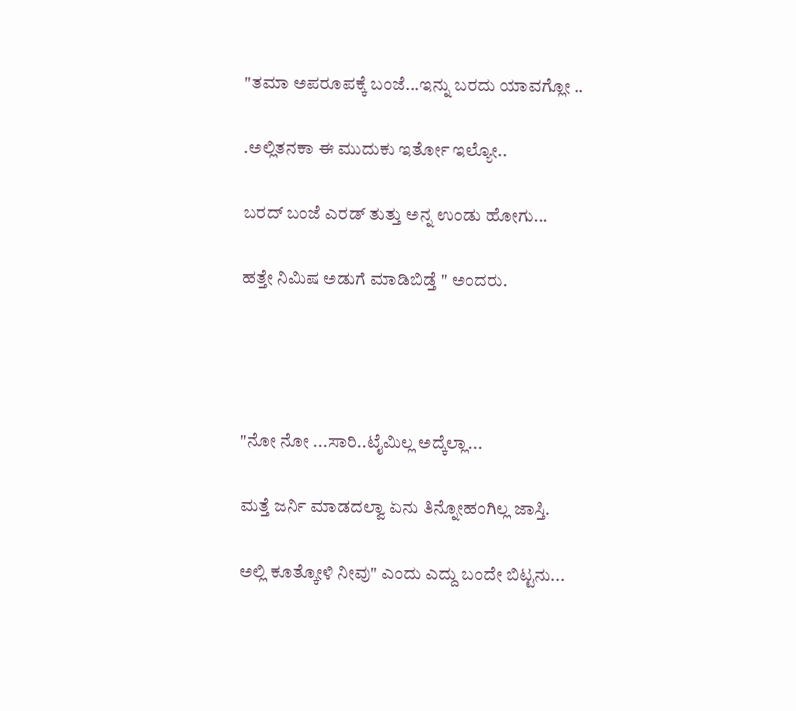"ತಮಾ ಅಪರೂಪಕ್ಕೆ ಬಂಜೆ...ಇನ್ನು ಬರದು ಯಾವಗ್ಲೋ ..

.ಅಲ್ಲಿತನಕಾ ಈ ಮುದುಕು ಇರ್ತೋ ಇಲ್ಯೋ..

ಬರದ್ ಬಂಜೆ ಎರಡ್ ತುತ್ತು ಅನ್ನ ಉಂಡು ಹೋಗು...

ಹತ್ತೇ ನಿಮಿಷ ಅಡುಗೆ ಮಾಡಿಬಿಡ್ತೆ " ಅಂದರು.




"ನೋ ನೋ ...ಸಾರಿ..ಟೈಮಿಲ್ಲ ಅದ್ಕೆಲ್ಲಾ...

ಮತ್ತೆ ಜರ್ನಿ ಮಾಡದಲ್ವಾ ಏನು ತಿನ್ನೋಹಂಗಿಲ್ಲ ಜಾಸ್ತಿ.

ಅಲ್ಲಿ ಕೂತ್ಕೋಳಿ ನೀವು" ಎಂದು ಎದ್ದು ಬಂದೇ ಬಿಟ್ಟನು...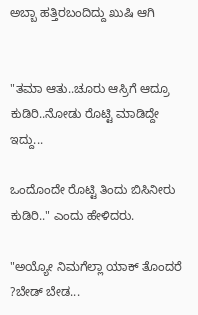ಅಬ್ಬಾ ಹತ್ತಿರಬಂದಿದ್ದು ಖುಷಿ ಆಗಿ


"ತಮಾ ಆತು..ಚೂರು ಆಸ್ರಿಗೆ ಆದ್ರೂ ಕುಡಿರಿ..ನೋಡು ರೊಟ್ಟಿ ಮಾಡಿದ್ದೇ ಇದ್ದು...

ಒಂದೊಂದೇ ರೊಟ್ಟಿ ತಿಂದು ಬಿಸಿನೀರು ಕುಡಿರಿ.." ಎಂದು ಹೇಳಿದರು.

"ಅಯ್ಯೋ ನಿಮಗೆಲ್ಲಾ ಯಾಕ್ ತೊಂದರೆ ?ಬೇಡ್ ಬೇಡ...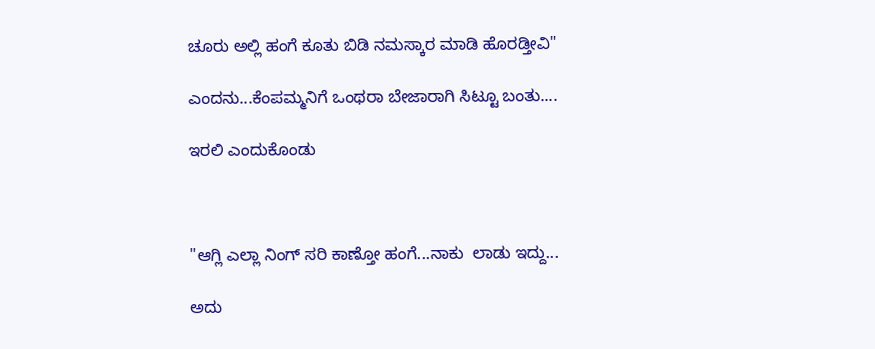ಚೂರು ಅಲ್ಲಿ ಹಂಗೆ ಕೂತು ಬಿಡಿ ನಮಸ್ಕಾರ ಮಾಡಿ ಹೊರಡ್ತೀವಿ"

ಎಂದನು...ಕೆಂಪಮ್ಮನಿಗೆ ಒಂಥರಾ ಬೇಜಾರಾಗಿ ಸಿಟ್ಟೂ ಬಂತು....

ಇರಲಿ ಎಂದುಕೊಂಡು



"ಆಗ್ಲಿ ಎಲ್ಲಾ ನಿಂಗ್ ಸರಿ ಕಾಣ್ತೋ ಹಂಗೆ...ನಾಕು  ಲಾಡು ಇದ್ದು...

ಅದು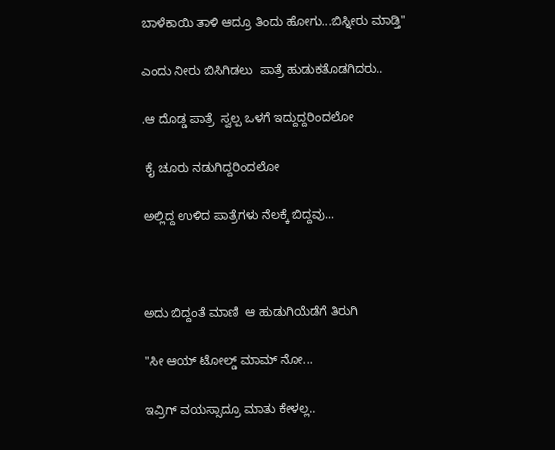ಬಾಳೆಕಾಯಿ ತಾಳಿ ಆದ್ರೂ ತಿಂದು ಹೋಗು...ಬಿಸ್ನೀರು ಮಾಡ್ತಿ"

ಎಂದು ನೀರು ಬಿಸಿಗಿಡಲು  ಪಾತ್ರೆ ಹುಡುಕತೊಡಗಿದರು..

.ಆ ದೊಡ್ಡ ಪಾತ್ರೆ  ಸ್ವಲ್ಪ ಒಳಗೆ ಇದ್ದುದ್ದರಿಂದಲೋ

 ಕೈ ಚೂರು ನಡುಗಿದ್ದರಿಂದಲೋ

ಅಲ್ಲಿದ್ದ ಉಳಿದ ಪಾತ್ರೆಗಳು ನೆಲಕ್ಕೆ ಬಿದ್ದವು...



ಅದು ಬಿದ್ದಂತೆ ಮಾಣಿ  ಆ ಹುಡುಗಿಯೆಡೆಗೆ ತಿರುಗಿ

"ಸೀ ಆಯ್ ಟೋಲ್ಡ್ ಮಾಮ್ ನೋ...

ಇವ್ರಿಗ್ ವಯಸ್ಸಾದ್ರೂ ಮಾತು ಕೇಳಲ್ಲ..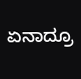ಏನಾದ್ರೂ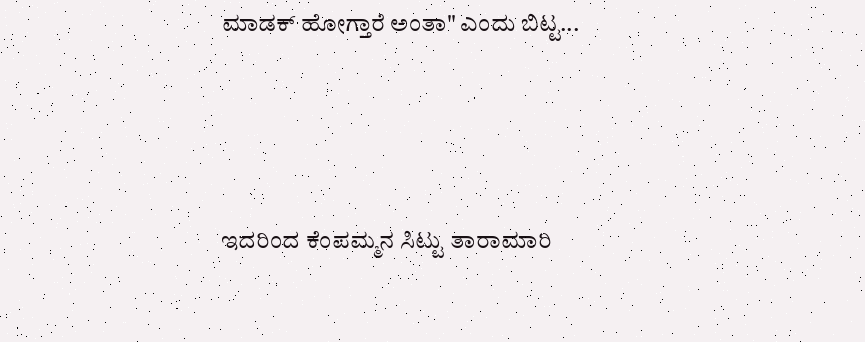ಮಾಡಕ್ ಹೋಗ್ತಾರೆ ಅಂತಾ" ಎಂದು ಬಿಟ್ಟ...




ಇದರಿಂದ ಕೆಂಪಮ್ಮನ ಸಿಟ್ಟು ತಾರಾಮಾರಿ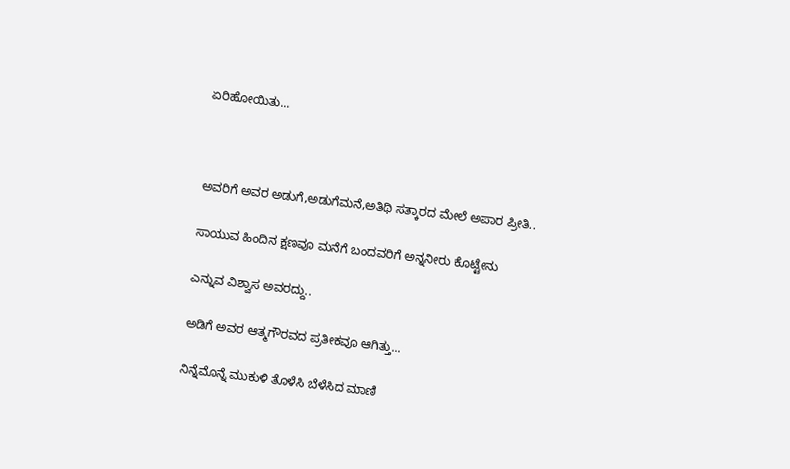ಏರಿಹೋಯಿತು...



ಅವರಿಗೆ ಅವರ ಅಡುಗೆ,ಅಡುಗೆಮನೆ,ಅತಿಥಿ ಸತ್ಕಾರದ ಮೇಲೆ ಅಪಾರ ಪ್ರೀತಿ..

ಸಾಯುವ ಹಿಂದಿನ ಕ್ಷಣವೂ ಮನೆಗೆ ಬಂದವರಿಗೆ ಅನ್ನನೀರು ಕೊಟ್ಟೇನು

ಎನ್ನುವ ವಿಶ್ವಾಸ ಅವರದ್ದು..

ಅಡಿಗೆ ಅವರ ಆತ್ಮಗೌರವದ ಪ್ರತೀಕವೂ ಆಗಿತ್ತು...

ನಿನ್ನೆಮೊನ್ನೆ ಮುಕುಳಿ ತೊಳೆಸಿ ಬೆಳೆಸಿದ ಮಾಣಿ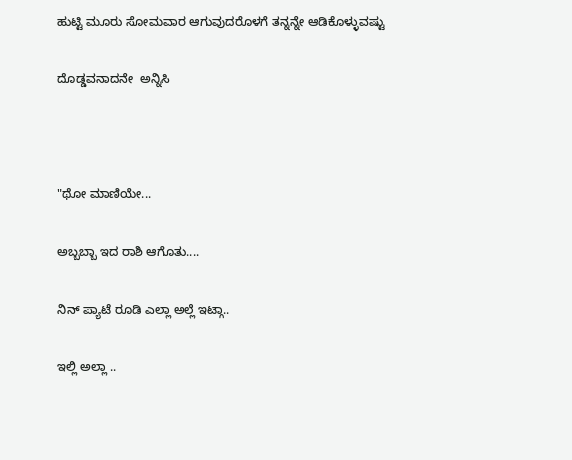ಹುಟ್ಟಿ ಮೂರು ಸೋಮವಾರ ಆಗುವುದರೊಳಗೆ ತನ್ನನ್ನೇ ಆಡಿಕೊಳ್ಳುವಷ್ಟು

ದೊಡ್ಡವನಾದನೇ  ಅನ್ನಿಸಿ



"ಥೋ ಮಾಣಿಯೇ...

ಅಬ್ಬಬ್ಬಾ ಇದ ರಾಶಿ ಆಗೊತು....

ನಿನ್ ಪ್ಯಾಟೆ ರೂಡಿ ಎಲ್ಲಾ ಅಲ್ಲೆ ಇಟ್ಗಾ..

ಇಲ್ಲಿ ಅಲ್ಲಾ ..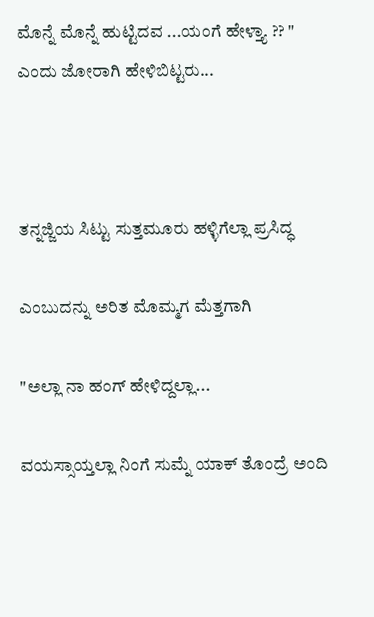ಮೊನ್ನೆ ಮೊನ್ನೆ ಹುಟ್ಟಿದವ ...ಯಂಗೆ ಹೇಳ್ತ್ಯಾ ?? " ಎಂದು ಜೋರಾಗಿ ಹೇಳಿಬಿಟ್ಟರು...



ತನ್ನಜ್ಜಿಯ ಸಿಟ್ಟು ಸುತ್ತಮೂರು ಹಳ್ಳಿಗೆಲ್ಲಾ ಪ್ರಸಿದ್ಧ

ಎಂಬುದನ್ನು ಅರಿತ ಮೊಮ್ಮಗ ಮೆತ್ತಗಾಗಿ

"ಅಲ್ಲಾ ನಾ ಹಂಗ್ ಹೇಳಿದ್ದಲ್ಲಾ...

ವಯಸ್ಸಾಯ್ತಲ್ಲಾ ನಿಂಗೆ ಸುಮ್ನೆ ಯಾಕ್ ತೊಂದ್ರೆ ಅಂದಿ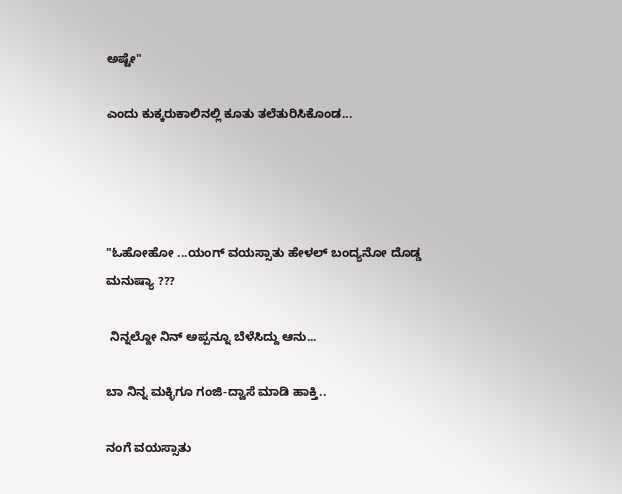ಅಷ್ಟೇ"

ಎಂದು ಕುಕ್ಕರುಕಾಲಿನಲ್ಲಿ ಕೂತು ತಲೆತುರಿಸಿಕೊಂಡ...




"ಓಹೋಹೋ ...ಯಂಗ್ ವಯಸ್ಸಾತು ಹೇಳಲ್ ಬಂದ್ಯನೋ ದೊಡ್ಡ ಮನುಷ್ಯಾ ???

 ನಿನ್ನಲ್ದೋ ನಿನ್ ಅಪ್ಪನ್ನೂ ಬೆಳೆಸಿದ್ದು ಆನು...

ಬಾ ನಿನ್ನ ಮಕ್ಳಿಗೂ ಗಂಜಿ-ದ್ವಾಸೆ ಮಾಡಿ ಹಾಕ್ತಿ..

ನಂಗೆ ವಯಸ್ಸಾತು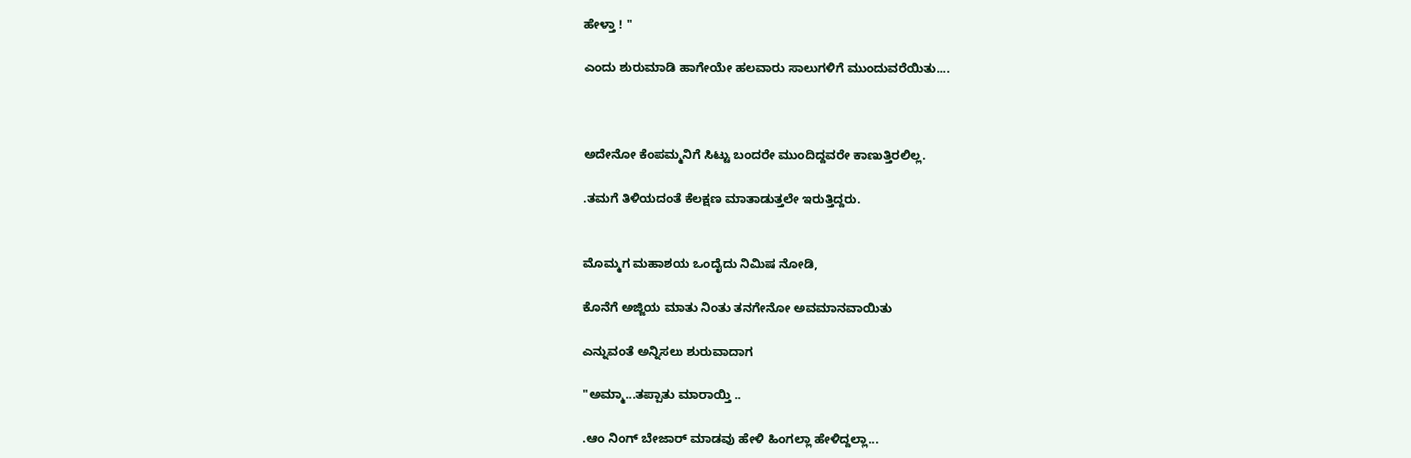ಹೇಳ್ತಾ ! "

ಎಂದು ಶುರುಮಾಡಿ ಹಾಗೇಯೇ ಹಲವಾರು ಸಾಲುಗಳಿಗೆ ಮುಂದುವರೆಯಿತು....



ಅದೇನೋ ಕೆಂಪಮ್ಮನಿಗೆ ಸಿಟ್ಟು ಬಂದರೇ ಮುಂದಿದ್ದವರೇ ಕಾಣುತ್ತಿರಲಿಲ್ಲ.

.ತಮಗೆ ತಿಳಿಯದಂತೆ ಕೆಲಕ್ಷಣ ಮಾತಾಡುತ್ತಲೇ ಇರುತ್ತಿದ್ದರು.


ಮೊಮ್ಮಗ ಮಹಾಶಯ ಒಂದೈದು ನಿಮಿಷ ನೋಡಿ,

ಕೊನೆಗೆ ಅಜ್ಜಿಯ ಮಾತು ನಿಂತು ತನಗೇನೋ ಅವಮಾನವಾಯಿತು

ಎನ್ನುವಂತೆ ಅನ್ನಿಸಲು ಶುರುವಾದಾಗ

"ಅಮ್ಮಾ...ತಪ್ಪಾತು ಮಾರಾಯ್ತಿ ..

.ಆಂ ನಿಂಗ್ ಬೇಜಾರ್ ಮಾಡವು ಹೇಳಿ ಹಿಂಗಲ್ಲಾ ಹೇಳಿದ್ದಲ್ಲಾ...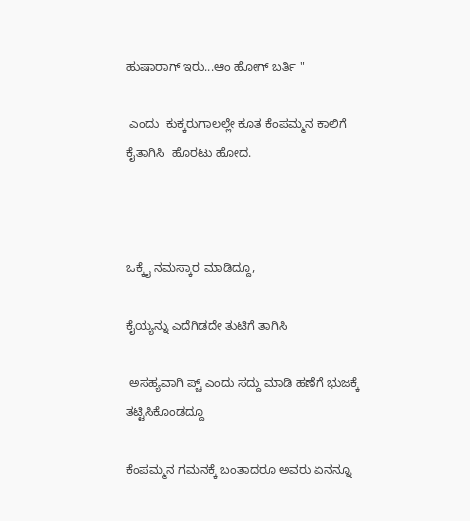ಹುಷಾರಾಗ್ ಇರು...ಆಂ ಹೋಗ್ ಬರ್ತಿ "

 ಎಂದು  ಕುಕ್ಕರುಗಾಲಲ್ಲೇ ಕೂತ ಕೆಂಪಮ್ಮನ ಕಾಲಿಗೆ ಕೈತಾಗಿಸಿ  ಹೊರಟು ಹೋದ.



ಒಕ್ಕೈ ನಮಸ್ಕಾರ ಮಾಡಿದ್ದೂ,

ಕೈಯ್ಯನ್ನು ಎದೆಗಿಡದೇ ತುಟಿಗೆ ತಾಗಿಸಿ

 ಅಸಹ್ಯವಾಗಿ ಪ್ಚ್ ಎಂದು ಸದ್ದು ಮಾಡಿ ಹಣೆಗೆ ಭುಜಕ್ಕೆ ತಟ್ಟಿಸಿಕೊಂಡದ್ದೂ

ಕೆಂಪಮ್ಮನ ಗಮನಕ್ಕೆ ಬಂತಾದರೂ ಅವರು ಏನನ್ನೂ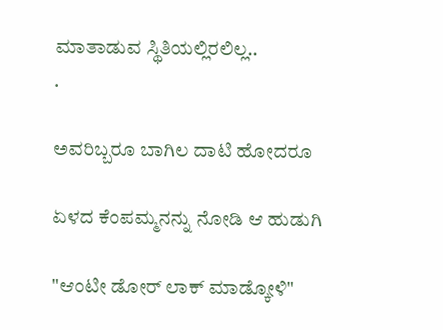ಮಾತಾಡುವ ಸ್ಥಿತಿಯಲ್ಲಿರಲಿಲ್ಲ..
.

ಅವರಿಬ್ಬರೂ ಬಾಗಿಲ ದಾಟಿ ಹೋದರೂ

ಏಳದ ಕೆಂಪಮ್ಮನನ್ನು ನೋಡಿ ಆ ಹುಡುಗಿ

"ಆಂಟೀ ಡೋರ್ ಲಾಕ್ ಮಾಡ್ಕೋಳಿ"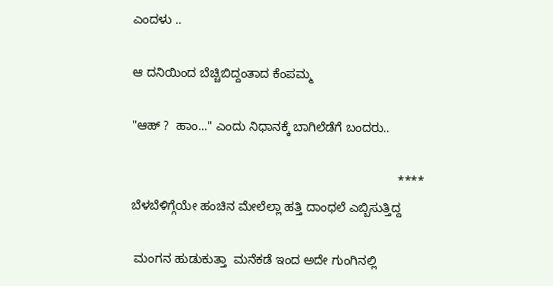ಎಂದಳು ..

ಆ ದನಿಯಿಂದ ಬೆಚ್ಚಿಬಿದ್ದಂತಾದ ಕೆಂಪಮ್ಮ

"ಆಹ್ ?  ಹಾಂ..." ಎಂದು ನಿಧಾನಕ್ಕೆ ಬಾಗಿಲೆಡೆಗೆ ಬಂದರು..

                                                                             ****
ಬೆಳಬೆಳಿಗ್ಗೆಯೇ ಹಂಚಿನ ಮೇಲೆಲ್ಲಾ ಹತ್ತಿ ದಾಂಧಲೆ ಎಬ್ಬಿಸುತ್ತಿದ್ದ

 ಮಂಗನ ಹುಡುಕುತ್ತಾ  ಮನೆಕಡೆ ಇಂದ ಅದೇ ಗುಂಗಿನಲ್ಲಿ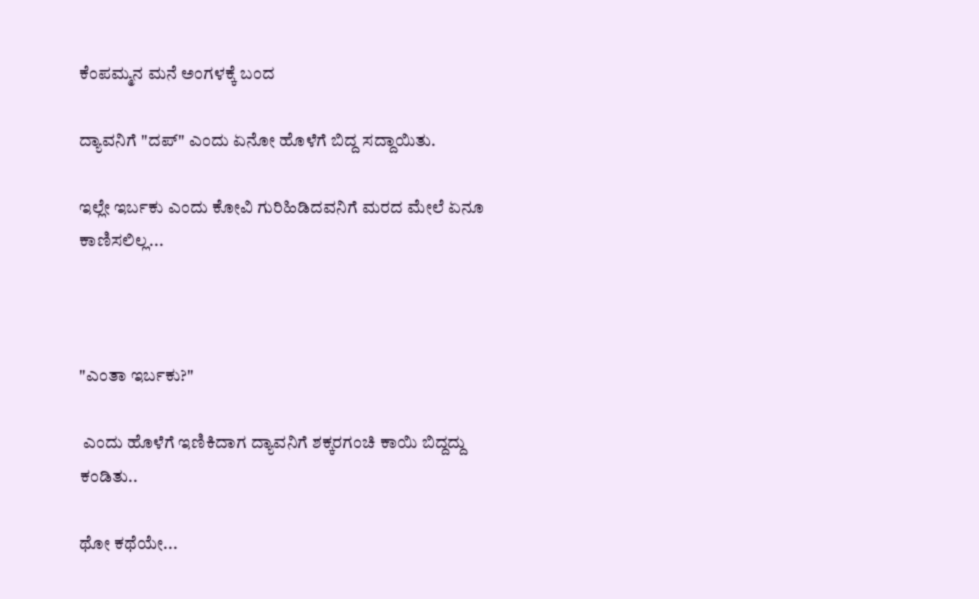ಕೆಂಪಮ್ಮನ ಮನೆ ಅಂಗಳಕ್ಕೆ ಬಂದ

ದ್ಯಾವನಿಗೆ "ದಪ್" ಎಂದು ಏನೋ ಹೊಳೆಗೆ ಬಿದ್ದ ಸದ್ದಾಯಿತು.

ಇಲ್ಲೇ ಇರ್ಬಕು ಎಂದು ಕೋವಿ ಗುರಿಹಿಡಿದವನಿಗೆ ಮರದ ಮೇಲೆ ಏನೂ ಕಾಣಿಸಲಿಲ್ಲ...



"ಎಂತಾ ಇರ್ಬಕು?"

 ಎಂದು ಹೊಳೆಗೆ ಇಣಿಕಿದಾಗ ದ್ಯಾವನಿಗೆ ಶಕ್ಕರಗಂಚಿ ಕಾಯಿ ಬಿದ್ದದ್ದು ಕಂಡಿತು..

ಥೋ ಕಥೆಯೇ...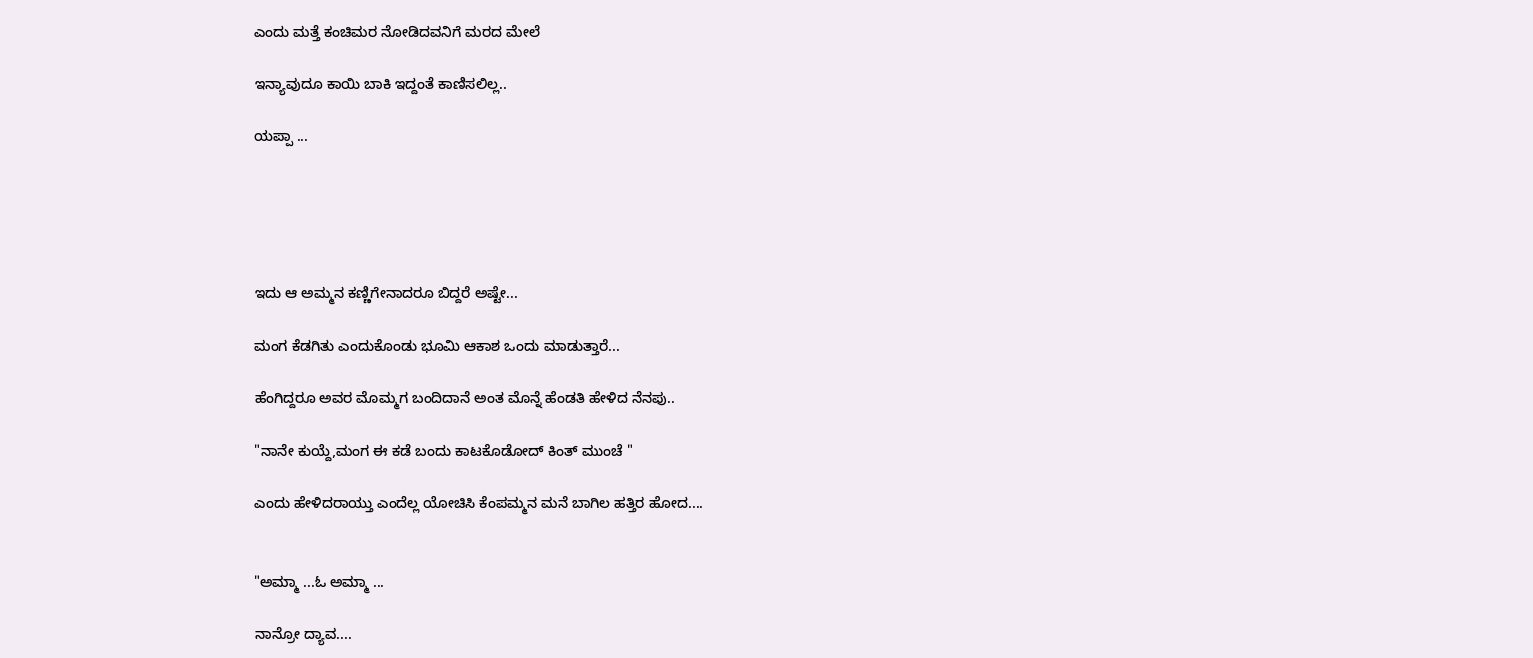ಎಂದು ಮತ್ತೆ ಕಂಚಿಮರ ನೋಡಿದವನಿಗೆ ಮರದ ಮೇಲೆ

ಇನ್ಯಾವುದೂ ಕಾಯಿ ಬಾಕಿ ಇದ್ದಂತೆ ಕಾಣಿಸಲಿಲ್ಲ..

ಯಪ್ಪಾ ...





ಇದು ಆ ಅಮ್ಮನ ಕಣ್ಣಿಗೇನಾದರೂ ಬಿದ್ದರೆ ಅಷ್ಟೇ...

ಮಂಗ ಕೆಡಗಿತು ಎಂದುಕೊಂಡು ಭೂಮಿ ಆಕಾಶ ಒಂದು ಮಾಡುತ್ತಾರೆ...

ಹೆಂಗಿದ್ದರೂ ಅವರ ಮೊಮ್ಮಗ ಬಂದಿದಾನೆ ಅಂತ ಮೊನ್ನೆ ಹೆಂಡತಿ ಹೇಳಿದ ನೆನಪು..

"ನಾನೇ ಕುಯ್ದೆ,ಮಂಗ ಈ ಕಡೆ ಬಂದು ಕಾಟಕೊಡೋದ್ ಕಿಂತ್ ಮುಂಚೆ "

ಎಂದು ಹೇಳಿದರಾಯ್ತು ಎಂದೆಲ್ಲ ಯೋಚಿಸಿ ಕೆಂಪಮ್ಮನ ಮನೆ ಬಾಗಿಲ ಹತ್ತಿರ ಹೋದ....


"ಅಮ್ಮಾ ...ಓ ಅಮ್ಮಾ ...

ನಾನ್ರೋ ದ್ಯಾವ....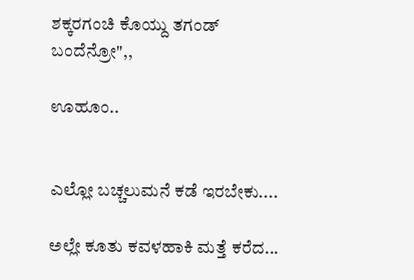ಶಕ್ಕರಗಂಚಿ ಕೊಯ್ದು ತಗಂಡ್ ಬಂದೆನ್ರೋ",,

ಊಹೂಂ..


ಎಲ್ಲೋ ಬಚ್ಚಲುಮನೆ ಕಡೆ ಇರಬೇಕು....

ಅಲ್ಲೇ ಕೂತು ಕವಳಹಾಕಿ ಮತ್ತೆ ಕರೆದ...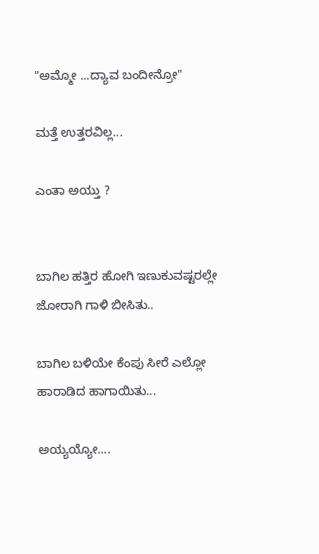"ಅಮ್ಮೋ ...ದ್ಯಾವ ಬಂದೀನ್ರೋ"

ಮತ್ತೆ ಉತ್ತರವಿಲ್ಲ...

ಎಂತಾ ಅಯ್ತು ?


ಬಾಗಿಲ ಹತ್ತಿರ ಹೋಗಿ ಇಣುಕುವಷ್ಟರಲ್ಲೇ ಜೋರಾಗಿ ಗಾಳಿ ಬೀಸಿತು..

ಬಾಗಿಲ ಬಳಿಯೇ ಕೆಂಪು ಸೀರೆ ಎಲ್ಲೋ ಹಾರಾಡಿದ ಹಾಗಾಯಿತು...

ಅಯ್ಯಯ್ಯೋ....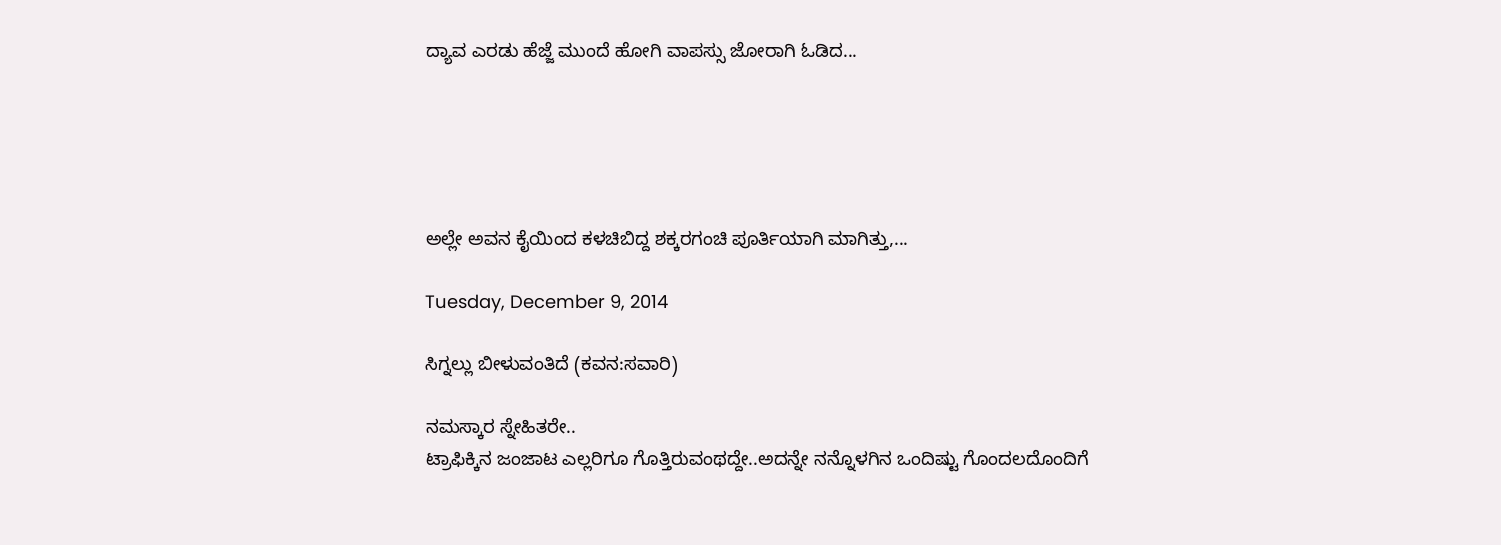ದ್ಯಾವ ಎರಡು ಹೆಜ್ಜೆ ಮುಂದೆ ಹೋಗಿ ವಾಪಸ್ಸು ಜೋರಾಗಿ ಓಡಿದ...





ಅಲ್ಲೇ ಅವನ ಕೈಯಿಂದ ಕಳಚಿಬಿದ್ದ ಶಕ್ಕರಗಂಚಿ ಪೂರ್ತಿಯಾಗಿ ಮಾಗಿತ್ತು,...

Tuesday, December 9, 2014

ಸಿಗ್ನಲ್ಲು ಬೀಳುವಂತಿದೆ (ಕವನ:ಸವಾರಿ)

ನಮಸ್ಕಾರ ಸ್ನೇಹಿತರೇ..
ಟ್ರಾಫಿಕ್ಕಿನ ಜಂಜಾಟ ಎಲ್ಲರಿಗೂ ಗೊತ್ತಿರುವಂಥದ್ದೇ..ಅದನ್ನೇ ನನ್ನೊಳಗಿನ ಒಂದಿಷ್ಟು ಗೊಂದಲದೊಂದಿಗೆ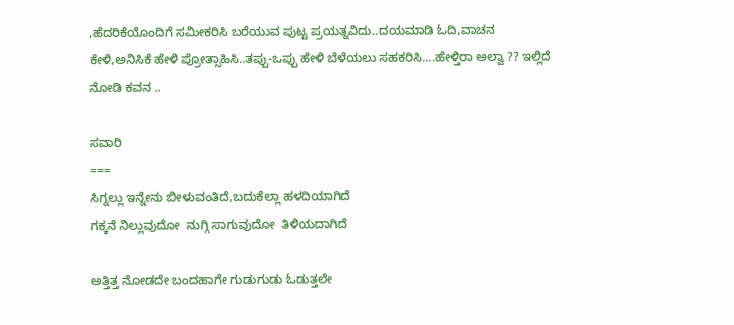,ಹೆದರಿಕೆಯೊಂದಿಗೆ ಸಮೀಕರಿಸಿ ಬರೆಯುವ ಪುಟ್ಟ ಪ್ರಯತ್ನವಿದು..ದಯಮಾಡಿ ಓದಿ,ವಾಚನ ಕೇಳಿ,ಅನಿಸಿಕೆ ಹೇಳಿ ಪ್ರೋತ್ಸಾಹಿಸಿ..ತಪ್ಪು-ಒಪ್ಪು ಹೇಳಿ ಬೆಳೆಯಲು ಸಹಕರಿಸಿ....ಹೇಳ್ತಿರಾ ಅಲ್ವಾ ?? ಇಲ್ಲಿದೆ ನೋಡಿ ಕವನ ..

ಸವಾರಿ
===
ಸಿಗ್ನಲ್ಲು ಇನ್ನೇನು ಬೀಳುವಂತಿದೆ,ಬದುಕೆಲ್ಲಾ ಹಳದಿಯಾಗಿದೆ
ಗಕ್ಕನೆ ನಿಲ್ಲುವುದೋ  ನುಗ್ಗಿ ಸಾಗುವುದೋ  ತಿಳಿಯದಾಗಿದೆ

ಅತ್ತಿತ್ತ ನೋಡದೇ ಬಂದಹಾಗೇ ಗುಡುಗುಡು ಓಡುತ್ತಲೇ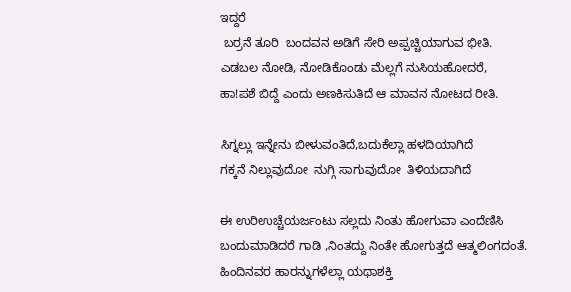ಇದ್ದರೆ
 ಬರ್ರನೆ ತೂರಿ  ಬಂದವನ ಅಡಿಗೆ ಸೇರಿ ಅಪ್ಪಚ್ಚಿಯಾಗುವ ಭೀತಿ.
ಎಡಬಲ ನೋಡಿ, ನೋಡಿಕೊಂಡು ಮೆಲ್ಲಗೆ ನುಸಿಯಹೋದರೆ,
ಹಾ!ಪಶೆ ಬಿದ್ದೆ ಎಂದು ಅಣಕಿಸುತಿದೆ ಆ ಮಾವನ ನೋಟದ ರೀತಿ.

ಸಿಗ್ನಲ್ಲು ಇನ್ನೇನು ಬೀಳುವಂತಿದೆ,ಬದುಕೆಲ್ಲಾ ಹಳದಿಯಾಗಿದೆ
ಗಕ್ಕನೆ ನಿಲ್ಲುವುದೋ  ನುಗ್ಗಿ ಸಾಗುವುದೋ  ತಿಳಿಯದಾಗಿದೆ

ಈ ಉರಿಉಚ್ಚೆಯರ್ಜಂಟು ಸಲ್ಲದು ನಿಂತು ಹೋಗುವಾ ಎಂದೆಣಿಸಿ
ಬಂದುಮಾಡಿದರೆ ಗಾಡಿ ,ನಿಂತದ್ದು ನಿಂತೇ ಹೋಗುತ್ತದೆ ಆತ್ಮಲಿಂಗದಂತೆ.
ಹಿಂದಿನವರ ಹಾರನ್ನುಗಳೆಲ್ಲಾ ಯಥಾಶಕ್ತಿ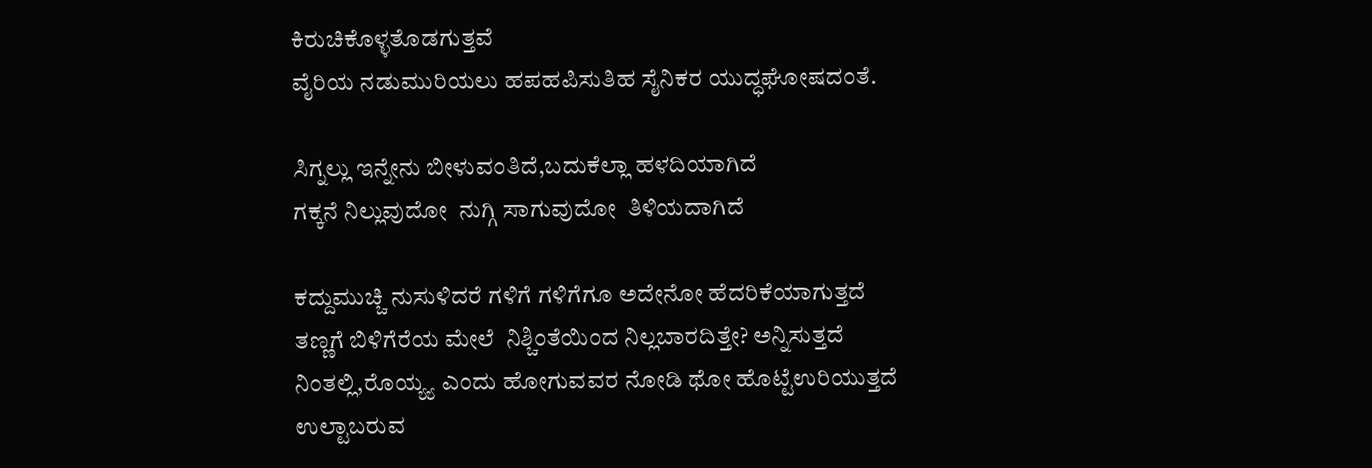ಕಿರುಚಿಕೊಳ್ಳತೊಡಗುತ್ತವೆ
ವೈರಿಯ ನಡುಮುರಿಯಲು ಹಪಹಪಿಸುತಿಹ ಸೈನಿಕರ ಯುದ್ಧಘೋಷದಂತೆ.

ಸಿಗ್ನಲ್ಲು ಇನ್ನೇನು ಬೀಳುವಂತಿದೆ,ಬದುಕೆಲ್ಲಾ ಹಳದಿಯಾಗಿದೆ
ಗಕ್ಕನೆ ನಿಲ್ಲುವುದೋ  ನುಗ್ಗಿ ಸಾಗುವುದೋ  ತಿಳಿಯದಾಗಿದೆ

ಕದ್ದುಮುಚ್ಚಿ ನುಸುಳಿದರೆ ಗಳಿಗೆ ಗಳಿಗೆಗೂ ಅದೇನೋ ಹೆದರಿಕೆಯಾಗುತ್ತದೆ
ತಣ್ಣಗೆ ಬಿಳಿಗೆರೆಯ ಮೇಲೆ  ನಿಶ್ಚಿಂತೆಯಿಂದ ನಿಲ್ಲಬಾರದಿತ್ತೇ? ಅನ್ನಿಸುತ್ತದೆ
ನಿಂತಲ್ಲಿ,ರೊಯ್ಯ್ಯ ಎಂದು ಹೋಗುವವರ ನೋಡಿ ಥೋ ಹೊಟ್ಟೆಉರಿಯುತ್ತದೆ
ಉಲ್ಟಾಬರುವ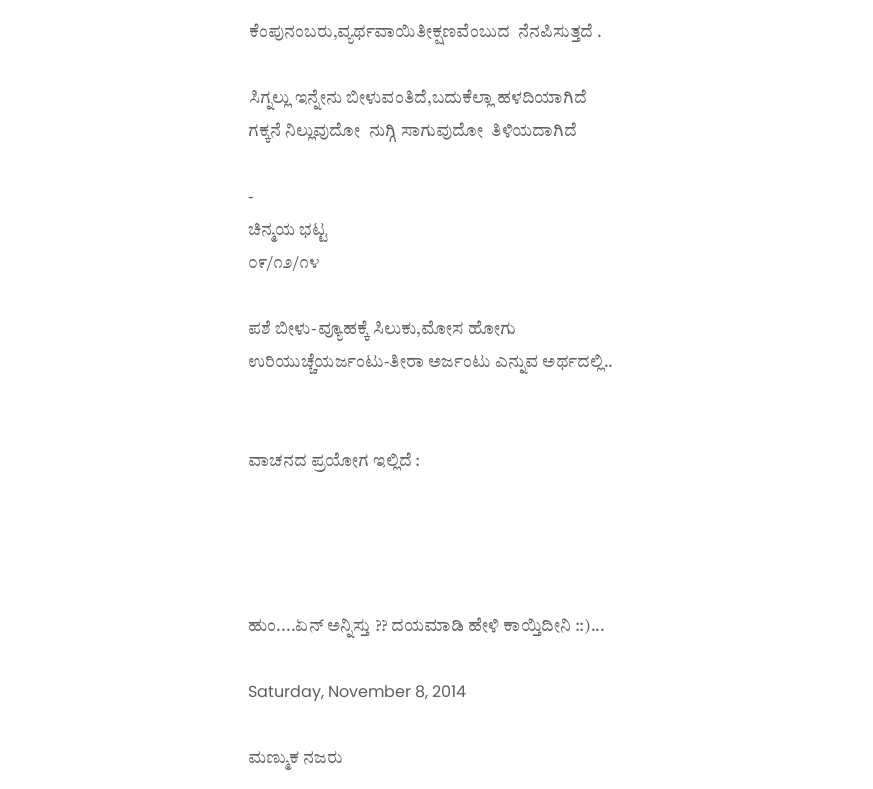ಕೆಂಪುನಂಬರು,ವ್ಯರ್ಥವಾಯಿತೀಕ್ಷಣವೆಂಬುದ  ನೆನಪಿಸುತ್ತದೆ .

ಸಿಗ್ನಲ್ಲು ಇನ್ನೇನು ಬೀಳುವಂತಿದೆ,ಬದುಕೆಲ್ಲಾ ಹಳದಿಯಾಗಿದೆ
ಗಕ್ಕನೆ ನಿಲ್ಲುವುದೋ  ನುಗ್ಗಿ ಸಾಗುವುದೋ  ತಿಳಿಯದಾಗಿದೆ

-
ಚಿನ್ಮಯ ಭಟ್ಟ
೦೯/೧೨/೧೪

ಪಶೆ ಬೀಳು-ವ್ಯೂಹಕ್ಕೆ ಸಿಲುಕು,ಮೋಸ ಹೋಗು
ಉರಿಯುಚ್ಚೆಯರ್ಜಂಟು-ತೀರಾ ಅರ್ಜಂಟು ಎನ್ನುವ ಅರ್ಥದಲ್ಲಿ..


ವಾಚನದ ಪ್ರಯೋಗ ಇಲ್ಲಿದೆ :




ಹುಂ....ಏನ್ ಅನ್ನಿಸ್ತು ?? ದಯಮಾಡಿ ಹೇಳಿ ಕಾಯ್ತಿದೀನಿ ::)...

Saturday, November 8, 2014

ಮಣ್ಮುಕ ನಜರು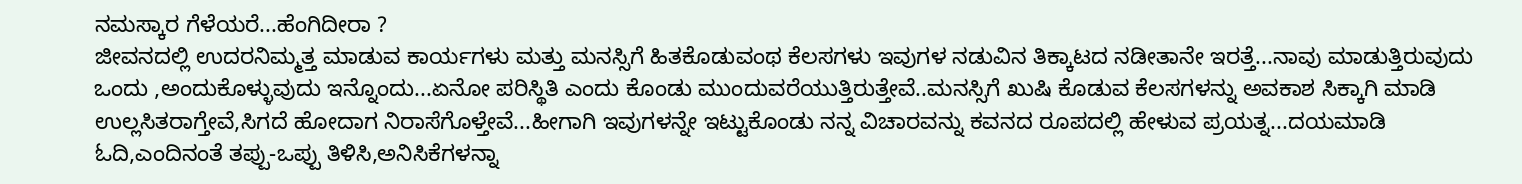ನಮಸ್ಕಾರ ಗೆಳೆಯರೆ...ಹೆಂಗಿದೀರಾ ?
ಜೀವನದಲ್ಲಿ ಉದರನಿಮ್ಮತ್ತ ಮಾಡುವ ಕಾರ್ಯಗಳು ಮತ್ತು ಮನಸ್ಸಿಗೆ ಹಿತಕೊಡುವಂಥ ಕೆಲಸಗಳು ಇವುಗಳ ನಡುವಿನ ತಿಕ್ಕಾಟದ ನಡೀತಾನೇ ಇರತ್ತೆ...ನಾವು ಮಾಡುತ್ತಿರುವುದು ಒಂದು ,ಅಂದುಕೊಳ್ಳುವುದು ಇನ್ನೊಂದು...ಏನೋ ಪರಿಸ್ಥಿತಿ ಎಂದು ಕೊಂಡು ಮುಂದುವರೆಯುತ್ತಿರುತ್ತೇವೆ..ಮನಸ್ಸಿಗೆ ಖುಷಿ ಕೊಡುವ ಕೆಲಸಗಳನ್ನು ಅವಕಾಶ ಸಿಕ್ಕಾಗಿ ಮಾಡಿ ಉಲ್ಲಸಿತರಾಗ್ತೇವೆ,ಸಿಗದೆ ಹೋದಾಗ ನಿರಾಸೆಗೊಳ್ತೇವೆ...ಹೀಗಾಗಿ ಇವುಗಳನ್ನೇ ಇಟ್ಟುಕೊಂಡು ನನ್ನ ವಿಚಾರವನ್ನು ಕವನದ ರೂಪದಲ್ಲಿ ಹೇಳುವ ಪ್ರಯತ್ನ...ದಯಮಾಡಿ  ಓದಿ,ಎಂದಿನಂತೆ ತಪ್ಪು-ಒಪ್ಪು ತಿಳಿಸಿ,ಅನಿಸಿಕೆಗಳನ್ನಾ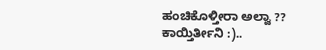ಹಂಚಿಕೊಳ್ತೀರಾ ಅಲ್ವಾ ?? ಕಾಯ್ತಿರ್ತೀನಿ :)..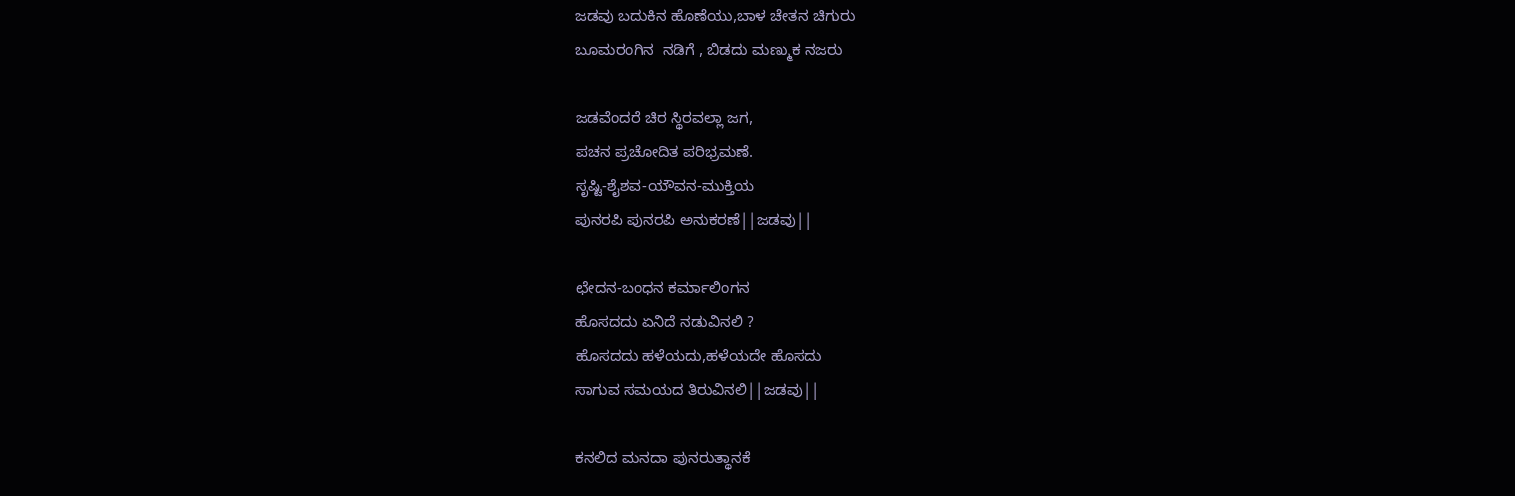ಜಡವು ಬದುಕಿನ ಹೊಣೆಯು,ಬಾಳ ಚೇತನ ಚಿಗುರು
ಬೂಮರಂಗಿನ  ನಡಿಗೆ , ಬಿಡದು ಮಣ್ಮುಕ ನಜರು

ಜಡವೆಂದರೆ ಚಿರ ಸ್ಥಿರವಲ್ಲಾ ಜಗ,
ಪಚನ ಪ್ರಚೋದಿತ ಪರಿಭ್ರಮಣೆ.
ಸೃಷ್ಟಿ-ಶೈಶವ-ಯೌವನ-ಮುಕ್ತಿಯ
ಪುನರಪಿ ಪುನರಪಿ ಅನುಕರಣೆ||ಜಡವು||

ಛೇದನ-ಬಂಧನ ಕರ್ಮಾಲಿಂಗನ
ಹೊಸದದು ಏನಿದೆ ನಡುವಿನಲಿ ?
ಹೊಸದದು ಹಳೆಯದು,ಹಳೆಯದೇ ಹೊಸದು
ಸಾಗುವ ಸಮಯದ ತಿರುವಿನಲಿ||ಜಡವು||

ಕನಲಿದ ಮನದಾ ಪುನರುತ್ಥಾನಕೆ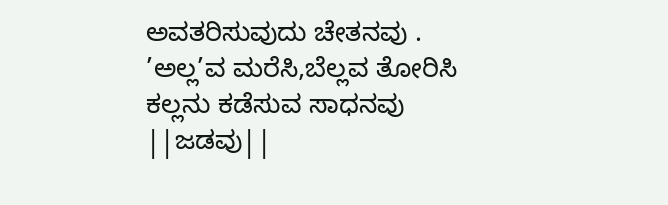ಅವತರಿಸುವುದು ಚೇತನವು .
’ಅಲ್ಲ’ವ ಮರೆಸಿ,ಬೆಲ್ಲವ ತೋರಿಸಿ
ಕಲ್ಲನು ಕಡೆಸುವ ಸಾಧನವು ||ಜಡವು||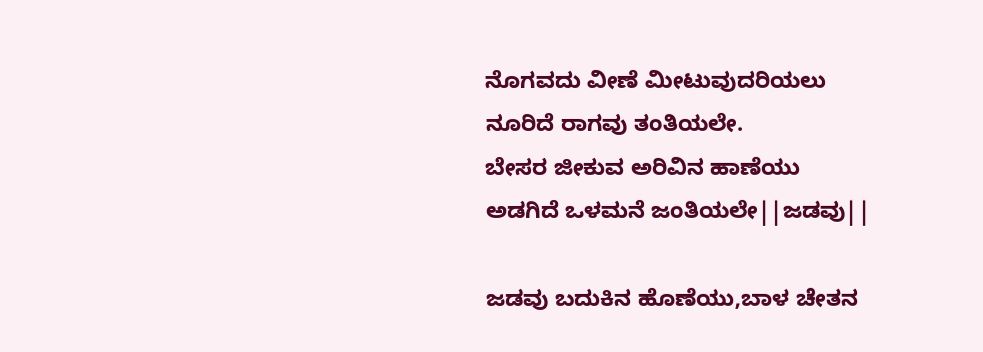ನೊಗವದು ವೀಣೆ ಮೀಟುವುದರಿಯಲು
ನೂರಿದೆ ರಾಗವು ತಂತಿಯಲೇ.
ಬೇಸರ ಜೀಕುವ ಅರಿವಿನ ಹಾಣೆಯು
ಅಡಗಿದೆ ಒಳಮನೆ ಜಂತಿಯಲೇ||ಜಡವು||

ಜಡವು ಬದುಕಿನ ಹೊಣೆಯು,ಬಾಳ ಚೇತನ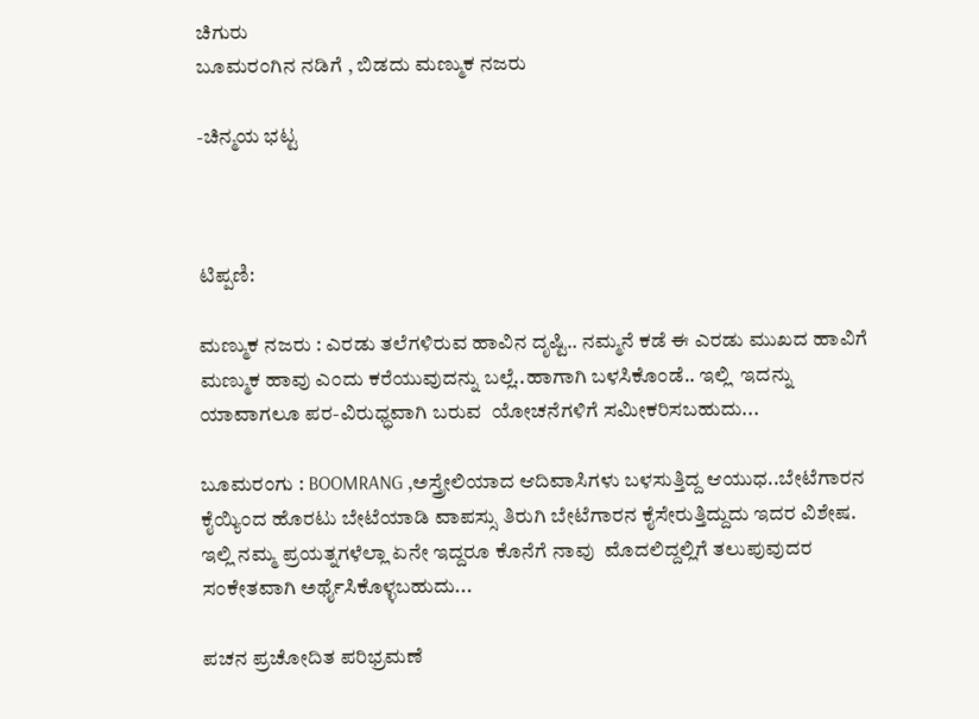ಚಿಗುರು
ಬೂಮರಂಗಿನ ನಡಿಗೆ , ಬಿಡದು ಮಣ್ಮುಕ ನಜರು

-ಚಿನ್ಮಯ ಭಟ್ಟ



ಟಿಪ್ಪಣಿ:

ಮಣ್ಮುಕ ನಜರು : ಎರಡು ತಲೆಗಳಿರುವ ಹಾವಿನ ದೃಷ್ಟಿ.. ನಮ್ಮನೆ ಕಡೆ ಈ ಎರಡು ಮುಖದ ಹಾವಿಗೆ  ಮಣ್ಮುಕ ಹಾವು ಎಂದು ಕರೆಯುವುದನ್ನು ಬಲ್ಲೆ..ಹಾಗಾಗಿ ಬಳಸಿಕೊಂಡೆ.. ಇಲ್ಲಿ  ಇದನ್ನು ಯಾವಾಗಲೂ ಪರ-ವಿರುಧ್ಧವಾಗಿ ಬರುವ  ಯೋಚನೆಗಳಿಗೆ ಸಮೀಕರಿಸಬಹುದು...

ಬೂಮರಂಗು : BOOMRANG ,ಅಸ್ತ್ರೇಲಿಯಾದ ಆದಿವಾಸಿಗಳು ಬಳಸುತ್ತಿದ್ದ ಆಯುಧ..ಬೇಟೆಗಾರನ ಕೈಯ್ಯಿಂದ ಹೊರಟು ಬೇಟೆಯಾಡಿ ವಾಪಸ್ಸು ತಿರುಗಿ ಬೇಟೆಗಾರನ ಕೈಸೇರುತ್ತಿದ್ದುದು ಇದರ ವಿಶೇಷ. ಇಲ್ಲಿ ನಮ್ಮ ಪ್ರಯತ್ನಗಳೆಲ್ಲಾ ಏನೇ ಇದ್ದರೂ ಕೊನೆಗೆ ನಾವು  ಮೊದಲಿದ್ದಲ್ಲಿಗೆ ತಲುಪುವುದರ ಸಂಕೇತವಾಗಿ ಅರ್ಥೈಸಿಕೊಳ್ಳಬಹುದು...

ಪಚನ ಪ್ರಚೋದಿತ ಪರಿಭ್ರಮಣೆ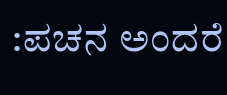:ಪಚನ ಅಂದರೆ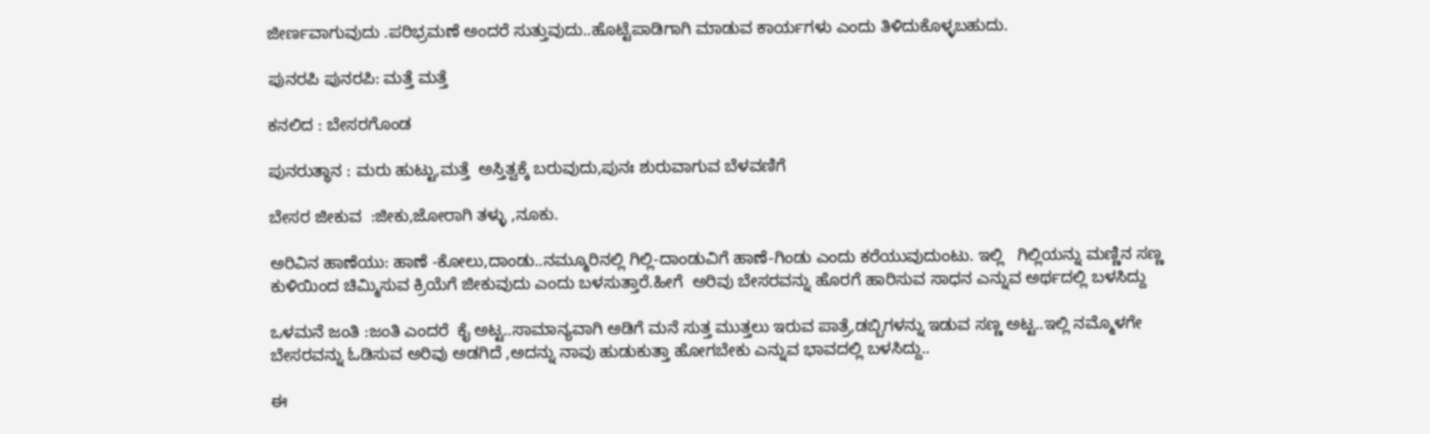ಜೀರ್ಣವಾಗುವುದು .ಪರಿಭ್ರಮಣೆ ಅಂದರೆ ಸುತ್ತುವುದು..ಹೊಟ್ಟೆಪಾಡಿಗಾಗಿ ಮಾಡುವ ಕಾರ್ಯಗಳು ಎಂದು ತಿಳಿದುಕೊಳ್ಳಬಹುದು.

ಪುನರಪಿ ಪುನರಪಿ: ಮತ್ತೆ ಮತ್ತೆ

ಕನಲಿದ : ಬೇಸರಗೊಂಡ

ಪುನರುತ್ಥಾನ : ಮರು ಹುಟ್ಟು,ಮತ್ತೆ  ಅಸ್ತಿತ್ವಕ್ಕೆ ಬರುವುದು,ಪುನಃ ಶುರುವಾಗುವ ಬೆಳವಣಿಗೆ

ಬೇಸರ ಜೀಕುವ  :ಜೀಕು,ಜೋರಾಗಿ ತಳ್ಳು ,ನೂಕು.

ಅರಿವಿನ ಹಾಣೆಯು: ಹಾಣೆ -ಕೋಲು,ದಾಂಡು..ನಮ್ಮೂರಿನಲ್ಲಿ ಗಿಲ್ಲಿ-ದಾಂಡುವಿಗೆ ಹಾಣೆ-ಗಿಂಡು ಎಂದು ಕರೆಯುವುದುಂಟು. ಇಲ್ಲಿ   ಗಿಲ್ಲಿಯನ್ನು ಮಣ್ಣಿನ ಸಣ್ಣ ಕುಳಿಯಿಂದ ಚಿಮ್ಮಿಸುವ ಕ್ರಿಯೆಗೆ ಜೀಕುವುದು ಎಂದು ಬಳಸುತ್ತಾರೆ.ಹೀಗೆ  ಅರಿವು ಬೇಸರವನ್ನು ಹೊರಗೆ ಹಾರಿಸುವ ಸಾಧನ ಎನ್ನುವ ಅರ್ಥದಲ್ಲಿ ಬಳಸಿದ್ದು

ಒಳಮನೆ ಜಂತಿ :ಜಂತಿ ಎಂದರೆ  ಕೈ ಅಟ್ಟ..ಸಾಮಾನ್ಯವಾಗಿ ಅಡಿಗೆ ಮನೆ ಸುತ್ತ ಮುತ್ತಲು ಇರುವ ಪಾತ್ರೆ,ಡಬ್ಬಿಗಳನ್ನು ಇಡುವ ಸಣ್ಣ ಅಟ್ಟ..ಇಲ್ಲಿ ನಮ್ಮೊಳಗೇ ಬೇಸರವನ್ನು ಓಡಿಸುವ ಅರಿವು ಅಡಗಿದೆ ,ಅದನ್ನು ನಾವು ಹುಡುಕುತ್ತಾ ಹೋಗಬೇಕು ಎನ್ನುವ ಭಾವದಲ್ಲಿ ಬಳಸಿದ್ದು..

ಈ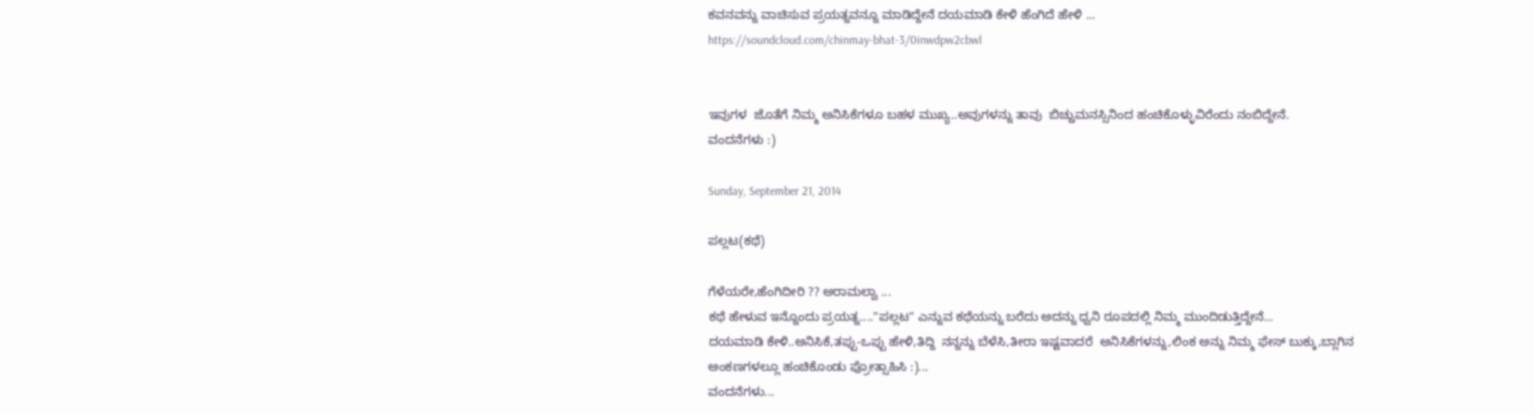ಕವನವನ್ನು ವಾಚಿಸುವ ಪ್ರಯತ್ನವನ್ನೂ ಮಾಡಿದ್ದೇನೆ ದಯಮಾಡಿ ಕೇಳಿ ಹೆಂಗಿದೆ ಹೇಳಿ ...
https://soundcloud.com/chinmay-bhat-3/0inwdpw2cbwl


ಇವುಗಳ  ಜೊತೆಗೆ ನಿಮ್ಮ ಅನಿಸಿಕೆಗಳೂ ಬಹಳ ಮುಖ್ಯ..ಅವುಗಳನ್ನು ತಾವು  ಬಿಚ್ಚುಮನಸ್ಸಿನಿಂದ ಹಂಚಿಕೊಳ್ಳುವಿರೆಂದು ನಂಬಿದ್ದೇನೆ.
ವಂದನೆಗಳು :)

Sunday, September 21, 2014

ಪಲ್ಲಟ(ಕಥೆ)

ಗೆಳೆಯರೇ,ಹೆಂಗಿದೀರಿ ?? ಅರಾಮಲ್ವಾ ...
ಕಥೆ ಹೇಳುವ ಇನ್ನೊಂದು ಪ್ರಯತ್ನ...."ಪಲ್ಲಟ" ಎನ್ನುವ ಕಥೆಯನ್ನು ಬರೆದು ಅದನ್ನು ಧ್ವನಿ ರೂಪದಲ್ಲಿ ನಿಮ್ಮ ಮುಂದಿಡುತ್ತಿದ್ದೇನೆ...
ದಯಮಾಡಿ ಕೇಳಿ..ಅನಿಸಿಕೆ,ತಪ್ಪು-ಒಪ್ಪು ಹೇಳಿ,ತಿದ್ದಿ  ನನ್ನನ್ನು ಬೆಳೆಸಿ,ತೀರಾ ಇಷ್ಟವಾದರೆ  ಅನಿಸಿಕೆಗಳನ್ನು,ಲಿಂಕ ಅನ್ನು ನಿಮ್ಮ ಫೇಸ್ ಬುಕ್ಕು,ಬ್ಲಾಗಿನ ಅಂಕಣಗಳಲ್ಲೂ ಹಂಚಿಕೊಂಡು ಪ್ರೋತ್ಸಾಹಿಸಿ :)...
ವಂದನೆಗಳು...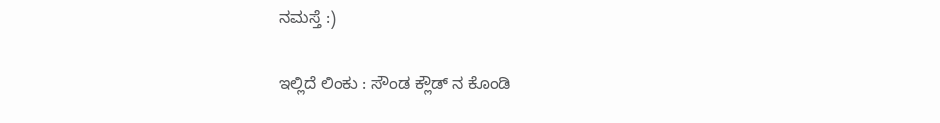ನಮಸ್ತೆ :)

ಇಲ್ಲಿದೆ ಲಿಂಕು : ಸೌಂಡ ಕ್ಲೌಡ್ ನ ಕೊಂಡಿ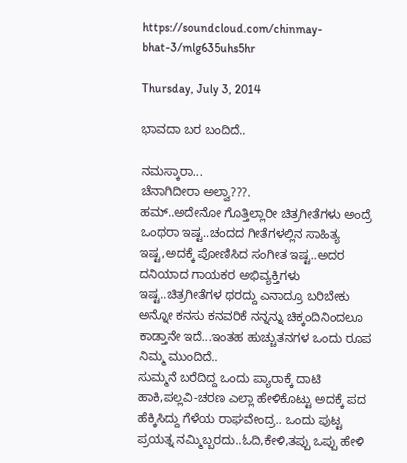https://soundcloud.com/chinmay-bhat-3/mlg635uhs5hr

Thursday, July 3, 2014

ಭಾವದಾ ಬರ ಬಂದಿದೆ..

ನಮಸ್ಕಾರಾ...
ಚೆನಾಗಿದೀರಾ ಅಲ್ವಾ???.
ಹಮ್..ಅದೇನೋ ಗೊತ್ತಿಲ್ಲಾರೀ ಚಿತ್ರಗೀತೆಗಳು ಅಂದ್ರೆ ಒಂಥರಾ ಇಷ್ಟ..ಚಂದದ ಗೀತೆಗಳಲ್ಲಿನ ಸಾಹಿತ್ಯ ಇಷ್ಟ,ಅದಕ್ಕೆ ಪೋಣಿಸಿದ ಸಂಗೀತ ಇಷ್ಟ..ಅದರ ದನಿಯಾದ ಗಾಯಕರ ಅಭಿವ್ಯಕ್ತಿಗಳು  ಇಷ್ಟ..ಚಿತ್ರಗೀತೆಗಳ ಥರದ್ದು ಎನಾದ್ರೂ ಬರಿಬೇಕು ಅನ್ನೋ ಕನಸು ಕನವರಿಕೆ ನನ್ನನ್ನು ಚಿಕ್ಕಂದಿನಿಂದಲೂ ಕಾಡ್ತಾನೇ ಇದೆ...ಇಂತಹ ಹುಚ್ಚುತನಗಳ ಒಂದು ರೂಪ ನಿಮ್ಮ ಮುಂದಿದೆ..
ಸುಮ್ಮನೆ ಬರೆದಿದ್ದ ಒಂದು ಪ್ಯಾರಾಕ್ಕೆ ದಾಟಿ ಹಾಕಿ,ಪಲ್ಲವಿ-ಚರಣ ಎಲ್ಲಾ ಹೇಳಿಕೊಟ್ಟು ಅದಕ್ಕೆ ಪದ ಹೆಕ್ಕಿಸಿದ್ದು ಗೆಳೆಯ ರಾಘವೇಂದ್ರ.. ಒಂದು ಪುಟ್ಟ ಪ್ರಯತ್ನ ನಮ್ಮಿಬ್ಬರದು..ಓದಿ,ಕೇಳಿ,ತಪ್ಪು ಒಪ್ಪು ಹೇಳಿ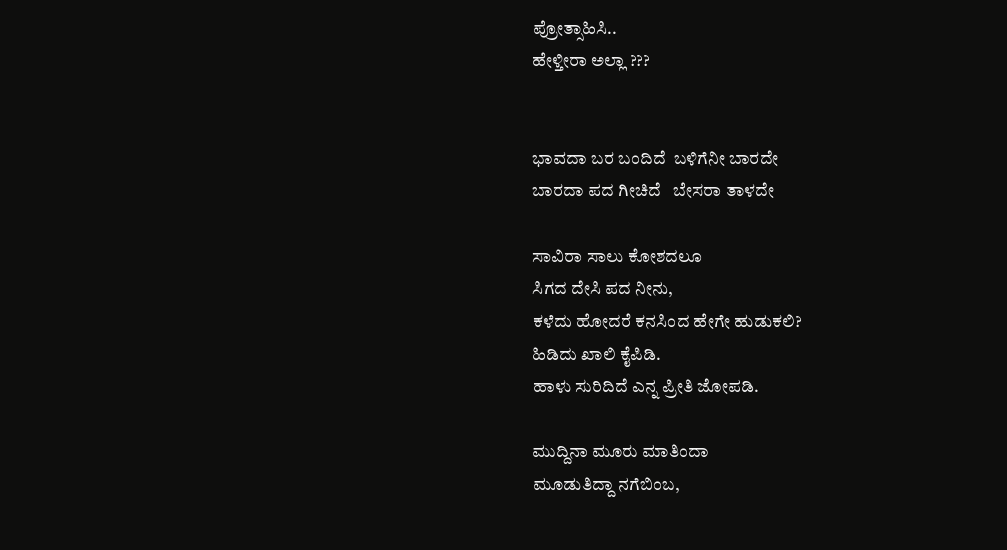ಪ್ರೋತ್ಸಾಹಿಸಿ..
ಹೇಳ್ತೀರಾ ಅಲ್ಲಾ ???


ಭಾವದಾ ಬರ ಬಂದಿದೆ  ಬಳಿಗೆನೀ ಬಾರದೇ
ಬಾರದಾ ಪದ ಗೀಚಿದೆ   ಬೇಸರಾ ತಾಳದೇ

ಸಾವಿರಾ ಸಾಲು ಕೋಶದಲೂ
ಸಿಗದ ದೇಸಿ ಪದ ನೀನು,
ಕಳೆದು ಹೋದರೆ ಕನಸಿಂದ ಹೇಗೇ ಹುಡುಕಲಿ?
ಹಿಡಿದು ಖಾಲಿ ಕೈಪಿಡಿ.
ಹಾಳು ಸುರಿದಿದೆ ಎನ್ನ ಪ್ರೀತಿ ಜೋಪಡಿ.

ಮುದ್ದಿನಾ ಮೂರು ಮಾತಿಂದಾ
ಮೂಡುತಿದ್ದಾ ನಗೆಬಿಂಬ,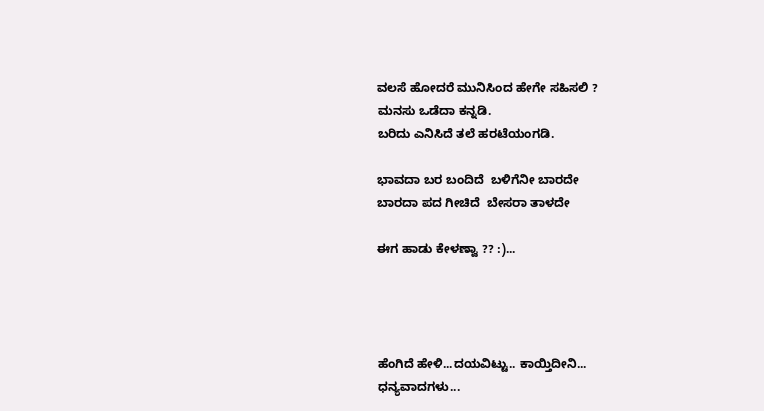ವಲಸೆ ಹೋದರೆ ಮುನಿಸಿಂದ ಹೇಗೇ ಸಹಿಸಲಿ ?
ಮನಸು ಒಡೆದಾ ಕನ್ನಡಿ.
ಬರಿದು ಎನಿಸಿದೆ ತಲೆ ಹರಟೆಯಂಗಡಿ.

ಭಾವದಾ ಬರ ಬಂದಿದೆ  ಬಳಿಗೆನೀ ಬಾರದೇ
ಬಾರದಾ ಪದ ಗೀಚಿದೆ  ಬೇಸರಾ ತಾಳದೇ

ಈಗ ಹಾಡು ಕೇಳಣ್ವಾ ?? :)...




ಹೆಂಗಿದೆ ಹೇಳಿ...ದಯವಿಟ್ಟು.. ಕಾಯ್ತಿದೀನಿ...
ಧನ್ಯವಾದಗಳು...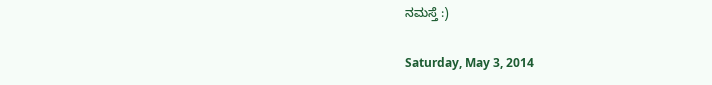ನಮಸ್ತೆ :)

Saturday, May 3, 2014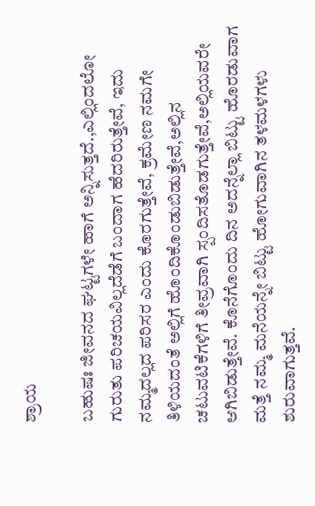ಶ್ರಾಯ

ಬಹುಷಃ ಜೀವನದ ಘಟ್ಟಗಳೇ ಹಾಗೆ ಅನ್ನಿಸುತ್ತದೆ.,ಎಲ್ಲಿಂದಲೋ ಗುರುತು ಪರಿಚಯವಿಲ್ಲದೆಡೆಗೆ ಬಂದಾಗ ಹೆದರಿರುತ್ತೇವೆ, ಇದು ನಮ್ಮದಲ್ಲದ ಪರಿಸರ ಎಂದು ಕೊರಗುತ್ತೇವೆ, ಕ್ರಮೇಣ ನಮಗೇ ತಿಳಿಯದಂತೆ ಅಲ್ಲಿಗೆ ಹೊಂದಿಕೊಂಡುಬಿಡುತ್ತೇವೆ,ಅಲ್ಲಿನ ಚಟುವಟಿಕೆಗಳಿಗೆ ತೀವ್ರವಾಗಿ ಸ್ಪಂದಿಸತೊಡಗುತ್ತೇವೆ,ಅಲ್ಲಿಯವರೇ ಆಗಿಬಿಡುತ್ತೇವೆ. ಕೊನೆಗೊಂದು ದಿನ ಅದನ್ನೆಲ್ಲಾ ಬಿಟ್ಟು ಹೊರಡುವಾಗ ಮತ್ತೆ ನಮ್ಮ ಮನೆಯನ್ನೇ ಬಿಟ್ಟು ಹೋಗುವಾಗಿನ ತಳಮಳಗಳು ಶುರುವಾಗುತ್ತವೆ.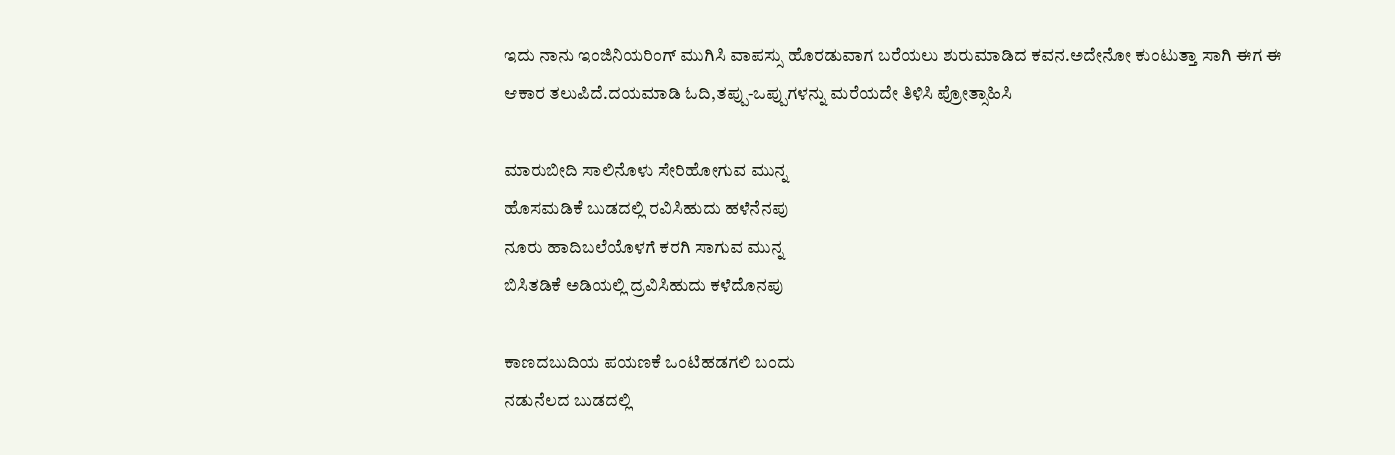ಇದು ನಾನು ಇಂಜಿನಿಯರಿಂಗ್ ಮುಗಿಸಿ ವಾಪಸ್ಸು ಹೊರಡುವಾಗ ಬರೆಯಲು ಶುರುಮಾಡಿದ ಕವನ.ಅದೇನೋ ಕುಂಟುತ್ತಾ ಸಾಗಿ ಈಗ ಈ ಆಕಾರ ತಲುಪಿದೆ.ದಯಮಾಡಿ ಓದಿ,ತಪ್ಪು-ಒಪ್ಪುಗಳನ್ನು ಮರೆಯದೇ ತಿಳಿಸಿ ಪ್ರೋತ್ಸಾಹಿಸಿ

ಮಾರುಬೀದಿ ಸಾಲಿನೊಳು ಸೇರಿಹೋಗುವ ಮುನ್ನ
ಹೊಸಮಡಿಕೆ ಬುಡದಲ್ಲಿ ರವಿಸಿಹುದು ಹಳೆನೆನಪು
ನೂರು ಹಾದಿಬಲೆಯೊಳಗೆ ಕರಗಿ ಸಾಗುವ ಮುನ್ನ
ಬಿಸಿತಡಿಕೆ ಅಡಿಯಲ್ಲಿ ದ್ರವಿಸಿಹುದು ಕಳೆದೊನಪು

ಕಾಣದಬುದಿಯ ಪಯಣಕೆ ಒಂಟಿಹಡಗಲಿ ಬಂದು
ನಡುನೆಲದ ಬುಡದಲ್ಲಿ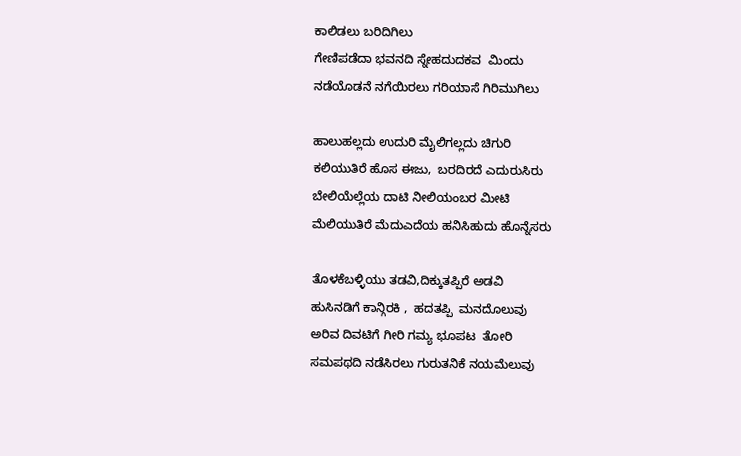ಕಾಲಿಡಲು ಬರಿದಿಗಿಲು
ಗೇಣಿಪಡೆದಾ ಭವನದಿ ಸ್ನೇಹದುದಕವ  ಮಿಂದು
ನಡೆಯೊಡನೆ ನಗೆಯಿರಲು ಗರಿಯಾಸೆ ಗಿರಿಮುಗಿಲು

ಹಾಲುಹಲ್ಲದು ಉದುರಿ ಮೈಲಿಗಲ್ಲದು ಚಿಗುರಿ
ಕಲಿಯುತಿರೆ ಹೊಸ ಈಜು,  ಬರದಿರದೆ ಎದುರುಸಿರು
ಬೇಲಿಯೆಲ್ಲೆಯ ದಾಟಿ ನೀಲಿಯಂಬರ ಮೀಟಿ
ಮೆಲಿಯುತಿರೆ ಮೆದುಎದೆಯ ಹನಿಸಿಹುದು ಹೊನ್ನೆಸರು

ತೊಳಕೆಬಳ್ಳಿಯು ತಡವಿ,ದಿಕ್ಕುತಪ್ಪಿರೆ ಅಡವಿ
ಹುಸಿನಡಿಗೆ ಕಾನ್ಗಿರಕಿ ,  ಹದತಪ್ಪಿ  ಮನದೊಲುವು
ಅರಿವ ದಿವಟಿಗೆ ಗೀರಿ ಗಮ್ಯ ಭೂಪಟ  ತೋರಿ
ಸಮಪಥದಿ ನಡೆಸಿರಲು ಗುರುತನಿಕೆ ನಯಮೆಲುವು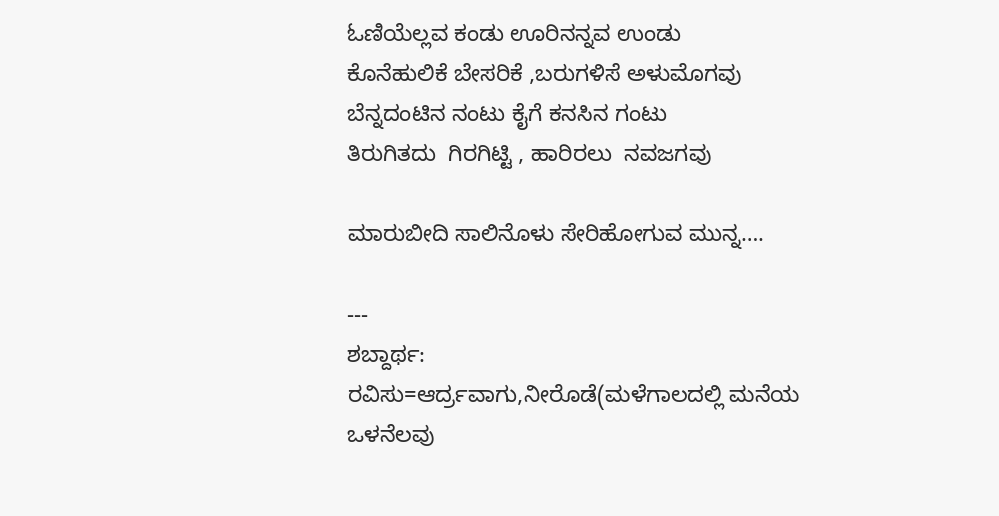ಓಣಿಯೆಲ್ಲವ ಕಂಡು ಊರಿನನ್ನವ ಉಂಡು
ಕೊನೆಹುಲಿಕೆ ಬೇಸರಿಕೆ ,ಬರುಗಳಿಸೆ ಅಳುಮೊಗವು
ಬೆನ್ನದಂಟಿನ ನಂಟು ಕೈಗೆ ಕನಸಿನ ಗಂಟು
ತಿರುಗಿತದು  ಗಿರಗಿಟ್ಟಿ , ಹಾರಿರಲು  ನವಜಗವು

ಮಾರುಬೀದಿ ಸಾಲಿನೊಳು ಸೇರಿಹೋಗುವ ಮುನ್ನ….

---
ಶಬ್ದಾರ್ಥ:
ರವಿಸು=ಆರ್ದ್ರವಾಗು,ನೀರೊಡೆ(ಮಳೆಗಾಲದಲ್ಲಿ ಮನೆಯ ಒಳನೆಲವು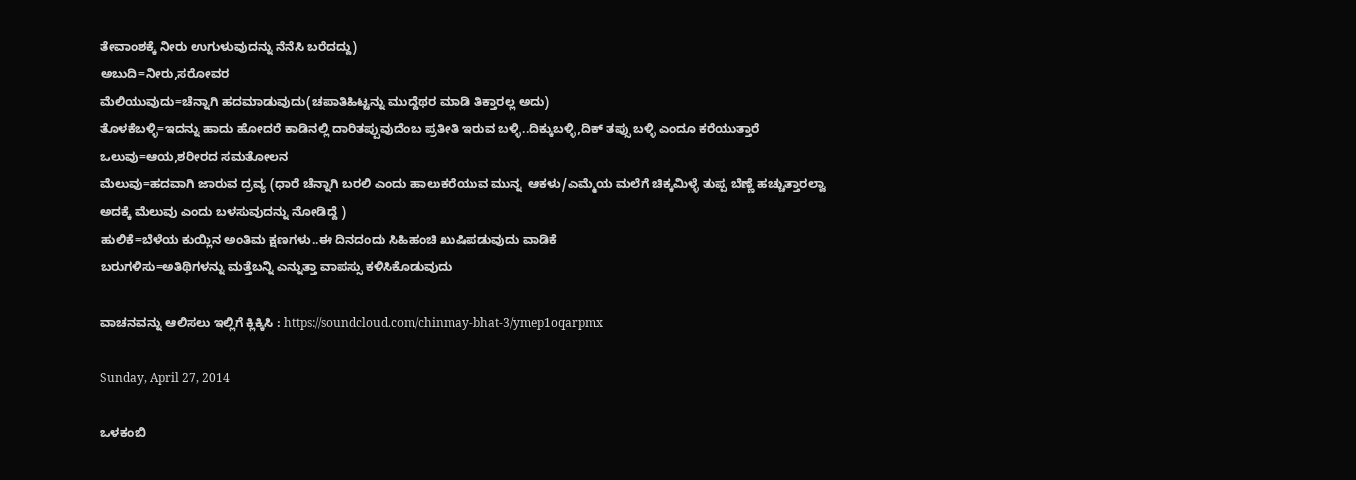ತೇವಾಂಶಕ್ಕೆ ನೀರು ಉಗುಳುವುದನ್ನು ನೆನೆಸಿ ಬರೆದದ್ದು)
ಅಬುದಿ=ನೀರು,ಸರೋವರ
ಮೆಲಿಯುವುದು=ಚೆನ್ನಾಗಿ ಹದಮಾಡುವುದು(ಚಪಾತಿಹಿಟ್ಟನ್ನು ಮುದ್ದೆಥರ ಮಾಡಿ ತಿಕ್ತಾರಲ್ಲ ಅದು)
ತೊಳಕೆಬಳ್ಳಿ=ಇದನ್ನು ಹಾದು ಹೋದರೆ ಕಾಡಿನಲ್ಲಿ ದಾರಿತಪ್ಪುವುದೆಂಬ ಪ್ರತೀತಿ ಇರುವ ಬಳ್ಳಿ..ದಿಕ್ಕುಬಳ್ಳಿ,ದಿಕ್ ತಪ್ಸು ಬಳ್ಳಿ ಎಂದೂ ಕರೆಯುತ್ತಾರೆ
ಒಲುವು=ಆಯ,ಶರೀರದ ಸಮತೋಲನ
ಮೆಲುವು=ಹದವಾಗಿ ಜಾರುವ ದ್ರವ್ಯ (ಧಾರೆ ಚೆನ್ನಾಗಿ ಬರಲಿ ಎಂದು ಹಾಲುಕರೆಯುವ ಮುನ್ನ  ಆಕಳು/ಎಮ್ಮೆಯ ಮಲೆಗೆ ಚಿಕ್ಕಮಿಳ್ಳೆ ತುಪ್ಪ ಬೆಣ್ಣೆ ಹಚ್ಚುತ್ತಾರಲ್ವಾ ಅದಕ್ಕೆ ಮೆಲುವು ಎಂದು ಬಳಸುವುದನ್ನು ನೋಡಿದ್ದೆ )
ಹುಲಿಕೆ=ಬೆಳೆಯ ಕುಯ್ಲಿನ ಅಂತಿಮ ಕ್ಷಣಗಳು..ಈ ದಿನದಂದು ಸಿಹಿಹಂಚಿ ಖುಷಿಪಡುವುದು ವಾಡಿಕೆ
ಬರುಗಳಿಸು=ಅತಿಥಿಗಳನ್ನು ಮತ್ತೆಬನ್ನಿ ಎನ್ನುತ್ತಾ ವಾಪಸ್ಸು ಕಳಿಸಿಕೊಡುವುದು

ವಾಚನವನ್ನು ಆಲಿಸಲು ಇಲ್ಲಿಗೆ ಕ್ಲಿಕ್ಕಿಸಿ : https://soundcloud.com/chinmay-bhat-3/ymep1oqarpmx

Sunday, April 27, 2014

ಒಳಕಂಬಿ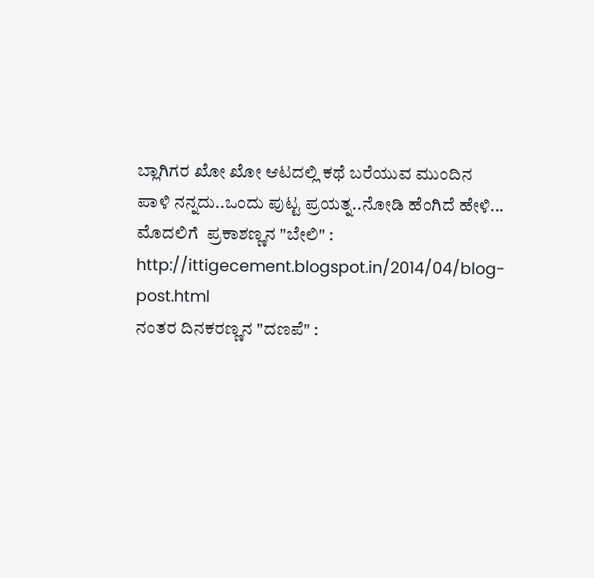ಬ್ಲಾಗಿಗರ ಖೋ ಖೋ ಆಟದಲ್ಲಿ ಕಥೆ ಬರೆಯುವ ಮುಂದಿನ ಪಾಳಿ ನನ್ನದು..ಒಂದು ಪುಟ್ಟ ಪ್ರಯತ್ನ..ನೋಡಿ ಹೆಂಗಿದೆ ಹೇಳಿ...
ಮೊದಲಿಗೆ  ಪ್ರಕಾಶಣ್ಣನ "ಬೇಲಿ" : http://ittigecement.blogspot.in/2014/04/blog-post.html
ನಂತರ ದಿನಕರಣ್ಣನ "ದಣಪೆ" :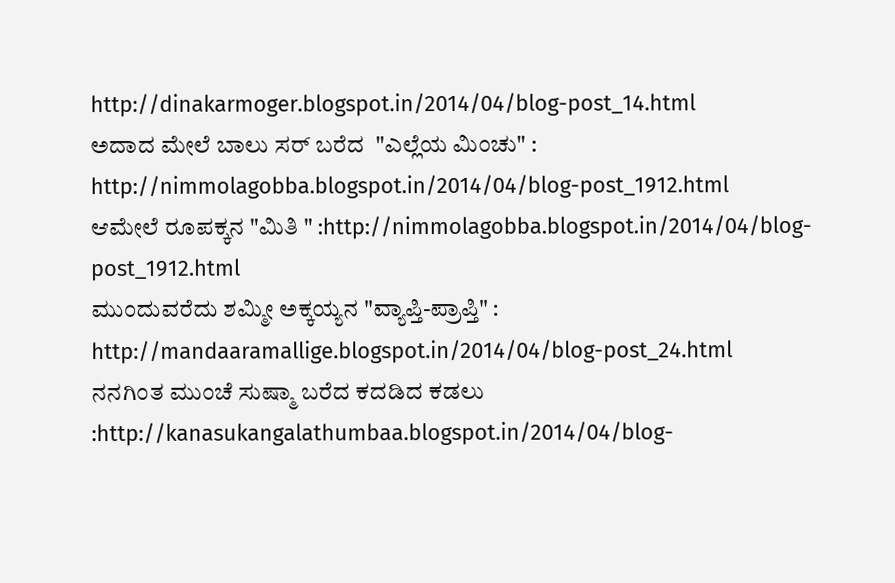http://dinakarmoger.blogspot.in/2014/04/blog-post_14.html
ಅದಾದ ಮೇಲೆ ಬಾಲು ಸರ್ ಬರೆದ  "ಎಲ್ಲೆಯ ಮಿಂಚು" : http://nimmolagobba.blogspot.in/2014/04/blog-post_1912.html
ಆಮೇಲೆ ರೂಪಕ್ಕನ "ಮಿತಿ " :http://nimmolagobba.blogspot.in/2014/04/blog-post_1912.html
ಮುಂದುವರೆದು ಶಮ್ಮೀ ಅಕ್ಕಯ್ಯನ "ವ್ಯಾಪ್ತಿ-ಪ್ರಾಪ್ತಿ" : http://mandaaramallige.blogspot.in/2014/04/blog-post_24.html
ನನಗಿಂತ ಮುಂಚೆ ಸುಷ್ಮಾ ಬರೆದ ಕದಡಿದ ಕಡಲು :http://kanasukangalathumbaa.blogspot.in/2014/04/blog-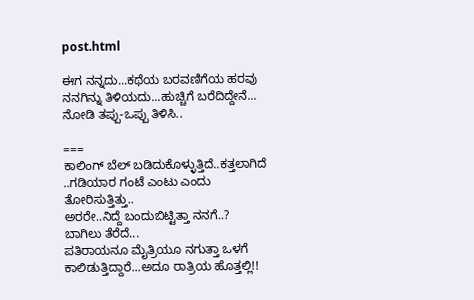post.html

ಈಗ ನನ್ನದು...ಕಥೆಯ ಬರವಣಿಗೆಯ ಹರವು ನನಗಿನ್ನು ತಿಳಿಯದು...ಹುಚ್ಚಿಗೆ ಬರೆದಿದ್ದೇನೆ... ನೋಡಿ ತಪ್ಪು-ಒಪ್ಪು ತಿಳಿಸಿ..

===
ಕಾಲಿಂಗ್ ಬೆಲ್ ಬಡಿದುಕೊಳ್ಳುತ್ತಿದೆ..ಕತ್ತಲಾಗಿದೆ ..ಗಡಿಯಾರ ಗಂಟೆ ಎಂಟು ಎಂದು ತೋರಿಸುತ್ತಿತ್ತು..
ಅರರೇ..ನಿದ್ದೆ ಬಂದುಬಿಟ್ಟಿತ್ತಾ ನನಗೆ..?
ಬಾಗಿಲು ತೆರೆದೆ...
ಪತಿರಾಯನೂ ಮೈತ್ರಿಯೂ ನಗುತ್ತಾ ಒಳಗೆ ಕಾಲಿಡುತ್ತಿದ್ದಾರೆ...ಅದೂ ರಾತ್ರಿಯ ಹೊತ್ತಲ್ಲಿ!!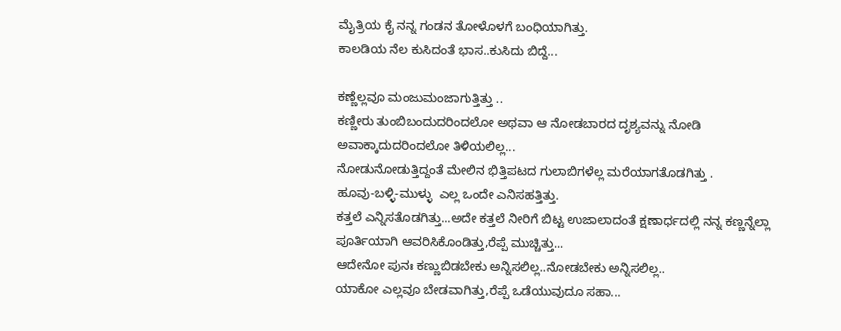ಮೈತ್ರಿಯ ಕೈ ನನ್ನ ಗಂಡನ ತೋಳೊಳಗೆ ಬಂಧಿಯಾಗಿತ್ತು.
ಕಾಲಡಿಯ ನೆಲ ಕುಸಿದಂತೆ ಭಾಸ..ಕುಸಿದು ಬಿದ್ದೆ...

ಕಣ್ಣೆಲ್ಲವೂ ಮಂಜುಮಂಜಾಗುತ್ತಿತ್ತು ..
ಕಣ್ಣೀರು ತುಂಬಿಬಂದುದರಿಂದಲೋ ಅಥವಾ ಆ ನೋಡಬಾರದ ದೃಶ್ಯವನ್ನು ನೋಡಿ ಅವಾಕ್ಕಾದುದರಿಂದಲೋ ತಿಳಿಯಲಿಲ್ಲ...
ನೋಡುನೋಡುತ್ತಿದ್ದಂತೆ ಮೇಲಿನ ಭಿತ್ತಿಪಟದ ಗುಲಾಬಿಗಳೆಲ್ಲ ಮರೆಯಾಗತೊಡಗಿತ್ತು .
ಹೂವು-ಬಳ್ಳಿ-ಮುಳ್ಳು  ಎಲ್ಲ ಒಂದೇ ಎನಿಸಹತ್ತಿತ್ತು.
ಕತ್ತಲೆ ಎನ್ನಿಸತೊಡಗಿತ್ತು...ಅದೇ ಕತ್ತಲೆ ನೀರಿಗೆ ಬಿಟ್ಟ ಉಜಾಲಾದಂತೆ ಕ್ಷಣಾರ್ಧದಲ್ಲಿ ನನ್ನ ಕಣ್ಣನ್ನೆಲ್ಲಾ ಪೂರ್ತಿಯಾಗಿ ಆವರಿಸಿಕೊಂಡಿತ್ತು,ರೆಪ್ಪೆ ಮುಚ್ಚಿತ್ತು...
ಆದೇನೋ ಪುನಃ ಕಣ್ಣುಬಿಡಬೇಕು ಅನ್ನಿಸಲಿಲ್ಲ..ನೋಡಬೇಕು ಅನ್ನಿಸಲಿಲ್ಲ..
ಯಾಕೋ ಎಲ್ಲವೂ ಬೇಡವಾಗಿತ್ತು,ರೆಪ್ಪೆ ಒಡೆಯುವುದೂ ಸಹಾ...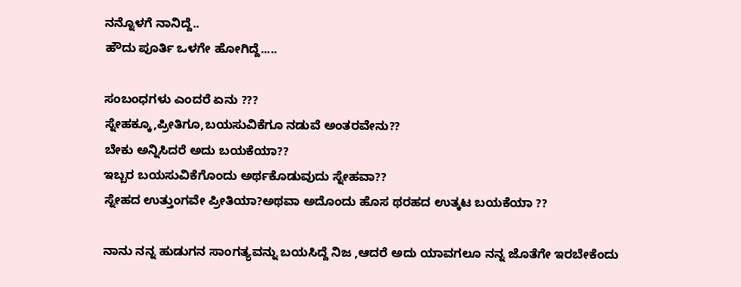ನನ್ನೊಳಗೆ ನಾನಿದ್ದೆ..
ಹೌದು ಪೂರ್ತಿ ಒಳಗೇ ಹೋಗಿದ್ದೆ.....

ಸಂಬಂಧಗಳು ಎಂದರೆ ಏನು ???
ಸ್ನೇಹಕ್ಕೂ,ಪ್ರೀತಿಗೂ,ಬಯಸುವಿಕೆಗೂ ನಡುವೆ ಅಂತರವೇನು??
ಬೇಕು ಅನ್ನಿಸಿದರೆ ಅದು ಬಯಕೆಯಾ??
ಇಬ್ಬರ ಬಯಸುವಿಕೆಗೊಂದು ಅರ್ಥಕೊಡುವುದು ಸ್ನೇಹವಾ??
ಸ್ನೇಹದ ಉತ್ತುಂಗವೇ ಪ್ರೀತಿಯಾ?ಅಥವಾ ಅದೊಂದು ಹೊಸ ಥರಹದ ಉತ್ಕಟ ಬಯಕೆಯಾ ??

ನಾನು ನನ್ನ ಹುಡುಗನ ಸಾಂಗತ್ಯವನ್ನು ಬಯಸಿದ್ದೆ ನಿಜ ,ಆದರೆ ಅದು ಯಾವಗಲೂ ನನ್ನ ಜೊತೆಗೇ ಇರಬೇಕೆಂದು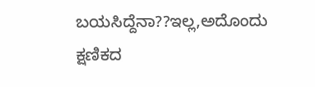ಬಯಸಿದ್ದೆನಾ??ಇಲ್ಲ,ಅದೊಂದು ಕ್ಷಣಿಕದ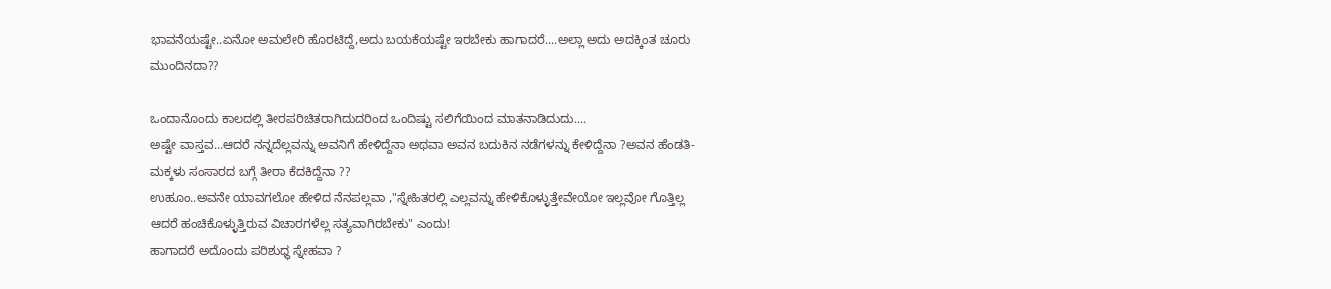ಭಾವನೆಯಷ್ಟೇ..ಏನೋ ಅಮಲೇರಿ ಹೊರಟಿದ್ದೆ,ಅದು ಬಯಕೆಯಷ್ಟೇ ಇರಬೇಕು ಹಾಗಾದರೆ....ಅಲ್ಲಾ ಅದು ಅದಕ್ಕಿಂತ ಚೂರು ಮುಂದಿನದಾ??

ಒಂದಾನೊಂದು ಕಾಲದಲ್ಲಿ ತೀರಪರಿಚಿತರಾಗಿದುದರಿಂದ ಒಂದಿಷ್ಟು ಸಲಿಗೆಯಿಂದ ಮಾತನಾಡಿದುದು....
ಅಷ್ಟೇ ವಾಸ್ತವ...ಆದರೆ ನನ್ನದೆಲ್ಲವನ್ನು ಅವನಿಗೆ ಹೇಳಿದ್ದೆನಾ ಅಥವಾ ಅವನ ಬದುಕಿನ ನಡೆಗಳನ್ನು ಕೇಳಿದ್ದೆನಾ ?ಅವನ ಹೆಂಡತಿ-ಮಕ್ಕಳು ಸಂಸಾರದ ಬಗ್ಗೆ ತೀರಾ ಕೆದಕಿದ್ದೆನಾ ??
ಉಹೂಂ..ಅವನೇ ಯಾವಗಲೋ ಹೇಳಿದ ನೆನಪಲ್ಲವಾ ,"ಸ್ನೇಹಿತರಲ್ಲಿ ಎಲ್ಲವನ್ನು ಹೇಳಿಕೊಳ್ಳುತ್ತೇವೇಯೋ ಇಲ್ಲವೋ ಗೊತ್ತಿಲ್ಲ ಆದರೆ ಹಂಚಿಕೊಳ್ಳುತ್ತಿರುವ ವಿಚಾರಗಳೆಲ್ಲ ಸತ್ಯವಾಗಿರಬೇಕು" ಎಂದು!
ಹಾಗಾದರೆ ಅದೊಂದು ಪರಿಶುಧ್ಧ ಸ್ನೇಹವಾ ?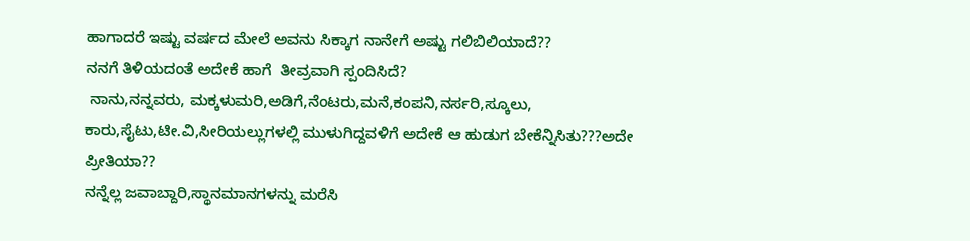ಹಾಗಾದರೆ ಇಷ್ಟು ವರ್ಷದ ಮೇಲೆ ಅವನು ಸಿಕ್ಕಾಗ ನಾನೇಗೆ ಅಷ್ಟು ಗಲಿಬಿಲಿಯಾದೆ??
ನನಗೆ ತಿಳಿಯದಂತೆ ಅದೇಕೆ ಹಾಗೆ  ತೀವ್ರವಾಗಿ ಸ್ಪಂದಿಸಿದೆ?
 ನಾನು,ನನ್ನವರು, ಮಕ್ಕಳುಮರಿ,ಅಡಿಗೆ,ನೆಂಟರು,ಮನೆ,ಕಂಪನಿ,ನರ್ಸರಿ,ಸ್ಕೂಲು, ಕಾರು,ಸೈಟು,ಟೀ.ವಿ,ಸೀರಿಯಲ್ಲುಗಳಲ್ಲಿ ಮುಳುಗಿದ್ದವಳಿಗೆ ಅದೇಕೆ ಆ ಹುಡುಗ ಬೇಕೆನ್ನಿಸಿತು???ಅದೇ ಪ್ರೀತಿಯಾ??
ನನ್ನೆಲ್ಲ ಜವಾಬ್ದಾರಿ,ಸ್ಥಾನಮಾನಗಳನ್ನು ಮರೆಸಿ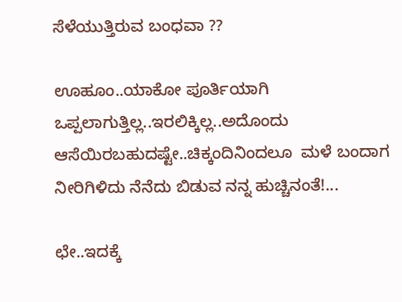ಸೆಳೆಯುತ್ತಿರುವ ಬಂಧವಾ ??

ಊಹೂಂ..ಯಾಕೋ ಪೂರ್ತಿಯಾಗಿ ಒಪ್ಪಲಾಗುತ್ತಿಲ್ಲ..ಇರಲಿಕ್ಕಿಲ್ಲ..ಅದೊಂದು ಆಸೆಯಿರಬಹುದಷ್ಟೇ..ಚಿಕ್ಕಂದಿನಿಂದಲೂ  ಮಳೆ ಬಂದಾಗ ನೀರಿಗಿಳಿದು ನೆನೆದು ಬಿಡುವ ನನ್ನ ಹುಚ್ಚಿನಂತೆ!...

ಛೇ..ಇದಕ್ಕೆ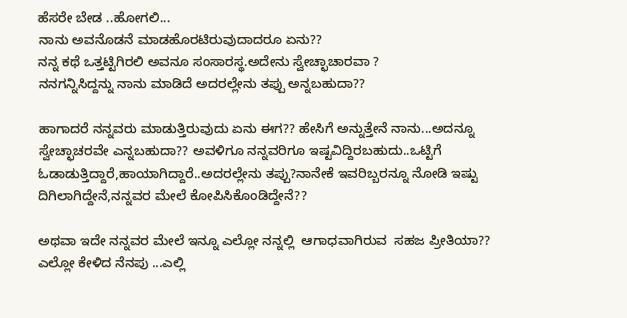ಹೆಸರೇ ಬೇಡ ..ಹೋಗಲಿ...
ನಾನು ಅವನೊಡನೆ ಮಾಡಹೊರಟಿರುವುದಾದರೂ ಏನು??
ನನ್ನ ಕಥೆ ಒತ್ತಟ್ಟಿಗಿರಲಿ ಅವನೂ ಸಂಸಾರಸ್ಥ.ಅದೇನು ಸ್ವೇಚ್ಛಾಚಾರವಾ ?
ನನಗನ್ನಿಸಿದ್ದನ್ನು ನಾನು ಮಾಡಿದೆ ಅದರಲ್ಲೇನು ತಪ್ಪು ಅನ್ನಬಹುದಾ??

ಹಾಗಾದರೆ ನನ್ನವರು ಮಾಡುತ್ತಿರುವುದು ಏನು ಈಗ?? ಹೇಸಿಗೆ ಅನ್ನುತ್ತೇನೆ ನಾನು...ಅದನ್ನೂ ಸ್ವೇಚ್ಛಾಚರವೇ ಎನ್ನಬಹುದಾ?? ಅವಳಿಗೂ ನನ್ನವರಿಗೂ ಇಷ್ಟವಿದ್ದಿರಬಹುದು..ಒಟ್ಟಿಗೆ ಓಡಾಡುತ್ತಿದ್ದಾರೆ,ಹಾಯಾಗಿದ್ದಾರೆ..ಅದರಲ್ಲೇನು ತಪ್ಪು?ನಾನೇಕೆ ಇವರಿಬ್ಬರನ್ನೂ ನೋಡಿ ಇಷ್ಟು ದಿಗಿಲಾಗಿದ್ದೇನೆ,ನನ್ನವರ ಮೇಲೆ ಕೋಪಿಸಿಕೊಂಡಿದ್ದೇನೆ??

ಅಥವಾ ಇದೇ ನನ್ನವರ ಮೇಲೆ ಇನ್ನೂ ಎಲ್ಲೋ ನನ್ನಲ್ಲಿ  ಆಗಾಧವಾಗಿರುವ  ಸಹಜ ಪ್ರೀತಿಯಾ??
ಎಲ್ಲೋ ಕೇಳಿದ ನೆನಪು ...ಎಲ್ಲಿ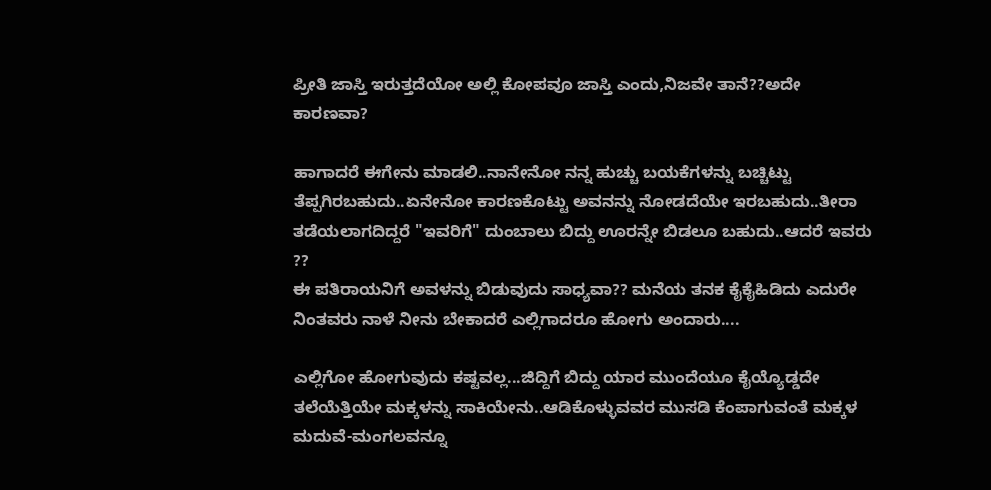ಪ್ರೀತಿ ಜಾಸ್ತಿ ಇರುತ್ತದೆಯೋ ಅಲ್ಲಿ ಕೋಪವೂ ಜಾಸ್ತಿ ಎಂದು,ನಿಜವೇ ತಾನೆ??ಅದೇ ಕಾರಣವಾ?

ಹಾಗಾದರೆ ಈಗೇನು ಮಾಡಲಿ..ನಾನೇನೋ ನನ್ನ ಹುಚ್ಚು ಬಯಕೆಗಳನ್ನು ಬಚ್ಚಿಟ್ಟು ತೆಪ್ಪಗಿರಬಹುದು..ಏನೇನೋ ಕಾರಣಕೊಟ್ಟು ಅವನನ್ನು ನೋಡದೆಯೇ ಇರಬಹುದು..ತೀರಾ ತಡೆಯಲಾಗದಿದ್ದರೆ "ಇವರಿಗೆ" ದುಂಬಾಲು ಬಿದ್ದು ಊರನ್ನೇ ಬಿಡಲೂ ಬಹುದು..ಆದರೆ ಇವರು ??
ಈ ಪತಿರಾಯನಿಗೆ ಅವಳನ್ನು ಬಿಡುವುದು ಸಾಧ್ಯವಾ?? ಮನೆಯ ತನಕ ಕೈಕೈಹಿಡಿದು ಎದುರೇ ನಿಂತವರು ನಾಳೆ ನೀನು ಬೇಕಾದರೆ ಎಲ್ಲಿಗಾದರೂ ಹೋಗು ಅಂದಾರು....

ಎಲ್ಲಿಗೋ ಹೋಗುವುದು ಕಷ್ಟವಲ್ಲ...ಜಿದ್ದಿಗೆ ಬಿದ್ದು ಯಾರ ಮುಂದೆಯೂ ಕೈಯ್ಯೊಡ್ಡದೇ ತಲೆಯೆತ್ತಿಯೇ ಮಕ್ಕಳನ್ನು ಸಾಕಿಯೇನು..ಆಡಿಕೊಳ್ಳುವವರ ಮುಸಡಿ ಕೆಂಪಾಗುವಂತೆ ಮಕ್ಕಳ ಮದುವೆ-ಮಂಗಲವನ್ನೂ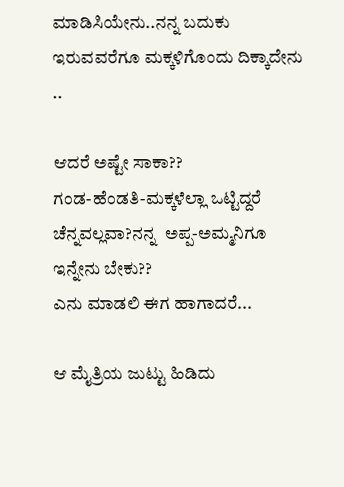ಮಾಡಿಸಿಯೇನು..ನನ್ನ ಬದುಕು ಇರುವವರೆಗೂ ಮಕ್ಕಳಿಗೊಂದು ದಿಕ್ಕಾದೇನು ..

ಆದರೆ ಅಷ್ಟೇ ಸಾಕಾ??
ಗಂಡ-ಹೆಂಡತಿ-ಮಕ್ಕಳೆಲ್ಲಾ ಒಟ್ಟಿದ್ದರೆ ಚೆನ್ನವಲ್ಲವಾ?ನನ್ನ  ಅಪ್ಪ-ಅಮ್ಮನಿಗೂ ಇನ್ನೇನು ಬೇಕು??
ಎನು ಮಾಡಲಿ ಈಗ ಹಾಗಾದರೆ...

ಆ ಮೈತ್ರಿಯ ಜುಟ್ಟು ಹಿಡಿದು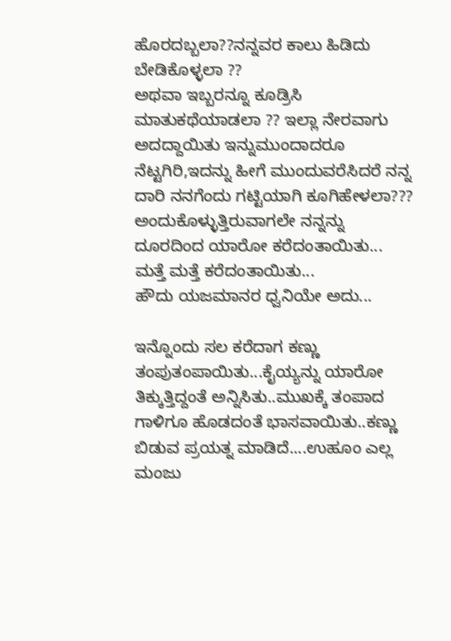ಹೊರದಬ್ಬಲಾ??ನನ್ನವರ ಕಾಲು ಹಿಡಿದು ಬೇಡಿಕೊಳ್ಳಲಾ ??
ಅಥವಾ ಇಬ್ಬರನ್ನೂ ಕೂಡ್ರಿಸಿ  ಮಾತುಕಥೆಯಾಡಲಾ ?? ಇಲ್ಲಾ ನೇರವಾಗು ಅದದ್ದಾಯಿತು ಇನ್ನುಮುಂದಾದರೂ ನೆಟ್ಟಗಿರಿ,ಇದನ್ನು ಹೀಗೆ ಮುಂದುವರೆಸಿದರೆ ನನ್ನ ದಾರಿ ನನಗೆಂದು ಗಟ್ಟಿಯಾಗಿ ಕೂಗಿಹೇಳಲಾ??? ಅಂದುಕೊಳ್ಳುತ್ತಿರುವಾಗಲೇ ನನ್ನನ್ನು ದೂರದಿಂದ ಯಾರೋ ಕರೆದಂತಾಯಿತು...
ಮತ್ತೆ ಮತ್ತೆ ಕರೆದಂತಾಯಿತು...
ಹೌದು ಯಜಮಾನರ ಧ್ವನಿಯೇ ಅದು...

ಇನ್ನೊಂದು ಸಲ ಕರೆದಾಗ ಕಣ್ಣು ತಂಪುತಂಪಾಯಿತು...ಕೈಯ್ಯನ್ನು ಯಾರೋ ತಿಕ್ಕುತ್ತಿದ್ದಂತೆ ಅನ್ನಿಸಿತು..ಮುಖಕ್ಕೆ ತಂಪಾದ ಗಾಳಿಗೂ ಹೊಡದಂತೆ ಭಾಸವಾಯಿತು..ಕಣ್ಣು ಬಿಡುವ ಪ್ರಯತ್ನ ಮಾಡಿದೆ....ಉಹೂಂ ಎಲ್ಲ ಮಂಜು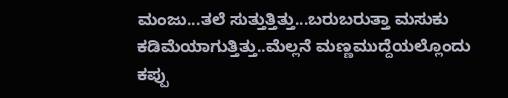ಮಂಜು...ತಲೆ ಸುತ್ತುತ್ತಿತ್ತು...ಬರುಬರುತ್ತಾ ಮಸುಕು ಕಡಿಮೆಯಾಗುತ್ತಿತ್ತು..ಮೆಲ್ಲನೆ ಮಣ್ಣಮುದ್ದೆಯಲ್ಲೊಂದು ಕಪ್ಪು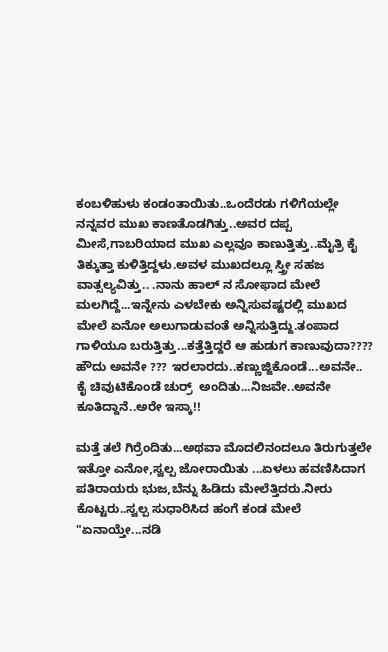ಕಂಬಳಿಹುಳು ಕಂಡಂತಾಯಿತು..ಒಂದೆರಡು ಗಳಿಗೆಯಲ್ಲೇ ನನ್ನವರ ಮುಖ ಕಾಣತೊಡಗಿತ್ತು..ಅವರ ದಪ್ಪ ಮೀಸೆ,ಗಾಬರಿಯಾದ ಮುಖ ಎಲ್ಲವೂ ಕಾಣುತ್ತಿತ್ತು..ಮೈತ್ರಿ ಕೈ ತಿಕ್ಕುತ್ತಾ ಕುಳಿತ್ತಿದ್ದಳು.ಅವಳ ಮುಖದಲ್ಲೂ ಸ್ತ್ರೀ ಸಹಜ ವಾತ್ಸಲ್ಯವಿತ್ತು.. .ನಾನು ಹಾಲ್ ನ ಸೋಫಾದ ಮೇಲೆ ಮಲಗಿದ್ದೆ...ಇನ್ನೇನು ಎಳಬೇಕು ಅನ್ನಿಸುವಷ್ಟರಲ್ಲಿ ಮುಖದ ಮೇಲೆ ಏನೋ ಅಲುಗಾಡುವಂತೆ ಅನ್ನಿಸುತ್ತಿದ್ದು.ತಂಪಾದ ಗಾಳಿಯೂ ಬರುತ್ತಿತ್ತು...ಕತ್ತೆತ್ತಿದ್ದರೆ ಆ ಹುಡುಗ ಕಾಣುವುದಾ????
ಹೌದು ಅವನೇ ??? ಇರಲಾರದು..ಕಣ್ಣುಜ್ಜಿಕೊಂಡೆ...ಅವನೇ..
ಕೈ ಚಿವುಟಿಕೊಂಡೆ ಚುರ್ರ್  ಅಂದಿತು...ನಿಜವೇ..ಅವನೇ ಕೂತಿದ್ದಾನೆ..ಅರೇ ಇಸ್ಕಾ!!

ಮತ್ತೆ ತಲೆ ಗಿರ್ರೆಂದಿತು...ಅಥವಾ ಮೊದಲಿನಂದಲೂ ತಿರುಗುತ್ತಲೇ ಇತ್ತೋ ಎನೋ,ಸ್ವಲ್ಪ ಜೋರಾಯಿತು ...ಏಳಲು ಹವಣಿಸಿದಾಗ ಪತಿರಾಯರು ಭುಜ,ಬೆನ್ನು ಹಿಡಿದು ಮೇಲೆತ್ತಿದರು.ನೀರು ಕೊಟ್ಟರು..ಸ್ವಲ್ಪ ಸುಧಾರಿಸಿದ ಹಂಗೆ ಕಂಡ ಮೇಲೆ "ಏನಾಯ್ತೇ...ನಡಿ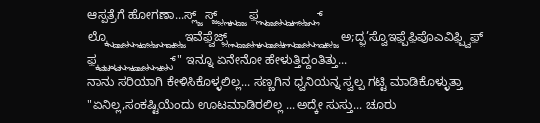ಆಸ್ಪತ್ರೆಗೆ ಹೋಗಣಾ...ಸ್ಲ್ಜ್ ಸ್ಜ್ಫ಼್ಲ್ಕ್ಸ್ದ್ಜ್ ಫ಼್ಲ್ಸ್ದ್ಜ್ಫ಼್ಸ್ದ್ಕ್ಲ್ಫ಼್ಜ್ಸ್ಲ್ ಲ್ಕ್ಸ್ದ್ಜ್ಫ಼್ಸ್ಲ್ಕ್ದ್ಫ಼್ಜ್ಸ್ಲ್ದ್ಕ್ಫ಼್ಜೊಇವೆಫ಼್ವೆಜ್ಫ಼್ಲ್ಸ್ದ್ಜ್ಫ಼್ಲ್ಕ್ಸ್ದ್ಜ್ಫ಼್ಕ್ಲ್ಸ್ದ್ಜ್ಫ಼್ಸ್ಲ್ದ್ಕ್ಫ಼್ಜ್ ಅ;ದ್ಫ಼’ಸ್ವೊಇಫ಼್ಪೆಫ಼ಿಪೊಎವಿಫ಼್ಪ್ವಿಫ಼್ ಫ಼್ಕ್ವ್ಚ್ನ್ವ್ಸ್ಲ್ಕ್ದ್ಜ್ಫ಼್ಸ್ಲ್ಕ್ಫ಼್ಸ್" ಇನ್ನೂ ಏನೇನೋ ಹೇಳುತ್ತಿದ್ದಂತಿತ್ತು...
ನಾನು ಸರಿಯಾಗಿ ಕೇಳಿಸಿಕೊಳ್ಳಲಿಲ್ಲ... ಸಣ್ಣಗಿನ ಧ್ವನಿಯನ್ನ ಸ್ವಲ್ಪ ಗಟ್ಟಿ ಮಾಡಿಕೊಳ್ಳುತ್ತಾ "ಏನಿಲ್ಲ,ಸಂಕಷ್ಟಿಯೆಂದು ಊಟಮಾಡಿರಲಿಲ್ಲ ...ಅದ್ಕೇ ಸುಸ್ತು... ಚೂರು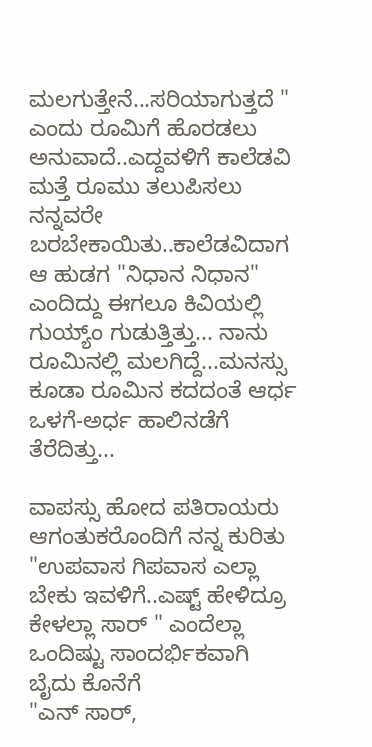ಮಲಗುತ್ತೇನೆ...ಸರಿಯಾಗುತ್ತದೆ " ಎಂದು ರೂಮಿಗೆ ಹೊರಡಲು ಅನುವಾದೆ..ಎದ್ದವಳಿಗೆ ಕಾಲೆಡವಿ ಮತ್ತೆ ರೂಮು ತಲುಪಿಸಲು ನನ್ನವರೇ  ಬರಬೇಕಾಯಿತು..ಕಾಲೆಡವಿದಾಗ ಆ ಹುಡಗ "ನಿಧಾನ ನಿಧಾನ" ಎಂದಿದ್ದು ಈಗಲೂ ಕಿವಿಯಲ್ಲಿ ಗುಯ್ಯ್ಂ ಗುಡುತ್ತಿತ್ತು... ನಾನು ರೂಮಿನಲ್ಲಿ ಮಲಗಿದ್ದೆ...ಮನಸ್ಸು ಕೂಡಾ ರೂಮಿನ ಕದದಂತೆ ಆರ್ಧ ಒಳಗೆ-ಅರ್ಧ ಹಾಲಿನಡೆಗೆ ತೆರೆದಿತ್ತು...

ವಾಪಸ್ಸು ಹೋದ ಪತಿರಾಯರು ಆಗಂತುಕರೊಂದಿಗೆ ನನ್ನ ಕುರಿತು "ಉಪವಾಸ ಗಿಪವಾಸ ಎಲ್ಲಾ ಬೇಕು ಇವಳಿಗೆ..ಎಷ್ಟ್ ಹೇಳಿದ್ರೂ ಕೇಳಲ್ಲಾ ಸಾರ್ " ಎಂದೆಲ್ಲಾ ಒಂದಿಷ್ಟು ಸಾಂದರ್ಭಿಕವಾಗಿ  ಬೈದು ಕೊನೆಗೆ
"ಎನ್ ಸಾರ್,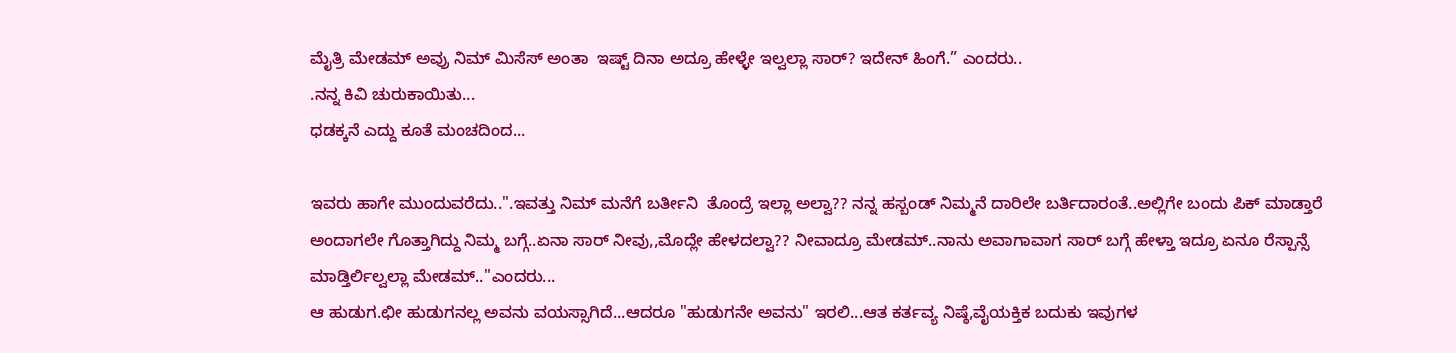ಮೈತ್ರಿ ಮೇಡಮ್ ಅವ್ರು ನಿಮ್ ಮಿಸೆಸ್ ಅಂತಾ  ಇಷ್ಟ್ ದಿನಾ ಅದ್ರೂ ಹೇಳ್ಳೇ ಇಲ್ವಲ್ಲಾ ಸಾರ್? ಇದೇನ್ ಹಿಂಗೆ.” ಎಂದರು..
.ನನ್ನ ಕಿವಿ ಚುರುಕಾಯಿತು...
ಧಡಕ್ಕನೆ ಎದ್ದು ಕೂತೆ ಮಂಚದಿಂದ...

ಇವರು ಹಾಗೇ ಮುಂದುವರೆದು..".ಇವತ್ತು ನಿಮ್ ಮನೆಗೆ ಬರ್ತೀನಿ  ತೊಂದ್ರೆ ಇಲ್ಲಾ ಅಲ್ವಾ?? ನನ್ನ ಹಸ್ಬಂಡ್ ನಿಮ್ಮನೆ ದಾರಿಲೇ ಬರ್ತಿದಾರಂತೆ..ಅಲ್ಲಿಗೇ ಬಂದು ಪಿಕ್ ಮಾಡ್ತಾರೆ ಅಂದಾಗಲೇ ಗೊತ್ತಾಗಿದ್ದು ನಿಮ್ಮ ಬಗ್ಗೆ..ಏನಾ ಸಾರ್ ನೀವು,,ಮೊದ್ಲೇ ಹೇಳದಲ್ವಾ?? ನೀವಾದ್ರೂ ಮೇಡಮ್..ನಾನು ಅವಾಗಾವಾಗ ಸಾರ್ ಬಗ್ಗೆ ಹೇಳ್ತಾ ಇದ್ರೂ ಏನೂ ರೆಸ್ಪಾನ್ಸೆ ಮಾಡ್ತಿರ್ಲಿಲ್ವಲ್ಲಾ ಮೇಡಮ್.."ಎಂದರು...
ಆ ಹುಡುಗ.ಛೀ ಹುಡುಗನಲ್ಲ ಅವನು ವಯಸ್ಸಾಗಿದೆ...ಆದರೂ "ಹುಡುಗನೇ ಅವನು" ಇರಲಿ...ಆತ ಕರ್ತವ್ಯ ನಿಷ್ಠೆ,ವೈಯಕ್ತಿಕ ಬದುಕು ಇವುಗಳ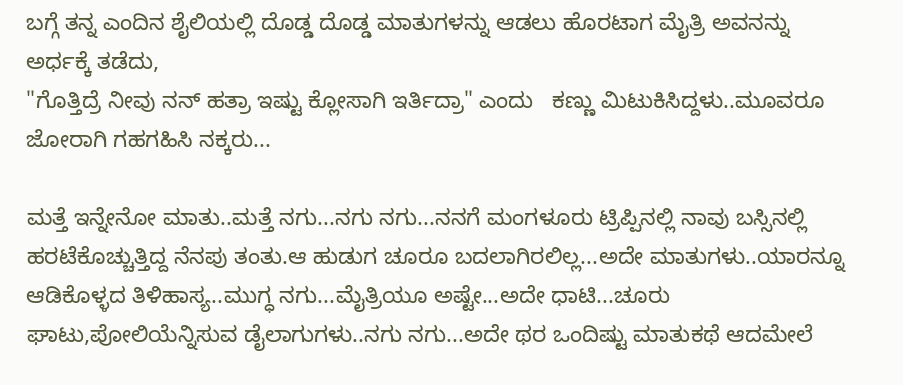ಬಗ್ಗೆ ತನ್ನ ಎಂದಿನ ಶೈಲಿಯಲ್ಲಿ ದೊಡ್ಡ ದೊಡ್ಡ ಮಾತುಗಳನ್ನು ಆಡಲು ಹೊರಟಾಗ ಮೈತ್ರಿ ಅವನನ್ನು ಅರ್ಧಕ್ಕೆ ತಡೆದು,
"ಗೊತ್ತಿದ್ರೆ ನೀವು ನನ್ ಹತ್ರಾ ಇಷ್ಟು ಕ್ಲೋಸಾಗಿ ಇರ್ತಿದ್ರಾ" ಎಂದು   ಕಣ್ಣು ಮಿಟುಕಿಸಿದ್ದಳು..ಮೂವರೂ ಜೋರಾಗಿ ಗಹಗಹಿಸಿ ನಕ್ಕರು...

ಮತ್ತೆ ಇನ್ನೇನೋ ಮಾತು..ಮತ್ತೆ ನಗು...ನಗು ನಗು...ನನಗೆ ಮಂಗಳೂರು ಟ್ರಿಪ್ಪಿನಲ್ಲಿ ನಾವು ಬಸ್ಸಿನಲ್ಲಿ ಹರಟೆಕೊಚ್ಚುತ್ತಿದ್ದ ನೆನಪು ತಂತು.ಆ ಹುಡುಗ ಚೂರೂ ಬದಲಾಗಿರಲಿಲ್ಲ...ಅದೇ ಮಾತುಗಳು..ಯಾರನ್ನೂ ಆಡಿಕೊಳ್ಳದ ತಿಳಿಹಾಸ್ಯ..ಮುಗ್ಧ ನಗು...ಮೈತ್ರಿಯೂ ಅಷ್ಟೇ...ಅದೇ ಧಾಟಿ...ಚೂರು ಘಾಟು,ಪೋಲಿಯೆನ್ನಿಸುವ ಡೈಲಾಗುಗಳು..ನಗು ನಗು...ಅದೇ ಥರ ಒಂದಿಷ್ಟು ಮಾತುಕಥೆ ಆದಮೇಲೆ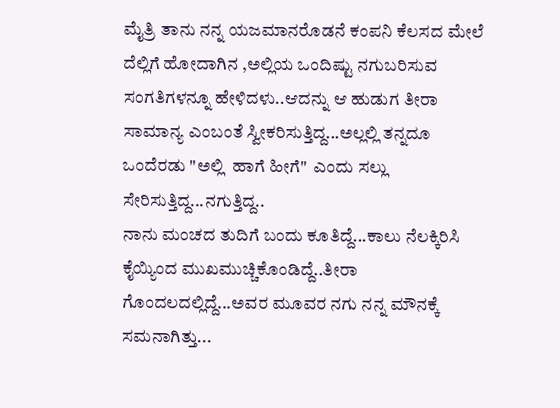ಮೈತ್ರಿ ತಾನು ನನ್ನ ಯಜಮಾನರೊಡನೆ ಕಂಪನಿ ಕೆಲಸದ ಮೇಲೆ ದೆಲ್ಲಿಗೆ ಹೋದಾಗಿನ ,ಅಲ್ಲಿಯ ಒಂದಿಷ್ಟು ನಗುಬರಿಸುವ ಸಂಗತಿಗಳನ್ನೂ ಹೇಳಿದಳು..ಆದನ್ನು ಆ ಹುಡುಗ ತೀರಾ ಸಾಮಾನ್ಯ ಎಂಬಂತೆ ಸ್ವೀಕರಿಸುತ್ತಿದ್ದ...ಅಲ್ಲಲ್ಲಿ ತನ್ನದೂ ಒಂದೆರಡು "ಅಲ್ಲಿ  ಹಾಗೆ ಹೀಗೆ"  ಎಂದು ಸಲ್ಲು ಸೇರಿಸುತ್ತಿದ್ದ...ನಗುತ್ತಿದ್ದ..
ನಾನು ಮಂಚದ ತುದಿಗೆ ಬಂದು ಕೂತಿದ್ದೆ...ಕಾಲು ನೆಲಕ್ಕಿರಿಸಿ ಕೈಯ್ಯಿಂದ ಮುಖಮುಚ್ಚಿಕೊಂಡಿದ್ದೆ..ತೀರಾ ಗೊಂದಲದಲ್ಲಿದ್ದೆ...ಅವರ ಮೂವರ ನಗು ನನ್ನ ಮೌನಕ್ಕೆ ಸಮನಾಗಿತ್ತು...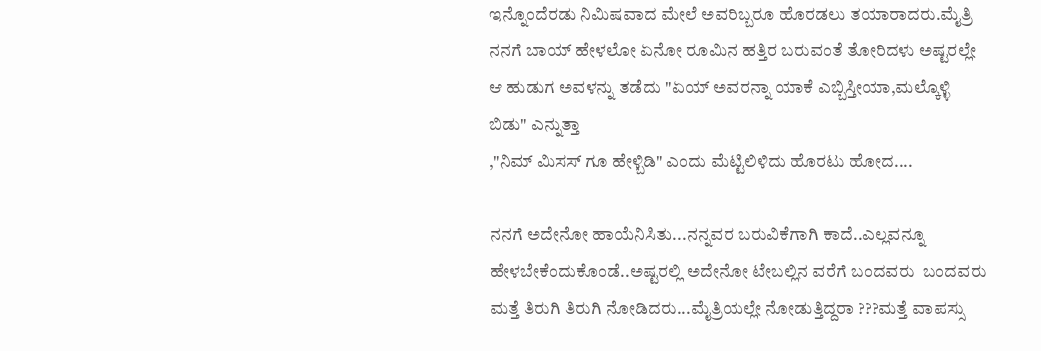ಇನ್ನೊಂದೆರಡು ನಿಮಿಷವಾದ ಮೇಲೆ ಅವರಿಬ್ಬರೂ ಹೊರಡಲು ತಯಾರಾದರು.ಮೈತ್ರಿ ನನಗೆ ಬಾಯ್ ಹೇಳಲೋ ಏನೋ ರೂಮಿನ ಹತ್ತಿರ ಬರುವಂತೆ ತೋರಿದಳು ಅಷ್ಟರಲ್ಲೇ ಆ ಹುಡುಗ ಅವಳನ್ನು ತಡೆದು "ಏಯ್ ಅವರನ್ನಾ ಯಾಕೆ ಎಬ್ಬಿಸ್ತೀಯಾ,ಮಲ್ಕೊಳ್ಳಿ ಬಿಡು" ಎನ್ನುತ್ತಾ
,"ನಿಮ್ ಮಿಸಸ್ ಗೂ ಹೇಳ್ಬಿಡಿ" ಎಂದು ಮೆಟ್ಟಿಲಿಳಿದು ಹೊರಟು ಹೋದ....

ನನಗೆ ಅದೇನೋ ಹಾಯೆನಿಸಿತು...ನನ್ನವರ ಬರುವಿಕೆಗಾಗಿ ಕಾದೆ..ಎಲ್ಲವನ್ನೂ ಹೇಳಬೇಕೆಂದುಕೊಂಡೆ..ಅಷ್ಟರಲ್ಲಿ ಅದೇನೋ ಟೇಬಲ್ಲಿನ ವರೆಗೆ ಬಂದವರು  ಬಂದವರು ಮತ್ತೆ ತಿರುಗಿ ತಿರುಗಿ ನೋಡಿದರು...ಮೈತ್ರಿಯಲ್ಲೇ ನೋಡುತ್ತಿದ್ದರಾ ???ಮತ್ತೆ ವಾಪಸ್ಸು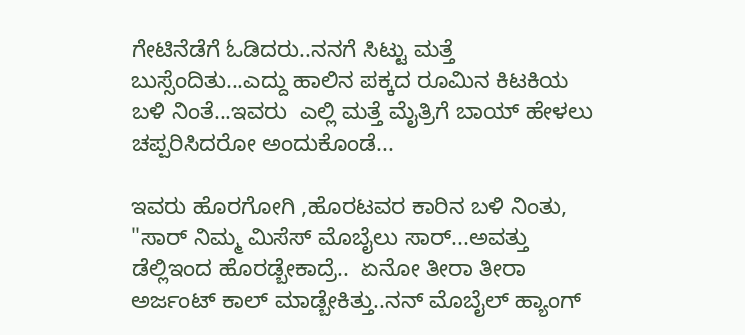ಗೇಟಿನೆಡೆಗೆ ಓಡಿದರು..ನನಗೆ ಸಿಟ್ಟು ಮತ್ತೆ ಬುಸ್ಸೆಂದಿತು...ಎದ್ದು ಹಾಲಿನ ಪಕ್ಕದ ರೂಮಿನ ಕಿಟಕಿಯ ಬಳಿ ನಿಂತೆ...ಇವರು  ಎಲ್ಲಿ ಮತ್ತೆ ಮೈತ್ರಿಗೆ ಬಾಯ್ ಹೇಳಲು ಚಪ್ಪರಿಸಿದರೋ ಅಂದುಕೊಂಡೆ...

ಇವರು ಹೊರಗೋಗಿ ,ಹೊರಟವರ ಕಾರಿನ ಬಳಿ ನಿಂತು,
"ಸಾರ್ ನಿಮ್ಮ ಮಿಸೆಸ್ ಮೊಬೈಲು ಸಾರ್...ಅವತ್ತು ಡೆಲ್ಲಿಇಂದ ಹೊರಡ್ಬೇಕಾದ್ರೆ..  ಏನೋ ತೀರಾ ತೀರಾ ಅರ್ಜಂಟ್ ಕಾಲ್ ಮಾಡ್ಬೇಕಿತ್ತು..ನನ್ ಮೊಬೈಲ್ ಹ್ಯಾಂಗ್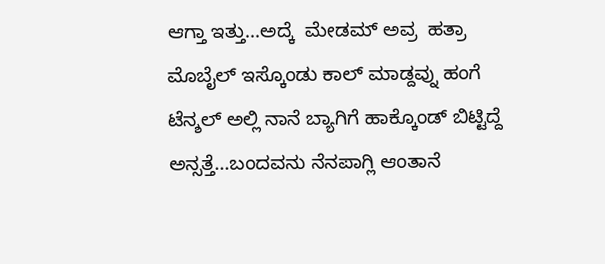ಆಗ್ತಾ ಇತ್ತು...ಅದ್ಕೆ  ಮೇಡಮ್ ಅವ್ರ  ಹತ್ರಾ ಮೊಬೈಲ್ ಇಸ್ಕೊಂಡು ಕಾಲ್ ಮಾಡ್ದವ್ನು ಹಂಗೆ ಟೆನ್ಶಲ್ ಅಲ್ಲಿ ನಾನೆ ಬ್ಯಾಗಿಗೆ ಹಾಕ್ಕೊಂಡ್ ಬಿಟ್ಟಿದ್ದೆ ಅನ್ಸತ್ತೆ...ಬಂದವನು ನೆನಪಾಗ್ಲಿ ಆಂತಾನೆ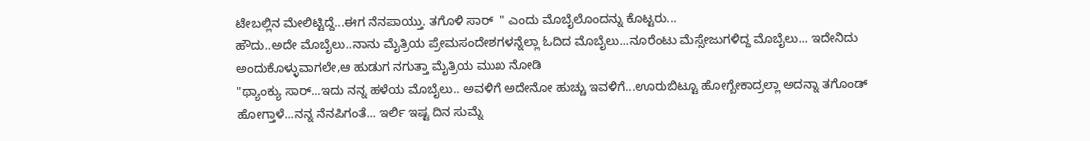ಟೇಬಲ್ಲಿನ ಮೇಲಿಟ್ಟಿದ್ದೆ...ಈಗ ನೆನಪಾಯ್ತು. ತಗೊಳಿ ಸಾರ್  " ಎಂದು ಮೊಬೈಲೊಂದನ್ನು ಕೊಟ್ಟರು...
ಹೌದು..ಅದೇ ಮೊಬೈಲು..ನಾನು ಮೈತ್ರಿಯ ಪ್ರೇಮಸಂದೇಶಗಳನ್ನೆಲ್ಲಾ ಓದಿದ ಮೊಬೈಲು...ನೂರೆಂಟು ಮೆಸ್ಸೇಜುಗಳಿದ್ದ ಮೊಬೈಲು... ಇದೇನಿದು ಅಂದುಕೊಳ್ಳುವಾಗಲೇ,ಆ ಹುಡುಗ ನಗುತ್ತಾ ಮೈತ್ರಿಯ ಮುಖ ನೋಡಿ
"ಥ್ಯಾಂಕ್ಯು ಸಾರ್...ಇದು ನನ್ನ ಹಳೆಯ ಮೊಬೈಲು.. ಅವಳಿಗೆ ಅದೇನೋ ಹುಚ್ಚು ಇವಳಿಗೆ...ಊರುಬಿಟ್ಟೂ ಹೋಗ್ಬೇಕಾದ್ರಲ್ಲಾ ಅದನ್ನಾ ತಗೊಂಡ್ ಹೋಗ್ತಾಳೆ...ನನ್ನ ನೆನಪಿಗಂತೆ... ಇರ್ಲಿ ಇಷ್ಟ ದಿನ ಸುಮ್ನೆ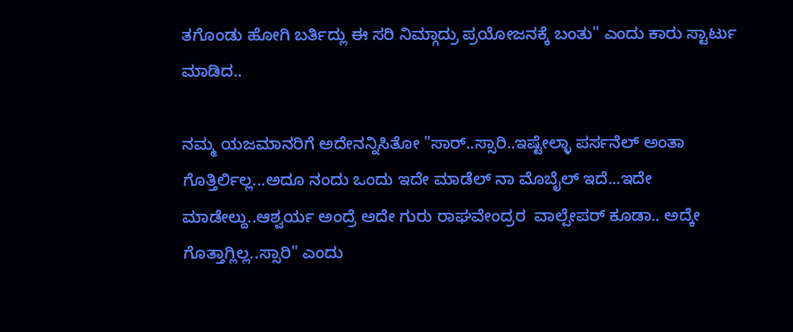ತಗೊಂಡು ಹೋಗಿ ಬರ್ತಿದ್ಲು ಈ ಸರಿ ನಿಮ್ಗಾದ್ರು ಪ್ರಯೋಜನಕ್ಕೆ ಬಂತು" ಎಂದು ಕಾರು ಸ್ಟಾರ್ಟು ಮಾಡಿದ..

ನಮ್ಮ ಯಜಮಾನರಿಗೆ ಅದೇನನ್ನಿಸಿತೋ "ಸಾರ್..ಸ್ಸಾರಿ..ಇಷ್ಟೇಲ್ಳಾ ಪರ್ಸನೆಲ್ ಅಂತಾ ಗೊತ್ತಿರ್ಲಿಲ್ಲ...ಅದೂ ನಂದು ಒಂದು ಇದೇ ಮಾಡೆಲ್ ನಾ ಮೊಬೈಲ್ ಇದೆ...ಇದೇ ಮಾಡೇಲ್ದು..ಆಶ್ವರ್ಯ ಅಂದ್ರೆ ಅದೇ ಗುರು ರಾಘವೇಂದ್ರರ  ವಾಲ್ಪೇಪರ್ ಕೂಡಾ.. ಅದ್ಕೇ ಗೊತ್ತಾಗ್ಲಿಲ್ಲ..ಸ್ಸಾರಿ" ಎಂದು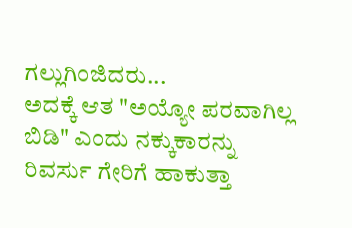ಗಲ್ಲುಗಿಂಜಿದರು...
ಅದಕ್ಕೆ ಆತ "ಅಯ್ಯೋ ಪರವಾಗಿಲ್ಲ ಬಿಡಿ" ಎಂದು ನಕ್ಕುಕಾರನ್ನು   ರಿವರ್ಸು ಗೇರಿಗೆ ಹಾಕುತ್ತಾ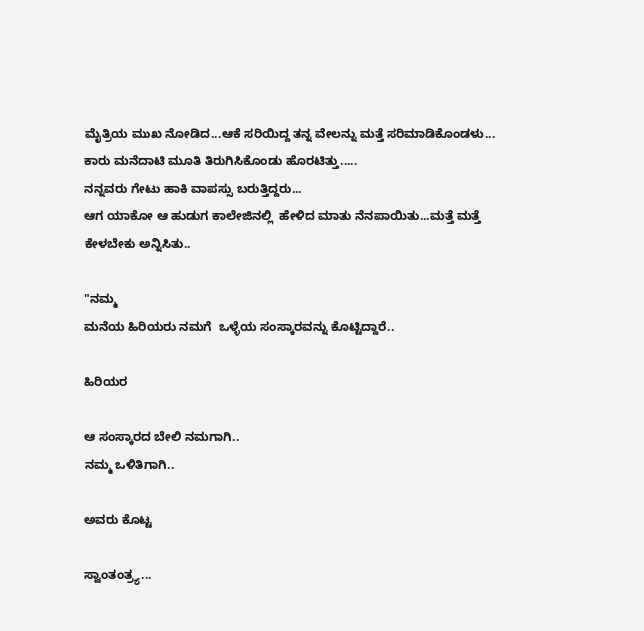ಮೈತ್ರಿಯ ಮುಖ ನೋಡಿದ...ಆಕೆ ಸರಿಯಿದ್ದ ತನ್ನ ವೇಲನ್ನು ಮತ್ತೆ ಸರಿಮಾಡಿಕೊಂಡಳು...
ಕಾರು ಮನೆದಾಟಿ ಮೂತಿ ತಿರುಗಿಸಿಕೊಂಡು ಹೊರಟಿತ್ತು.....
ನನ್ನವರು ಗೇಟು ಹಾಕಿ ವಾಪಸ್ಸು ಬರುತ್ತಿದ್ದರು...
ಆಗ ಯಾಕೋ ಆ ಹುಡುಗ ಕಾಲೇಜಿನಲ್ಲಿ  ಹೇಳಿದ ಮಾತು ನೆನಪಾಯಿತು...ಮತ್ತೆ ಮತ್ತೆ ಕೇಳಬೇಕು ಅನ್ನಿಸಿತು..

"ನಮ್ಮ
ಮನೆಯ ಹಿರಿಯರು ನಮಗೆ  ಒಳ್ಳೆಯ ಸಂಸ್ಕಾರವನ್ನು ಕೊಟ್ಟಿದ್ದಾರೆ..

ಹಿರಿಯರ

ಆ ಸಂಸ್ಕಾರದ ಬೇಲಿ ನಮಗಾಗಿ..
ನಮ್ಮ ಒಳಿತಿಗಾಗಿ..

ಅವರು ಕೊಟ್ಟ

ಸ್ವಾಂತಂತ್ರ್ಯ...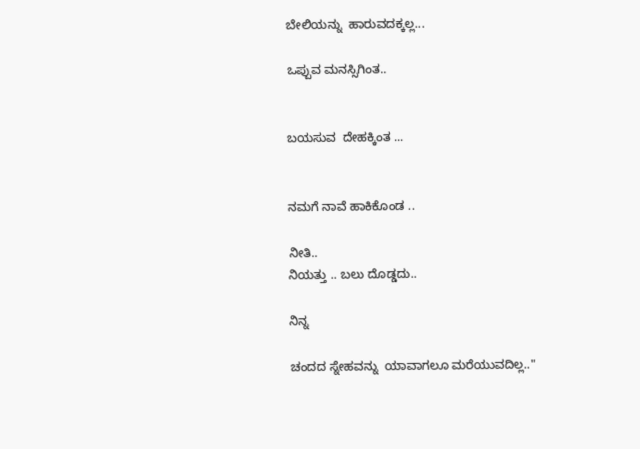ಬೇಲಿಯನ್ನು  ಹಾರುವದಕ್ಕಲ್ಲ...

ಒಪ್ಪುವ ಮನಸ್ಸಿಗಿಂತ..


ಬಯಸುವ  ದೇಹಕ್ಕಿಂತ ...


ನಮಗೆ ನಾವೆ ಹಾಕಿಕೊಂಡ ..

ನೀತಿ..
ನಿಯತ್ತು .. ಬಲು ದೊಡ್ಡದು..

ನಿನ್ನ

ಚಂದದ ಸ್ನೇಹವನ್ನು  ಯಾವಾಗಲೂ ಮರೆಯುವದಿಲ್ಲ.."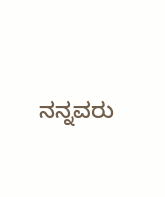ನನ್ನವರು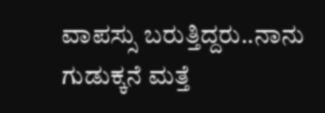ವಾಪಸ್ಸು ಬರುತ್ತಿದ್ದರು..ನಾನು ಗುಡುಕ್ಕನೆ ಮತ್ತೆ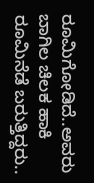ರೂಮಿಗೋಡಿದೆ..ಅವರು ಬಾಗಿಲ ಚಿಲಕ ಹಾಕಿ ರೂಮಿನೆಡೆ ಬರುತ್ತಿದ್ದರು..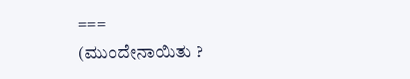===
(ಮುಂದೇನಾಯಿತು ?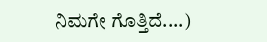ನಿಮಗೇ ಗೊತ್ತಿದೆ....)